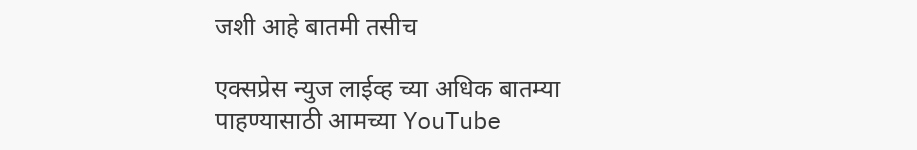जशी आहे बातमी तसीच

एक्सप्रेस न्युज लाईव्ह च्या अधिक बातम्या पाहण्यासाठी आमच्या YouTube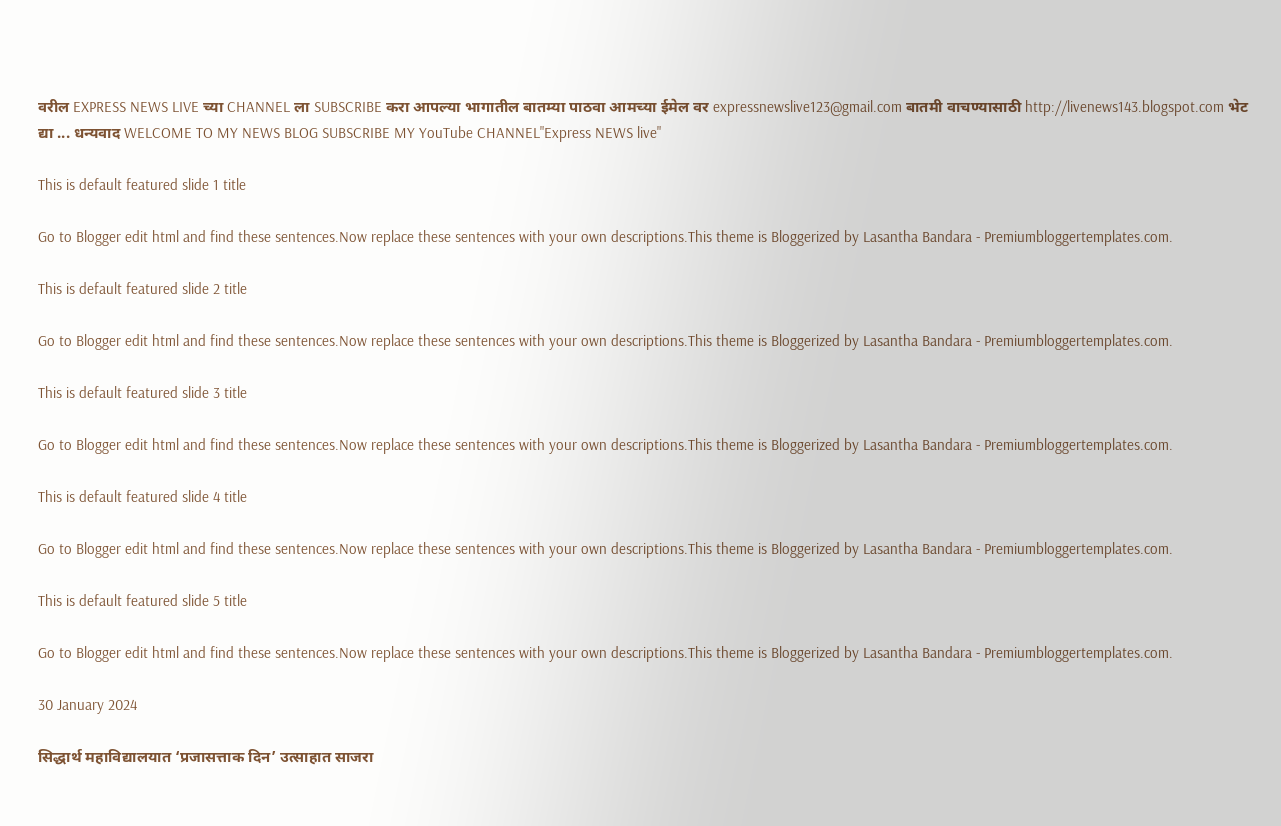वरील EXPRESS NEWS LIVE च्या CHANNEL ला SUBSCRIBE करा आपल्या भागातील बातम्या पाठवा आमच्या ईमेल वर expressnewslive123@gmail.com बातमी वाचण्यासाठी http://livenews143.blogspot.com भेट द्या ... धन्यवाद WELCOME TO MY NEWS BLOG SUBSCRIBE MY YouTube CHANNEL"Express NEWS live"

This is default featured slide 1 title

Go to Blogger edit html and find these sentences.Now replace these sentences with your own descriptions.This theme is Bloggerized by Lasantha Bandara - Premiumbloggertemplates.com.

This is default featured slide 2 title

Go to Blogger edit html and find these sentences.Now replace these sentences with your own descriptions.This theme is Bloggerized by Lasantha Bandara - Premiumbloggertemplates.com.

This is default featured slide 3 title

Go to Blogger edit html and find these sentences.Now replace these sentences with your own descriptions.This theme is Bloggerized by Lasantha Bandara - Premiumbloggertemplates.com.

This is default featured slide 4 title

Go to Blogger edit html and find these sentences.Now replace these sentences with your own descriptions.This theme is Bloggerized by Lasantha Bandara - Premiumbloggertemplates.com.

This is default featured slide 5 title

Go to Blogger edit html and find these sentences.Now replace these sentences with your own descriptions.This theme is Bloggerized by Lasantha Bandara - Premiumbloggertemplates.com.

30 January 2024

सिद्धार्थ महाविद्यालयात ‘प्रजासत्ताक दिन’ उत्साहात साजरा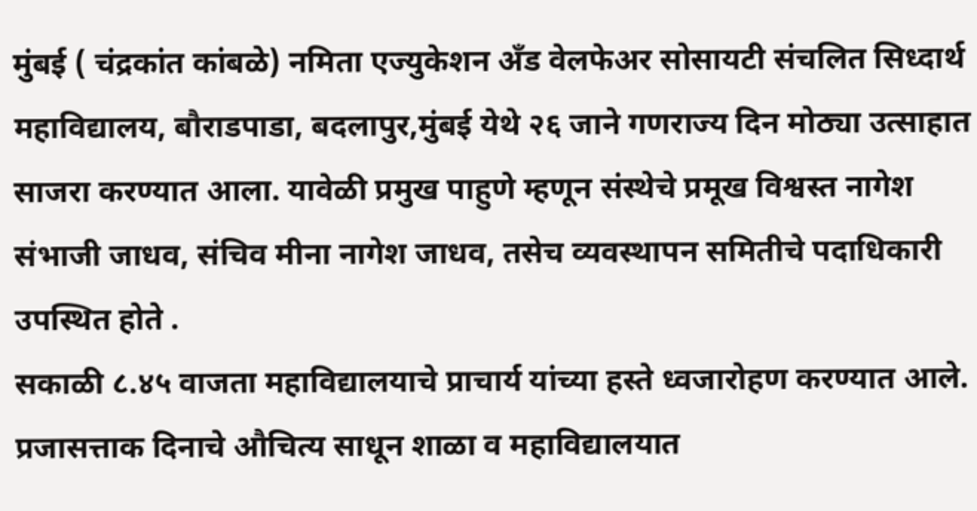मुंबई ( चंद्रकांत कांबळे) नमिता एज्युकेशन अँड वेलफेअर सोसायटी संचलित सिध्दार्थ महाविद्यालय, बौराडपाडा, बदलापुर,मुंबई येथे २६ जाने गणराज्य दिन मोठ्या उत्साहात साजरा करण्यात आला. यावेळी प्रमुख पाहुणे म्हणून संस्थेचे प्रमूख विश्वस्त नागेश संभाजी जाधव, संचिव मीना नागेश जाधव, तसेच व्यवस्थापन समितीचे पदाधिकारी उपस्थित होते .
सकाळी ८.४५ वाजता महाविद्यालयाचे प्राचार्य यांच्या हस्ते ध्वजारोहण करण्यात आले. प्रजासत्ताक दिनाचे औचित्य साधून शाळा व महाविद्यालयात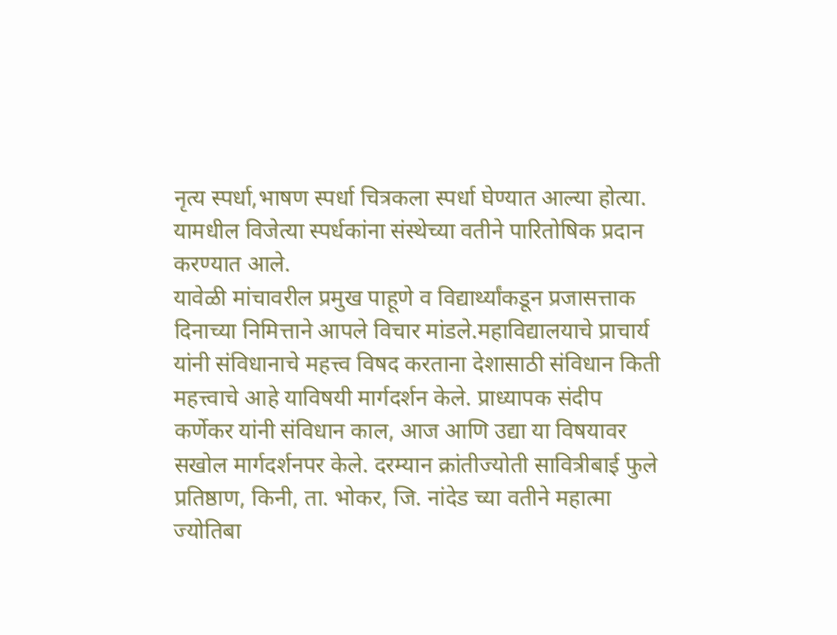नृत्य स्पर्धा,भाषण स्पर्धा चित्रकला स्पर्धा घेण्यात आल्या होत्या. यामधील विजेत्या स्पर्धकांना संस्थेच्या वतीने पारितोषिक प्रदान करण्यात आले.
यावेळी मांचावरील प्रमुख पाहूणे व विद्यार्थ्यांकडून प्रजासत्ताक दिनाच्या निमित्ताने आपले विचार मांडले.महाविद्यालयाचे प्राचार्य यांनी संविधानाचे महत्त्व विषद करताना देशासाठी संविधान किती महत्त्वाचे आहे याविषयी मार्गदर्शन केले. प्राध्यापक संदीप कर्णेकर यांनी संविधान काल, आज आणि उद्या या विषयावर सखोल मार्गदर्शनपर केले. दरम्यान क्रांतीज्योती सावित्रीबाई फुले प्रतिष्ठाण, किनी, ता. भोकर, जि. नांदेड च्या वतीने महात्मा ज्योतिबा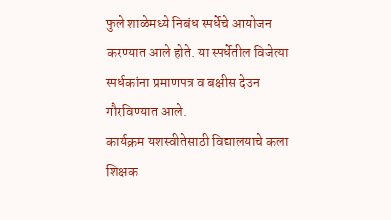फुले शाळेमध्ये निबंध स्पर्धेचे आयोजन करण्यात आले होते. या स्पर्धेतील विजेत्या स्पर्धकांना प्रमाणपत्र व बक्षीस देउन गौरविण्यात आले.
कार्यक्रम यशस्वीतेसाठी विद्यालयाचे कला शिक्षक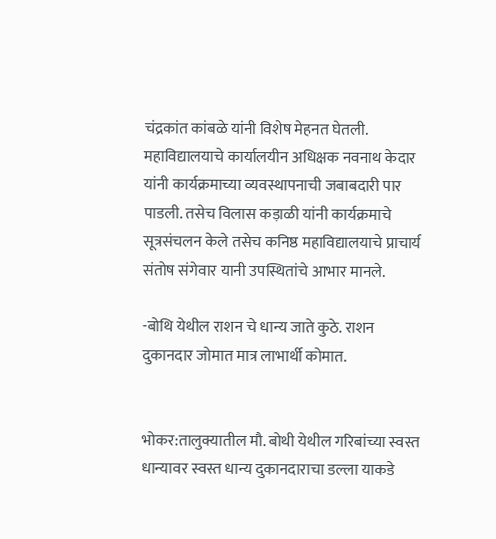चंद्रकांत कांबळे यांनी विशेष मेहनत घेतली. महाविद्यालयाचे कार्यालयीन अधिक्षक नवनाथ केदार यांनी कार्यक्रमाच्या व्यवस्थापनाची जबाबदारी पार पाडली. तसेच विलास कड़ाळी यांनी कार्यक्रमाचे सूत्रसंचलन केले तसेच कनिष्ठ महाविद्यालयाचे प्राचार्य संतोष संगेवार यानी उपस्थितांचे आभार मानले.

-बोथि येथील राशन चे धान्य जाते कुठे. राशन दुकानदार जोमात मात्र लाभार्थी कोमात.


भोकर:तालुक्यातील मौ. बोथी येथील गरिबांच्या स्वस्त धान्यावर स्वस्त धान्य दुकानदाराचा डल्ला याकडे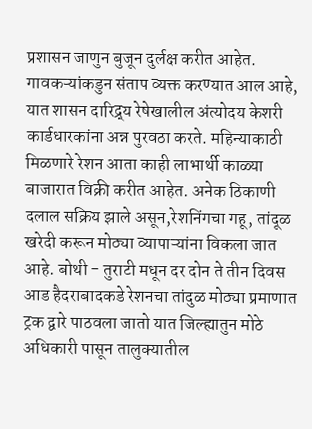प्रशासन जाणुन बुजून दुर्लक्ष करीत आहेत. गावकऱ्यांकडुन संताप व्यक्त करण्यात आल आहे, यात शासन दारिद्र्य रेषेखालील अंत्योदय केशरी कार्डधारकांना अन्न पुरवठा करते. महिन्याकाठी मिळणारे रेशन आता काही लाभार्थी काळ्या बाजारात विक्री करीत आहेत. अनेक ठिकाणी दलाल सक्रिय झाले असून,रेशनिंगचा गहू, तांदूळ खरेदी करून मोठ्या व्यापाऱ्यांना विकला जात आहे. बोथी - तुराटी मधून दर दोन ते तीन दिवस आड हैदराबादकडे रेशनचा तांदुळ मोठ्या प्रमाणात ट्रक द्वारे पाठवला जातो यात जिल्ह्यातुन मोठे अधिकारी पासून तालुक्यातील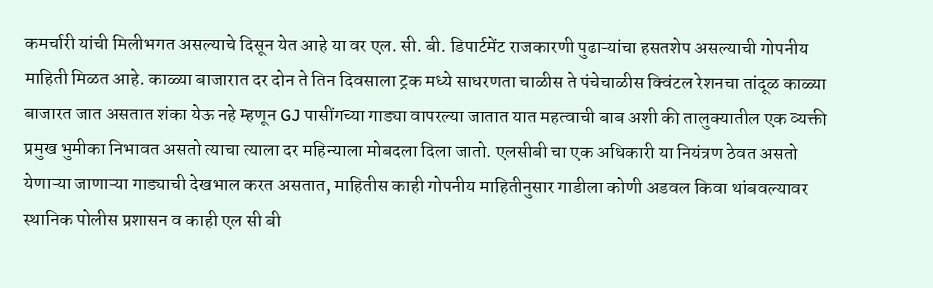कमर्चारी यांची मिलीभगत असल्याचे दिसून येत आहे या वर एल. सी. बी. डिपार्टमेंट राजकारणी पुढाऱ्यांचा हसतशेप असल्याची गोपनीय माहिती मिळत आहे. काळ्या बाजारात दर दोन ते तिन दिवसाला ट्रक मध्ये साधरणता चाळीस ते पंचेचाळीस क्विंटल रेशनचा तांदूळ काळ्या बाजारत जात असतात शंका येऊ नहे म्हणून GJ पासींगच्या गाड्या वापरल्या जातात यात महत्वाची बाब अशी की तालुक्यातील एक व्यक्ती प्रमुख भुमीका निभावत असतो त्याचा त्याला दर महिन्याला मोबदला दिला जातो. एलसीबी चा एक अधिकारी या नियंत्रण ठेवत असतो येणाऱ्या जाणाऱ्या गाड्याची देखभाल करत असतात, माहितीस काही गोपनीय माहितीनुसार गाडीला कोणी अडवल किवा थांबवल्यावर स्थानिक पोलीस प्रशासन व काही एल सी बी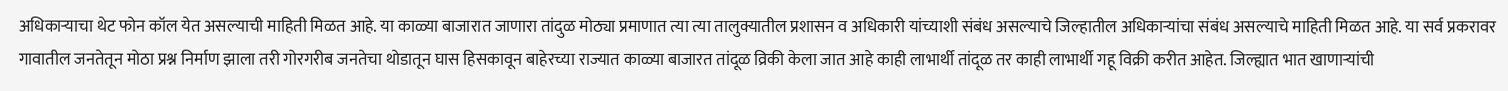अधिकाऱ्याचा थेट फोन कॉल येत असल्याची माहिती मिळत आहे. या काळ्या बाजारात जाणारा तांदुळ मोठ्या प्रमाणात त्या त्या तालुक्यातील प्रशासन व अधिकारी यांच्याशी संबंध असल्याचे जिल्हातील अधिकाऱ्यांचा संबंध असल्याचे माहिती मिळत आहे. या सर्व प्रकरावर गावातील जनतेतून मोठा प्रश्न निर्माण झाला तरी गोरगरीब जनतेचा थोडातून घास हिसकावून बाहेरच्या राज्यात काळ्या बाजारत तांदूळ व्रिकी केला जात आहे काही लाभार्थी तांदूळ तर काही लाभार्थी गहू विक्री करीत आहेत. जिल्ह्यात भात खाणाऱ्यांची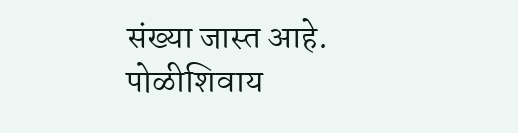संख्या जास्त आहे. पोळीशिवाय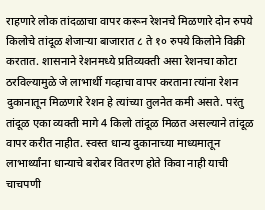राहणारे लोक तांदळाचा वापर करून रेशनचे मिळणारे दोन रुपये किलोचे तांदूळ शेजाऱ्या बाजारात ८ ते १० रुपये किलोने विक्री करतात. शासनाने रेशनमध्ये प्रतिव्यक्ती असा रेशनचा कोटा ठरविल्यामुळे जे लाभार्थी गव्हाचा वापर करताना त्यांना रेशन दुकानातून मिळणारे रेशन हे त्यांच्या तुलनेत कमी असते. परंतु तांदूळ एका व्यक्ती मागे 4 किलो तांदूळ मिळत असल्याने तांदूळ वापर करीत नाहीत. स्वस्त धान्य दुकानाच्या माध्यमातून लाभार्थ्यांना धान्याचे बरोबर वितरण होते किवा नाही याची चाचपणी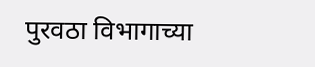पुरवठा विभागाच्या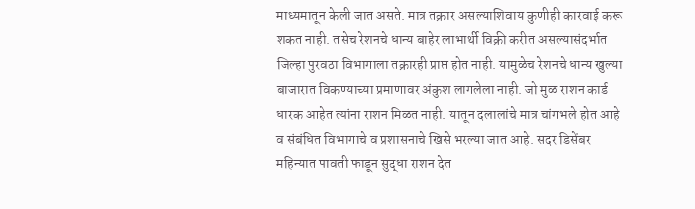माध्यमातून केली जात असते. मात्र तक्रार असल्याशिवाय कुणीही कारवाई करू शकत नाही. तसेच रेशनचे धान्य बाहेर लाभार्थी विक्री करीत असल्यासंदर्भात जिल्हा पुरवठा विभागाला तक्रारही प्राप्त होत नाही. यामुळेच रेशनचे धान्य खुल्या बाजारात विकण्याच्या प्रमाणावर अंकुश लागलेला नाही. जो मुळ राशन कार्ड धारक आहेत त्यांना राशन मिळत नाही. यातून दलालांचे मात्र चांगभले होत आहे व संबंधित विभागाचे व प्रशासनाचे खिसे भरल्या जात आहे. सदर डिसेंबर महिन्यात पावती फाडून सुद्धा राशन देत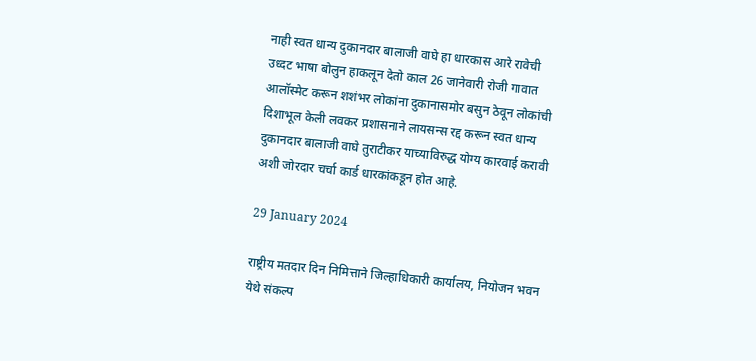नाही स्वत धान्य दुकानदार बालाजी वाघे हा धारकास आरे रावेची उध्दट भाषा बोलुन हाकलून देतो काल 26 जानेवारी रोजी गावात आलॉस्मेट करून शशंभर लोकांना दुकानासमोर बसुन ठेवून लोकांची दिशाभूल केली लवकर प्रशासनाने लायसन्स रद्द करून स्वत धान्य दुकानदार बालाजी वाघे तुराटीकर याच्याविरुद्ध योग्य कारवाई करावी अशी जोरदार चर्चा कार्ड धारकांकडून होत आहे.

29 January 2024

राष्ट्रीय मतदार दिन निमित्ताने जिल्हाधिकारी कार्यालय, नियोजन भवन येथे संकल्प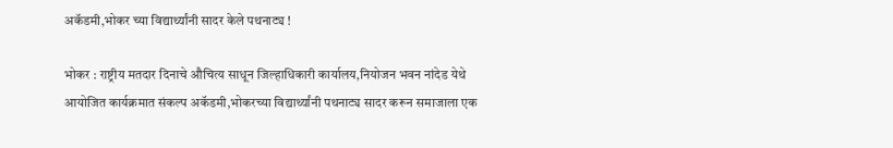अकॅडमी,भोकर च्या विद्यार्थ्यांनी सादर केले पथनाट्य !

भोकर : राष्ट्रीय मतदार दिनाचे औचित्य साधून जिल्हाधिकारी कार्यालय,नियोजन भवन नांदेड येथे आयोजित कार्यक्रमात संकल्प अकॅडमी,भोकरच्या विद्यार्थ्यांनी पथनाट्य सादर करून समाजाला एक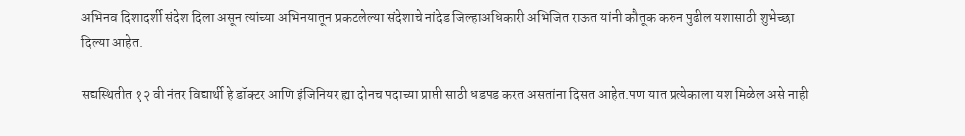अभिनव दिशादर्शी संदेश दिला असून त्यांच्या अभिनयातून प्रकटलेल्या संदेशाचे नांदेड जिल्हाअधिकारी अभिजित राऊत यांनी कौतूक करुन पुढील यशासाठी शुभेच्छा दिल्या आहेत.

सद्यस्थितीत १२ वी नंतर विद्यार्थी हे डॉक्टर आणि इंजिनियर ह्या दोनच पदाच्या प्राप्ती साठी धडपड करत असतांना दिसत आहेत.पण यात प्रत्येकाला यश मिळेल असे नाही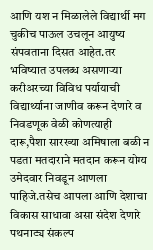आणि यश न मिळालेले विद्यार्थी मग चुकीच पाऊल उचलून आयुष्य संपवताना दिसत आहेत.तर भविष्यात उपलब्ध असणाऱ्या करीअरच्या विविध पर्यायाची विद्यार्थ्याना जाणीव करून देणारे व निवडणूक वेळी कोणत्याही दारू,पैशा सारख्या अमिषाला बळी न पडता मतदाराने मतदान करून योग्य उमेदवार निवडून आणला पाहिजे.तसेच आपला आणि देशाचा विकास साधावा असा संदेश देणारे पथनाट्य संकल्प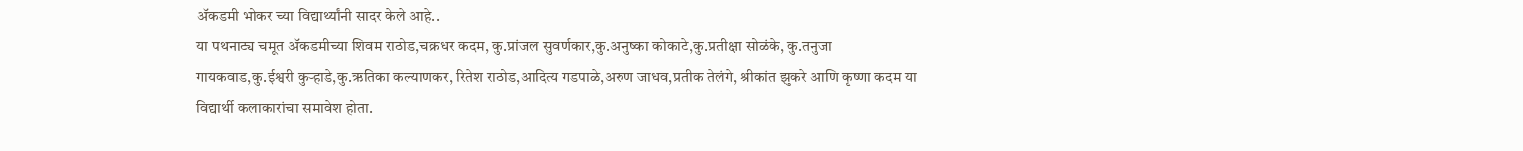ॲकडमी भोकर च्या विद्यार्थ्यांनी सादर केले आहे..
या पथनाट्य चमूत ॲकडमीच्या शिवम राठोड,चक्रधर कदम, कु.प्रांजल सुवर्णकार,कु.अनुष्का कोकाटे,कु.प्रतीक्षा सोळंके, कु.तनुजा गायकवाड,कु.ईश्वरी कुऱ्हाडे,कु.ऋतिका कल्याणकर, रितेश राठोड,आदित्य गडपाळे,अरुण जाधव,प्रतीक तेलंगे, श्रीकांत झुकरे आणि कृष्णा कदम या विद्यार्थी कलाकारांचा समावेश होता.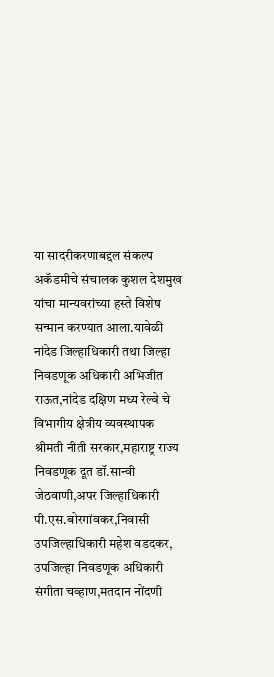या सादरीकरणाबद्दल संकल्प अकॅडमीचे संचालक कुशल देशमुख यांचा मान्यवरांच्या हस्ते विशेष सन्मान करण्यात आला.यावेळी नांदेड जिल्हाधिकारी तथा जिल्हा निवडणूक अधिकारी अभिजीत राऊत,नांदेड दक्षिण मध्य रेल्वे चे विभागीय क्षेत्रीय व्यवस्थापक श्रीमती नीती सरकार,महाराष्ट्र राज्य निवडणूक दूत डॉ.सान्वी जेठवाणी,अपर जिल्हाधिकारी पी.एस.बोरगांवकर,निवासी उपजिल्हाधिकारी महेश वडदकर, उपजिल्हा निवडणूक अधिकारी संगीता चव्हाण,मतदान नोंदणी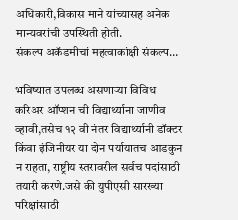अधिकारी,विकास माने यांच्यासह अनेक मान्यवरांची उपस्थिती होती.
संकल्प अकॅडमीचां महत्वाकांक्षी संकल्प…

भविष्यात उपलब्ध असणाऱ्या विविध करिअर ऑप्शन ची विद्यार्थ्याना जाणीव व्हावी,तसेच १२ वी नंतर विद्यार्थ्यानी डॉक्टर किंवा इंजिनीयर या दोन पर्यायातच आडकुन न राहता, राष्ट्रीय स्तरावरील सर्वच पदांसाठी तयारी करणे.जसे की युपीएसी सारख्या परिक्षांसाठी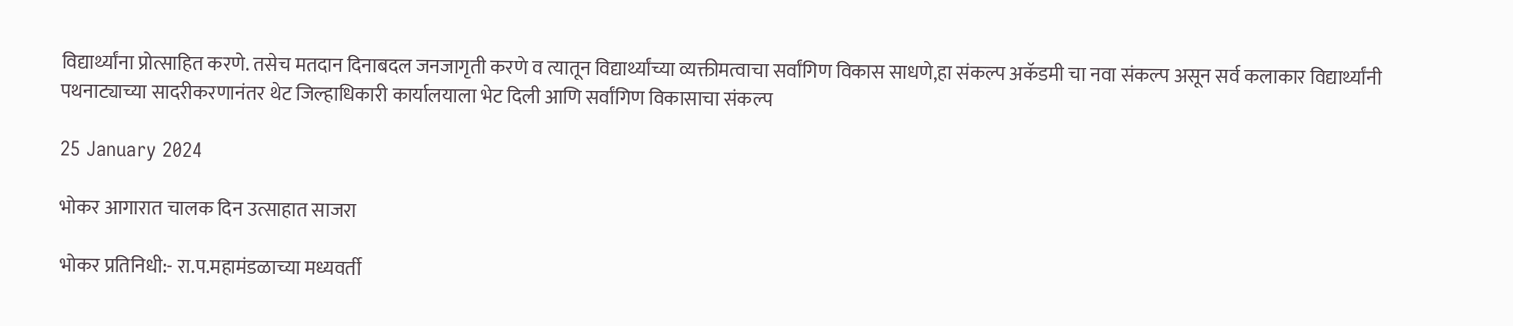विद्यार्थ्यांना प्रोत्साहित करणे. तसेच मतदान दिनाबदल जनजागृती करणे व त्यातून विद्यार्थ्यांच्या व्यक्तीमत्वाचा सर्वांगिण विकास साधणे,हा संकल्प अकॅडमी चा नवा संकल्प असून सर्व कलाकार विद्यार्थ्यांनी पथनाट्याच्या सादरीकरणानंतर थेट जिल्हाधिकारी कार्यालयाला भेट दिली आणि सर्वांगिण विकासाचा संकल्प

25 January 2024

भोकर आगारात चालक दिन उत्साहात साजरा

भोकर प्रतिनिधी:- रा.प.महामंडळाच्या मध्यवर्ती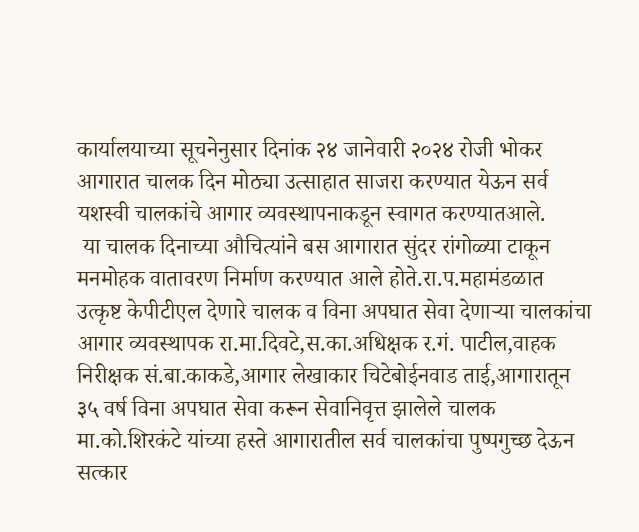कार्यालयाच्या सूचनेनुसार दिनांक २४ जानेवारी २०२४ रोजी भोकर आगारात चालक दिन मोठ्या उत्साहात साजरा करण्यात येऊन सर्व यशस्वी चालकांचे आगार व्यवस्थापनाकडून स्वागत करण्यातआले.
 या चालक दिनाच्या औचित्यांने बस आगारात सुंदर रांगोळ्या टाकून मनमोहक वातावरण निर्माण करण्यात आले होते.रा.प.महामंडळात उत्कृष्ट केपीटीएल देणारे चालक व विना अपघात सेवा देणाऱ्या चालकांचा आगार व्यवस्थापक रा.मा.दिवटे,स.का.अधिक्षक र.गं. पाटील,वाहक निरीक्षक सं.बा.काकडे,आगार लेखाकार चिटेबोईनवाड ताई,आगारातून ३५ वर्ष विना अपघात सेवा करून सेवानिवृत्त झालेले चालक मा.को.शिरकंटे यांच्या हस्ते आगारातील सर्व चालकांचा पुष्पगुच्छ देऊन सत्कार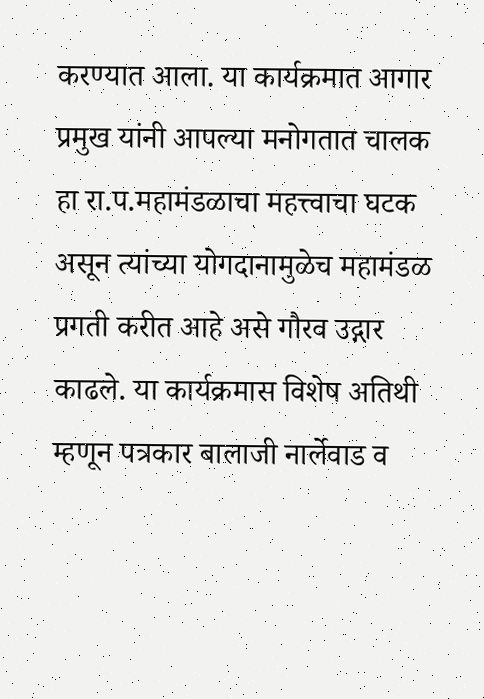करण्यात आला. या कार्यक्रमात आगार प्रमुख यांनी आपल्या मनोगतात चालक हा रा.प.महामंडळाचा महत्त्वाचा घटक असून त्यांच्या योगदानामुळेच महामंडळ प्रगती करीत आहे असे गौरव उद्गार काढले. या कार्यक्रमास विशेष अतिथी म्हणून पत्रकार बालाजी नार्लेवाड व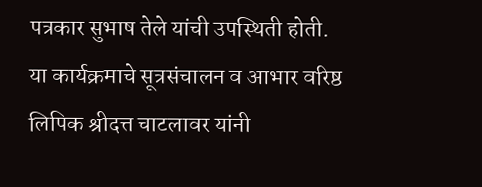पत्रकार सुभाष तेले यांची उपस्थिती होती. या कार्यक्रमाचे सूत्रसंचालन व आभार वरिष्ठ लिपिक श्रीदत्त चाटलावर यांनी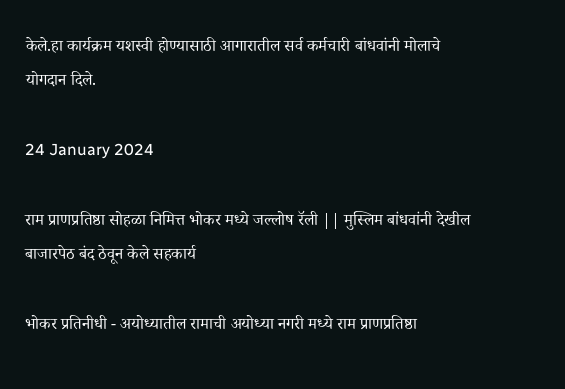केले.हा कार्यक्रम यशस्वी होण्यासाठी आगारातील सर्व कर्मचारी बांधवांनी मोलाचे योगदान दिले.

24 January 2024

राम प्राणप्रतिष्ठा सोहळा निमित्त भोकर मध्ये जल्लोष रॅली || मुस्लिम बांधवांनी देखील बाजारपेठ बंद ठेवून केले सहकार्य

भोकर प्रतिनीधी - अयोध्यातील रामाची अयोध्या नगरी मध्ये राम प्राणप्रतिष्ठा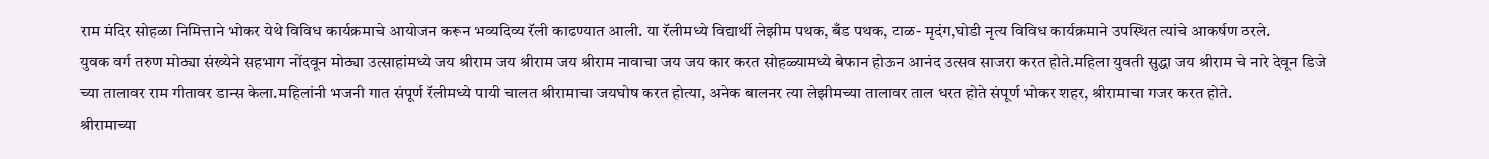राम मंदिर सोहळा निमित्ताने भोकर येथे विविध कार्यक्रमाचे आयोजन करून भव्यदिव्य रॅली काढण्यात आली. या रॅलीमध्ये विद्यार्थी लेझीम पथक, बँड पथक, टाळ- मृदंग,घोडी नृत्य विविध कार्यक्रमाने उपस्थित त्यांचे आकर्षण ठरले.
युवक वर्ग तरुण मोठ्या संख्येने सहभाग नोंदवून मोठ्या उत्साहांमध्ये जय श्रीराम जय श्रीराम जय श्रीराम नावाचा जय जय कार करत सोहळ्यामध्ये बेफान होऊन आनंद उत्सव साजरा करत होते.महिला युवती सुद्धा जय श्रीराम चे नारे देवून डिजे च्या तालावर राम गीतावर डान्स केला.महिलांनी भजनी गात संपूर्ण रॅलीमध्ये पायी चालत श्रीरामाचा जयघोष करत होत्या, अनेक बालनर त्या लेझीमच्या तालावर ताल धरत होते संपूर्ण भोकर शहर, श्रीरामाचा गजर करत होते.
श्रीरामाच्या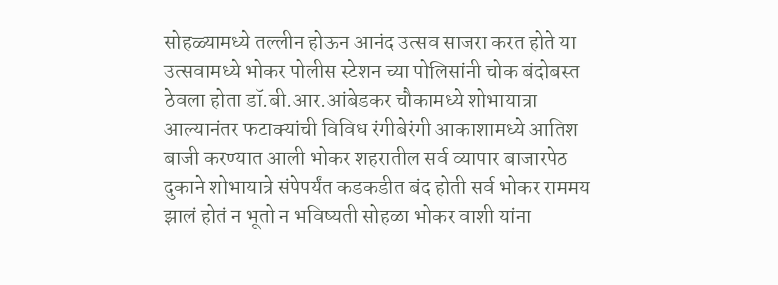सोहळ्यामध्ये तल्लीन होऊन आनंद उत्सव साजरा करत होते या उत्सवामध्ये भोकर पोलीस स्टेशन च्या पोलिसांनी चोक बंदोबस्त ठेवला होता डॉ.बी.आर.आंबेडकर चौकामध्ये शोभायात्रा आल्यानंतर फटाक्यांची विविध रंगीबेरंगी आकाशामध्ये आतिश बाजी करण्यात आली भोकर शहरातील सर्व व्यापार बाजारपेठ दुकाने शोभायात्रे संपेपर्यंत कडकडीत बंद होती सर्व भोकर राममय झालं होतं न भूतो न भविष्यती सोहळा भोकर वाशी यांना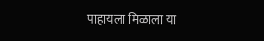पाहायला मिळाला या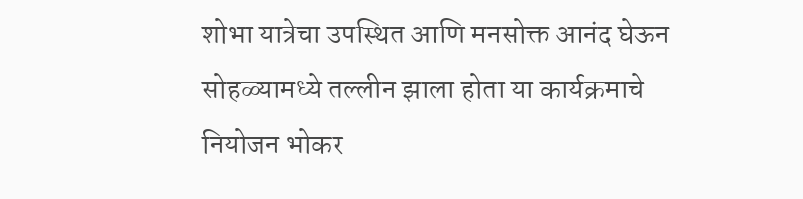शोभा यात्रेचा उपस्थित आणि मनसोक्त आनंद घेऊन सोहळ्यामध्ये तल्लीन झाला होता या कार्यक्रमाचे नियोजन भोकर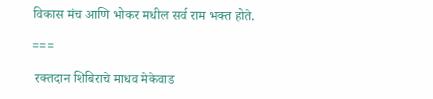विकास मंच आणि भोकर मधील सर्व राम भक्त होते.

===

 रक्तदान शिबिराचे माधव मेकेवाड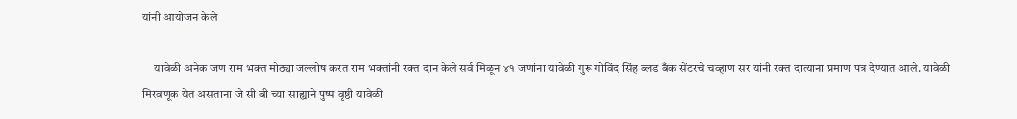यांनी आयोजन केले

     यावेळी अनेक जण राम भक्त मोठ्या जल्लोष करत राम भक्तांनी रक्त दान केले सर्व मिळून ४१ जणांना यावेळी गुरू गोविंद सिंह ब्लड बँक सेंटरचे चव्हाण सर यांनी रक्त दात्याना प्रमाण पत्र देण्यात आले. यावेळी मिरवणूक येत असताना जे सी बी च्या साह्याने पुष्प वृष्ठी यावेळी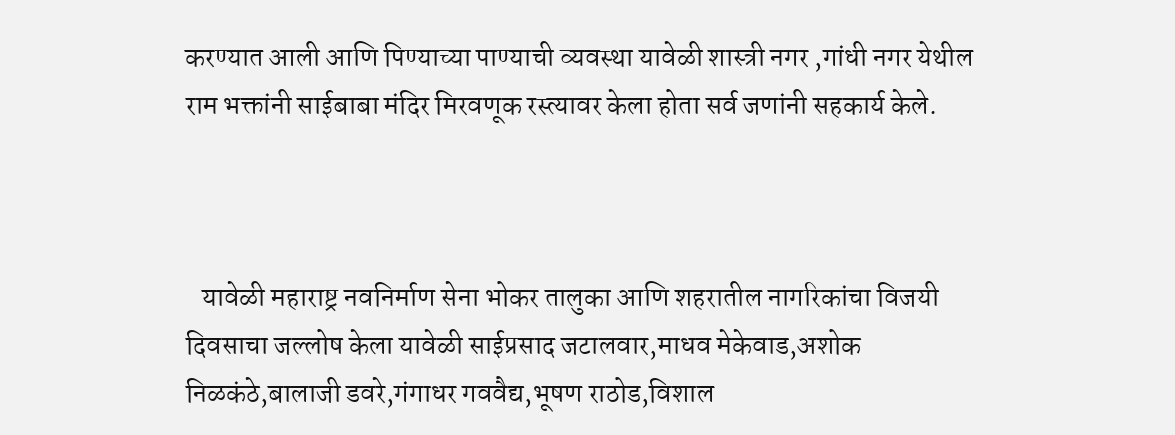करण्यात आली आणि पिण्याच्या पाण्याची व्यवस्था यावेळी शास्त्री नगर ,गांधी नगर येथील राम भक्तांनी साईबाबा मंदिर मिरवणूक रस्त्यावर केला होता सर्व जणांनी सहकार्य केले.



   यावेळी महाराष्ट्र नवनिर्माण सेना भोकर तालुका आणि शहरातील नागरिकांचा विजयी दिवसाचा जल्लोष केला यावेळी साईप्रसाद जटालवार,माधव मेकेवाड,अशोक निळकंठे,बालाजी डवरे,गंगाधर गववैद्य,भूषण राठोड,विशाल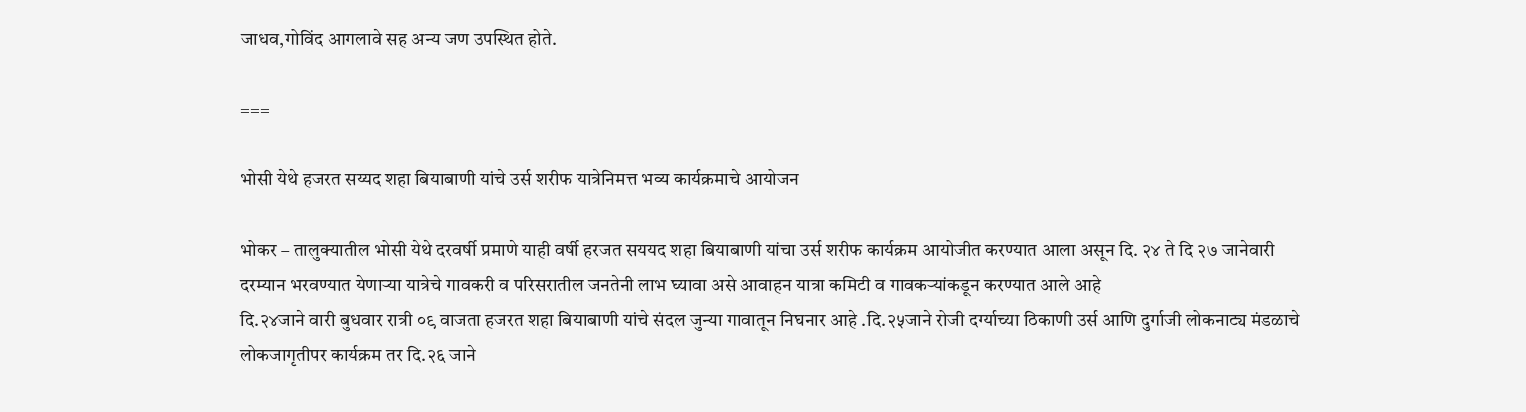जाधव,गोविंद आगलावे सह अन्य जण उपस्थित होते.

===

भोसी येथे हजरत सय्यद शहा बियाबाणी यांचे उर्स शरीफ यात्रेनिमत्त भव्य कार्यक्रमाचे आयोजन

भोकर – तालुक्यातील भोसी येथे दरवर्षी प्रमाणे याही वर्षी हरजत सययद शहा बियाबाणी यांचा उर्स शरीफ कार्यक्रम आयोजीत करण्यात आला असून दि. २४ ते दि २७ जानेवारी दरम्यान भरवण्यात येणाऱ्या यात्रेचे गावकरी व परिसरातील जनतेनी लाभ घ्यावा असे आवाहन यात्रा कमिटी व गावकऱ्यांकडून करण्यात आले आहे
दि.२४जाने वारी बुधवार रात्री ०९ वाजता हजरत शहा बियाबाणी यांचे संदल जुन्या गावातून निघनार आहे .दि.२५जाने रोजी दर्ग्याच्या ठिकाणी उर्स आणि दुर्गाजी लोकनाट्य मंडळाचे लोकजागृतीपर कार्यक्रम तर दि.२६ जाने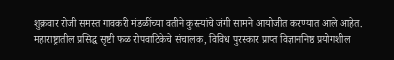शुक्रवार रोजी समस्त गावकरी मंडळींच्या वतीने कुस्त्यांचे जंगी सामने आयोजीत करण्यात आले आहेत. महाराष्ट्रातील प्रसिद्ध सृष्टी फळ रोपवाटिकेचे संचालक, विविध पुरस्कार प्राप्त विज्ञाननिष्ठ प्रयोगशील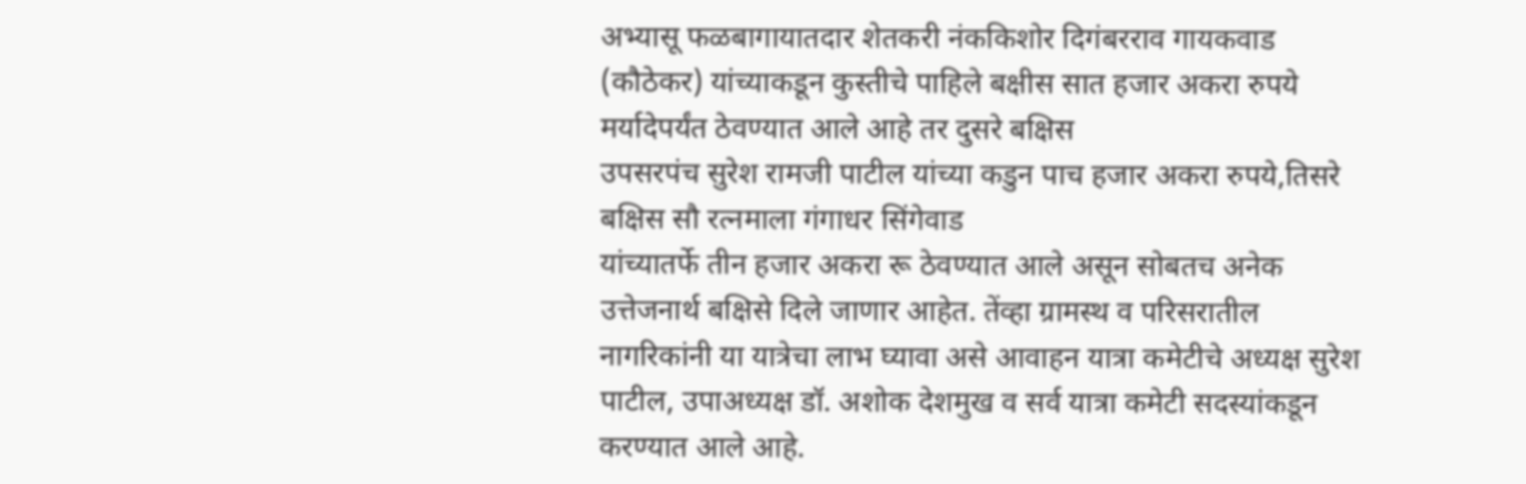अभ्यासू फळबागायातदार शेतकरी नंककिशोर दिगंबरराव गायकवाड (कौठेकर) यांच्याकडून कुस्तीचे पाहिले बक्षीस सात हजार अकरा रुपये मर्यादेपर्यंत ठेवण्यात आले आहे तर दुसरे बक्षिस
उपसरपंच सुरेश रामजी पाटील यांच्या कडुन पाच हजार अकरा रुपये,तिसरे बक्षिस सौ रत्नमाला गंगाधर सिंगेवाड
यांच्यातर्फे तीन हजार अकरा रू ठेवण्यात आले असून सोबतच अनेक उत्तेजनार्थ बक्षिसे दिले जाणार आहेत. तेंव्हा ग्रामस्थ व परिसरातील नागरिकांनी या यात्रेचा लाभ घ्यावा असे आवाहन यात्रा कमेटीचे अध्यक्ष सुरेश पाटील, उपाअध्यक्ष डॉ. अशोक देशमुख व सर्व यात्रा कमेटी सदस्यांकडून करण्यात आले आहे.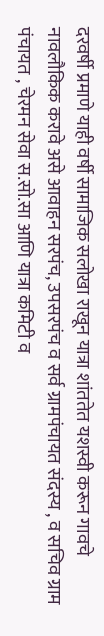दरवर्षी प्रमाणे याही वर्षी सामाजिक सलोखा राखून यात्रा शांततेत यशस्वी करून गावचे नावलौकिक करावे असे आवाहन सरपंच, उपसरपंच व सर्व ग्रामपंचायत संदस्य , व सचिव ग्राम पंचायत , चेरमन सेवा स.सो.सा आणि यात्रा कमिटी व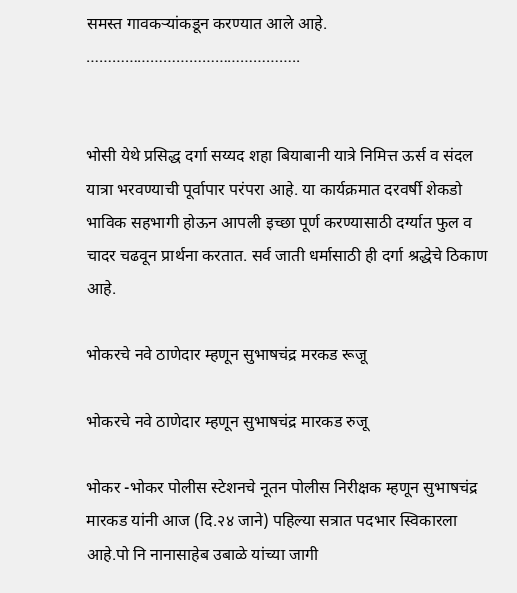समस्त गावकऱ्यांकडून करण्यात आले आहे.
…………………………………………..


भोसी येथे प्रसिद्ध दर्गा सय्यद शहा बियाबानी यात्रे निमित्त ऊर्स व संदल यात्रा भरवण्याची पूर्वापार परंपरा आहे. या कार्यक्रमात दरवर्षी शेकडो भाविक सहभागी होऊन आपली इच्छा पूर्ण करण्यासाठी दर्ग्यात फुल व चादर चढवून प्रार्थना करतात. सर्व जाती धर्मासाठी ही दर्गा श्रद्धेचे ठिकाण आहे.

भोकरचे नवे ठाणेदार म्हणून सुभाषचंद्र मरकड रूजू

भोकरचे नवे ठाणेदार म्हणून सुभाषचंद्र मारकड रुजू

भोकर -भोकर पोलीस स्टेशनचे नूतन पोलीस निरीक्षक म्हणून सुभाषचंद्र मारकड यांनी आज (दि.२४ जाने) पहिल्या सत्रात पदभार स्विकारला आहे.पो नि नानासाहेब उबाळे यांच्या जागी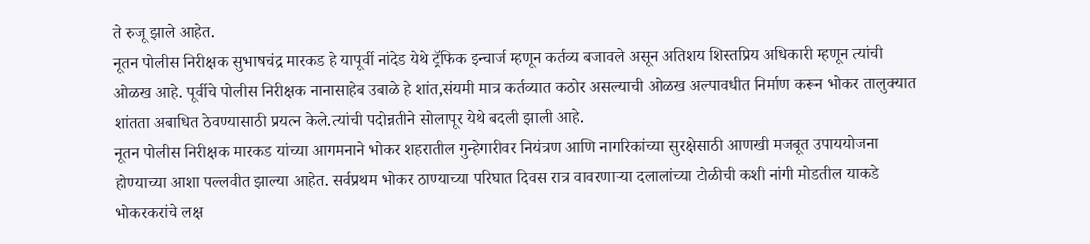ते रुजू झाले आहेत.
नूतन पोलीस निरीक्षक सुभाषचंद्र मारकड हे यापूर्वी नांदेड येथे ट्रॅफिक इन्चार्ज म्हणून कर्तव्य बजावले असून अतिशय शिस्तप्रिय अधिकारी म्हणून त्यांची ओळख आहे. पूर्वीचे पोलीस निरीक्षक नानासाहेब उबाळे हे शांत,संयमी मात्र कर्तव्यात कठोर असल्याची ओळख अल्पावधीत निर्माण करून भोकर तालुक्यात शांतता अबाधित ठेवण्यासाठी प्रयत्न केले.त्यांची पदोन्नतीने सोलापूर येथे बदली झाली आहे.
नूतन पोलीस निरीक्षक मारकड यांच्या आगमनाने भोकर शहरातील गुन्हेगारीवर नियंत्रण आणि नागरिकांच्या सुरक्षेसाठी आणखी मजबूत उपाययोजना होण्याच्या आशा पल्लवीत झाल्या आहेत. सर्वप्रथम भोकर ठाण्याच्या परिघात दिवस रात्र वावरणाऱ्या दलालांच्या टोळीची कशी नांगी मोडतील याकडे भोकरकरांचे लक्ष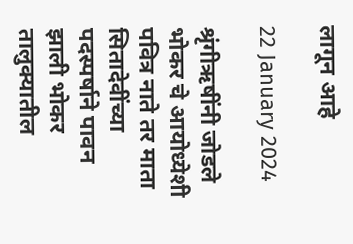लागून आहे

22 January 2024

श्रृंगीऋषींनी जोडले भोकर चे आयोध्येशी पवित्र नाते तर माता सितादेवींच्या पदस्पर्षाने पावन झाली भोकर तालुक्यातील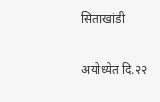सिताखांडी

अयोध्येत दि.२२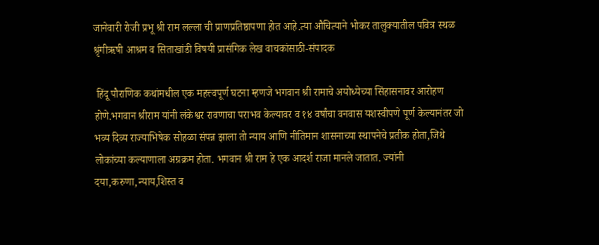जानेवारी रोजी प्रभू श्री राम लल्ला ची प्राणप्रतिष्ठापणा होत आहे.त्या औचित्याने भोकर तालुक्यातील पवित्र स्थळ श्रृंगीऋषी आश्रम व सिताखांडी विषयी प्रासंगिक लेख वाचकांसाठी-संपादक

 हिंदू पौराणिक कथांमधील एक महत्त्वपूर्ण घटना म्हणजे भगवान श्री रामाचे अयोध्येच्या सिंहासनावर आरोहण होणे.भगवान श्रीराम यांनी लंकेश्वर रावणाचा पराभव केल्यावर व १४ वर्षांचा वनवास यशस्वीपणे पूर्ण केल्यानंतर जो भव्य दिव्य राज्याभिषेक सोहळा संपन्न झाला तो न्याय आणि नीतिमान शासनाच्या स्थापनेचे प्रतीक होता,जिथे लोकांच्या कल्याणाला अग्रक्रम होता. भगवान श्री राम हे एक आदर्श राजा मानले जातात. ज्यांनी दया,करुणा,न्याय,शिस्त व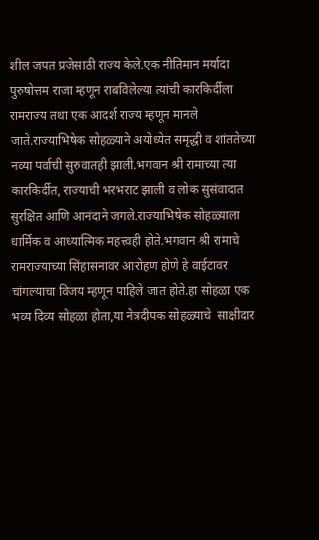शील जपत प्रजेसाठी राज्य केले.एक नीतिमान मर्यादा पुरुषोत्तम राजा म्हणून राबविलेल्या त्यांची कारकिर्दीला रामराज्य तथा एक आदर्श राज्य म्हणून मानले जाते.राज्याभिषेक सोहळ्याने अयोध्येत समृद्धी व शांततेच्या नव्या पर्वाची सुरुवातही झाली.भगवान श्री रामाच्या त्या कारकिर्दीत, राज्याची भरभराट झाली व लोक सुसंवादात सुरक्षित आणि आनंदाने जगले.राज्याभिषेक सोहळ्याला धार्मिक व आध्यात्मिक महत्त्वही होते.भगवान श्री रामाचे रामराज्याच्या सिंहासनावर आरोहण होणे हे वाईटावर चांगल्याचा विजय म्हणून पाहिले जात होते.हा सोहळा एक भव्य दिव्य सोहळा होता,या नेत्रदीपक सोहळ्याचे  साक्षीदार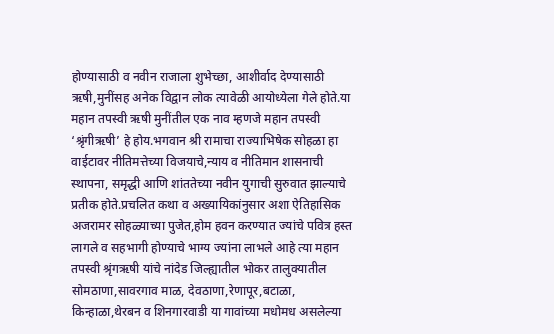होण्यासाठी व नवीन राजाला शुभेच्छा, आशीर्वाद देण्यासाठी ऋषी,मुनींसह अनेक विद्वान लोक त्यावेळी आयोध्येला गेले होते.या महान तपस्वी ऋषी मुनींतील एक नाव म्हणजे महान तपस्वी ‘श्रृंगीऋषी’ हे होय.भगवान श्री रामाचा राज्याभिषेक सोहळा हा वाईटावर नीतिमत्तेच्या विजयाचे,न्याय व नीतिमान शासनाची स्थापना, समृद्धी आणि शांततेच्या नवीन युगाची सुरुवात झाल्याचे प्रतीक होते.प्रचलित कथा व अख्यायिकांनुसार अशा ऐतिहासिक अजरामर सोहळ्याच्या पुजेत,होम हवन करण्यात ज्यांचे पवित्र हस्त लागले व सहभागी होण्याचे भाग्य ज्यांना लाभले आहे त्या महान तपस्वी श्रृंगऋषी यांचे नांदेड जिल्ह्यातील भोकर तालुक्यातील सोमठाणा,सावरगाव माळ, देवठाणा,रेणापूर,बटाळा, किन्हाळा,थेरबन व शिनगारवाडी या गावांच्या मधोमध असलेल्या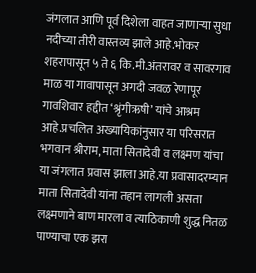जंगलात आणि पूर्व दिशेला वाहत जाणाऱ्या सुधा नदीच्या तीरी वास्तव्य झाले आहे.भोकर शहरापासून ५ ते ६ कि.मी.अंतरावर व सावरगाव माळ या गावापासून अगदी जवळ रेणापूर गावशिवार हद्दीत ‘श्रृंगीऋषी’ यांचे आश्रम आहे.प्रचलित अख्यायिकांनुसार या परिसरात भगवान श्रीराम, माता सितादेवी व लक्ष्मण यांचा या जंगलात प्रवास झाला आहे.या प्रवासादरम्यान माता सितादेवी यांना तहान लागली असता लक्ष्मणाने बाण मारला व त्याठिकाणी शुद्ध नितळ पाण्याचा एक झरा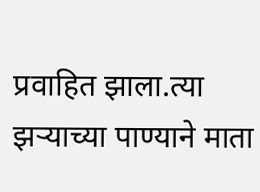प्रवाहित झाला.त्या झऱ्याच्या पाण्याने माता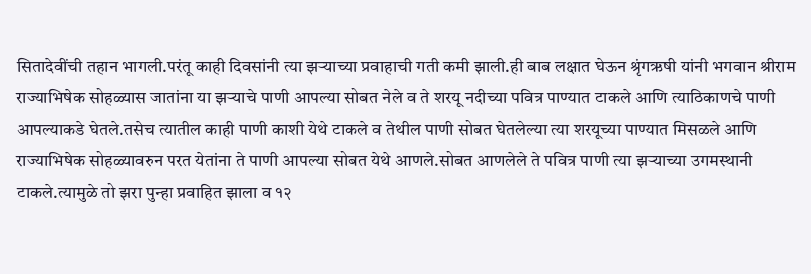सितादेवींची तहान भागली.परंतू काही दिवसांनी त्या झऱ्याच्या प्रवाहाची गती कमी झाली.ही बाब लक्षात घेऊन श्रृंगऋषी यांनी भगवान श्रीराम राज्याभिषेक सोहळ्यास जातांना या झऱ्याचे पाणी आपल्या सोबत नेले व ते शरयू नदीच्या पवित्र पाण्यात टाकले आणि त्याठिकाणचे पाणी आपल्याकडे घेतले.तसेच त्यातील काही पाणी काशी येथे टाकले व तेथील पाणी सोबत घेतलेल्या त्या शरयूच्या पाण्यात मिसळले आणि राज्याभिषेक सोहळ्यावरुन परत येतांना ते पाणी आपल्या सोबत येथे आणले.सोबत आणलेले ते पवित्र पाणी त्या झऱ्याच्या उगमस्थानी टाकले.त्यामुळे तो झरा पुन्हा प्रवाहित झाला व १२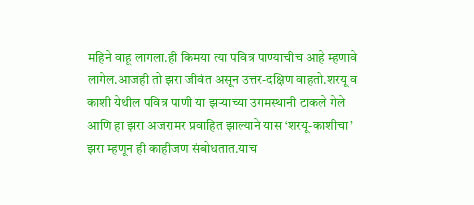महिने वाहू लागला.ही किमया त्या पवित्र पाण्याचीच आहे म्हणावे लागेल.आजही तो झरा जीवंत असून उत्तर-दक्षिण वाहतो.शरयू व काशी येथील पवित्र पाणी या झऱ्याच्या उगमस्थानी टाकले गेले आणि हा झरा अजरामर प्रवाहित झाल्याने यास ‘शरयू-काशीचा’ झरा म्हणून ही काहीजण संबोधतात.याच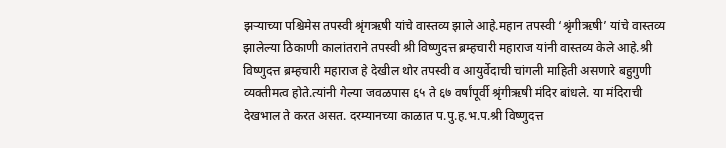झऱ्याच्या पश्चिमेस तपस्वी श्रृंगऋषी यांचे वास्तव्य झाले आहे.महान तपस्वी ‘श्रृंगीऋषी’ यांचे वास्तव्य झालेल्या ठिकाणी कालांतराने तपस्वी श्री विष्णुदत्त ब्रम्हचारी महाराज यांनी वास्तव्य केले आहे.श्री विष्णुदत्त ब्रम्हचारी महाराज हे देखील थोर तपस्वी व आयुर्वेदाची चांगली माहिती असणारे बहुगुणी व्यक्तीमत्व होते.त्यांनी गेल्या जवळपास ६५ ते ६७ वर्षांपूर्वी श्रृंगीऋषी मंदिर बांधले. या मंदिराची देखभाल ते करत असत. दरम्यानच्या काळात प.पु.ह.भ.प.श्री विष्णुदत्त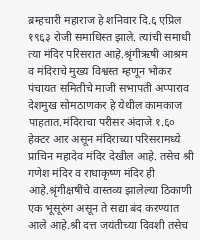ब्रम्हचारी महाराज हे शनिवार दि.६ एप्रिल १९६३ रोजी समाधिस्त झाले. त्यांची समाधी त्या मंदिर परिसरात आहे.श्रृंगीऋषी आश्रम व मंदिराचे मुख्य विश्वस्त म्हणून भोकर पंचायत समितीचे माजी सभापती अप्पाराव देशमुख सोमठाणकर हे येथील कामकाज पाहतात.मंदिराचा परीसर अंदाजे १.६० हेक्टर आर असून मंदिराच्या परिसरामध्ये प्राचिन महादेव मंदिर देखील आहे. तसेच श्री गणेश मंदिर व राधाकृष्ण मंदिर ही आहे.श्रृंगीक्षषींचे वास्तव्य झालेल्या ठिकाणी एक भूसूरुंग असून ते सद्या बंद करण्यात आले आहे.श्री दत्त‍ जयंतीच्या दिवशी तसेच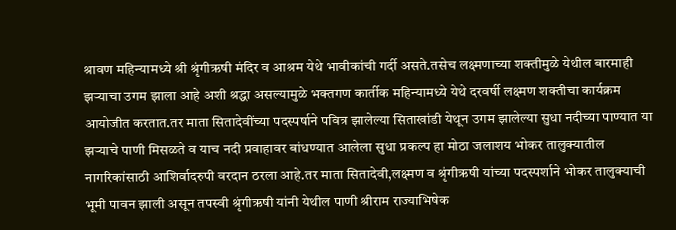श्रावण महिन्यामध्ये श्री श्रृंगीऋषी मंदिर व आश्रम येथे भावीकांची गर्दी असते.तसेच लक्ष्मणाच्या शक्तीमुळे येथील बारमाही झऱ्याचा उगम झाला आहे अशी श्रद्धा असल्यामुळे भक्तगण कार्तीक महिन्यामध्ये येथे दरवर्षी लक्ष्मण शक्तीचा कार्यक्रम आयोजीत करतात.तर माता सितादेवींच्या पदस्पर्षाने पवित्र झालेल्या सिताखांडी येथून उगम झालेल्या सुधा नदीच्या पाण्यात या झऱ्याचे पाणी मिसळते व याच नदी प्रवाहावर बांधण्यात आलेला सुधा प्रकल्प हा मोठा जलाशय भोकर तालुक्यातील नागरिकांसाठी आशिर्वादरुपी वरदान ठरला आहे.तर माता सितादेवी,लक्ष्मण व श्रृंगीऋषी यांच्या पदस्पर्शाने भोकर तालुक्याची भूमी पावन झाली असून तपस्वी श्रृंगीऋषी यांनी येथील पाणी श्रीराम राज्याभिषेक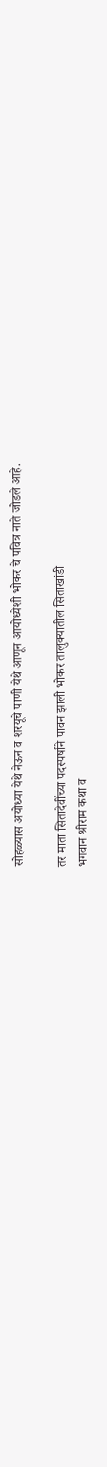सोहळ्यास अयोध्या येथे नेऊन व शरयूचे पाणी येथे आणून आयोध्येशी भोकर चे पवित्र नाते जोडले आहे.

तर माता सितादेवींच्या पदस्पर्षाने पावन झाली भोकर तालुक्यातील सिताखांडी
भगवान श्रीराम कथा व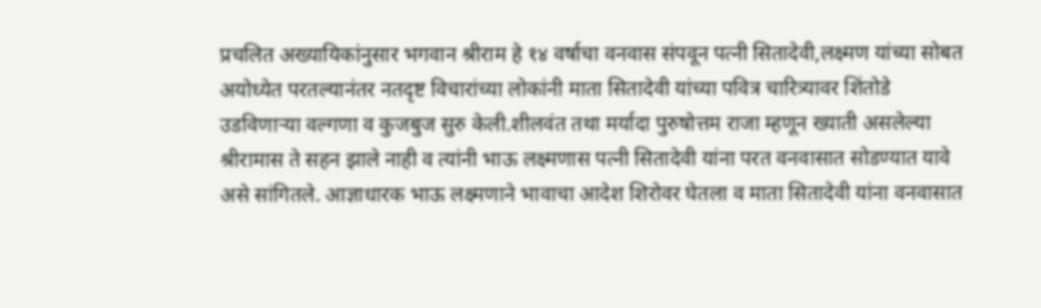प्रचलित अख्यायिकांनुसार भगवान श्रीराम हे १४ वर्षाचा वनवास संपवून पत्नी सितादेवी,लक्ष्मण यांच्या सोबत अयोध्येत परतल्यानंतर नतदृष्ट विचारांच्या लोकांनी माता सितादेवी यांच्या पवित्र चारित्र्यावर शिंतोडे उडविणाऱ्या वल्गणा व कुजबुज सुरु केली.शीलवंत तथा मर्यादा पुरुषोत्तम राजा म्हणून ख्याती असलेल्या श्रीरामास ते सहन झाले नाही व त्यांनी भाऊ लक्ष्मणास पत्नी सितादेवी यांना परत वनवासात सोडण्यात यावे असे सांगितले. आज्ञाधारक भाऊ लक्ष्मणाने भावाचा आदेश शिरोवर घेतला व माता सितादेवी यांना वनवासात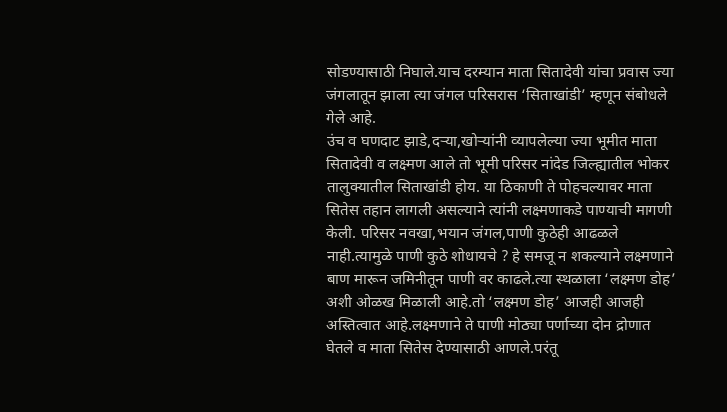सोडण्यासाठी निघाले.याच दरम्यान माता सितादेवी यांचा प्रवास ज्या जंगलातून झाला त्या जंगल परिसरास ‘सिताखांडी’ म्हणून संबोधले गेले आहे.
उंच व घणदाट झाडे,दऱ्या,खोऱ्यांनी व्यापलेल्या ज्या भूमीत माता सितादेवी व लक्ष्मण आले तो भूमी परिसर नांदेड जिल्ह्यातील भोकर तालुक्यातील सिताखांडी होय. या ठिकाणी ते पोहचल्यावर माता सितेस तहान लागली असल्याने त्यांनी लक्ष्मणाकडे पाण्याची मागणी केली. परिसर नवखा,भयान जंगल,पाणी कुठेही आढळले नाही.त्यामुळे पाणी कुठे शोधायचे ? हे समजू न शकल्याने लक्ष्मणाने बाण मारून जमिनीतून पाणी वर काढले.त्या स्थळाला ‘लक्ष्मण डोह’ अशी ओळख मिळाली आहे.तो ‘लक्ष्मण डोह’ आजही आजही अस्तित्वात आहे.लक्ष्मणाने ते पाणी मोठ्या पर्णाच्या दोन द्रोणात घेतले व माता सितेस देण्यासाठी आणले.परंतू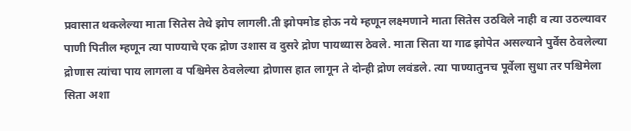प्रवासात थकलेल्या माता सितेस तेथे झोप लागली.ती झोपमोड होऊ नये म्हणून लक्ष्मणाने माता सितेस उठविले नाही व त्या उठल्यावर पाणी पितील म्हणून त्या पाण्याचे एक द्रोण उशास व दुसरे द्रोण पायथ्यास ठेवले. माता सिता या गाढ झोपेत असल्याने पुर्वेस ठेवलेल्या द्रोणास त्यांचा पाय लागला व पश्चिमेस ठेवलेल्या द्रोणास हात लागून ते दोन्ही द्रोण लवंडले. त्या पाण्यातुनच पूर्वेला सुधा तर पश्चिमेला सिता अशा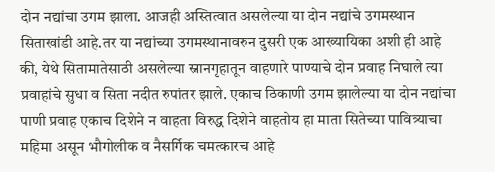दोन नद्यांचा उगम झाला. आजही अस्तित्वात असलेल्या या दोन नद्यांचे उगमस्थान सिताखांडी आहे.तर या नद्यांच्या उगमस्थानावरुन दुसरी एक आख्यायिका अशी ही आहे की, येथे सितामातेसाठी असलेल्या स्नानगृहातून वाहणारे पाण्याचे दोन प्रवाह निघाले त्या प्रवाहांचे सुधा व सिता नदीत रुपांतर झाले. एकाच ठिकाणी उगम झालेल्या या दोन नद्यांचा पाणी प्रवाह एकाच दिशेने न वाहता विरुद्ध दिशेने वाहतोय हा माता सितेच्या पावित्र्याचा महिमा असून भौगोलीक व नैसर्गिक चमत्कारच आहे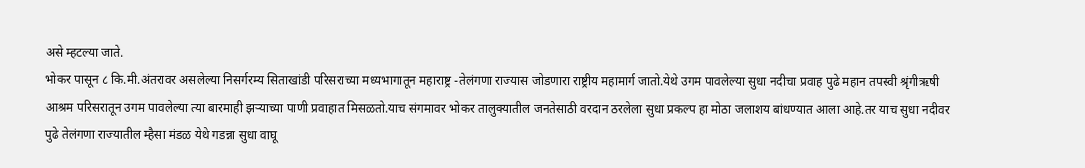असे म्हटल्या जाते.
भोकर पासून ८ कि.मी.अंतरावर असलेल्या निसर्गरम्य सिताखांडी परिसराच्या मध्यभागातून महाराष्ट्र -तेलंगणा राज्यास जोडणारा राष्ट्रीय महामार्ग जातो.येथे उगम पावलेल्या सुधा नदीचा प्रवाह पुढे महान तपस्वी श्रृंगीऋषी आश्रम परिसरातून उगम पावलेल्या त्या बारमाही झऱ्याच्या पाणी प्रवाहात मिसळतो.याच संगमावर भोकर तालुक्यातील जनतेसाठी वरदान ठरलेला सुधा प्रकल्प हा मोठा जलाशय बांधण्यात आला आहे.तर याच सुधा नदीवर पुढे तेलंगणा राज्यातील म्हैसा मंडळ येथे गडन्ना सुधा वाघू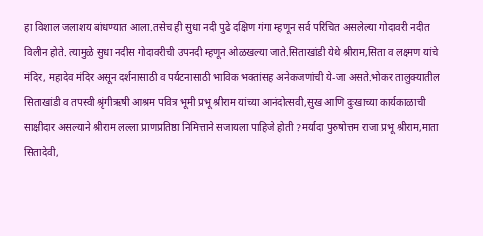हा विशाल जलाशय बांधण्यात आला.तसेच ही सुधा नदी पुढे दक्षिण गंगा म्हणून सर्व परिचित असलेल्या गोदावरी नदीत विलीन होते. त्यामुळे सुधा नदीस गोदावरीची उपनदी म्हणून ओळखल्या जाते.सिताखांडी येथे श्रीराम,सिता व लक्ष्मण यांचे मंदिर, महादेव मंदिर असून दर्शनासाठी व पर्यटनासाठी भाविक भक्तांसह अनेकजणांची ये-जा असते.भोकर तालुक्यातील सिताखांडी व तपस्वी श्रृंगीऋषी आश्रम पवित्र भूमी प्रभू श्रीराम यांच्या आनंदोत्सवी,सुख आणि दुःखाच्या कार्यकाळाची साक्षीदार असल्याने श्रीराम लल्ला प्राणप्रतिष्ठा निमित्ताने सजायला पाहिजे होती ?मर्यादा पुरुषोत्तम राजा प्रभू श्रीराम,माता सितादेवी,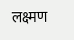लक्ष्मण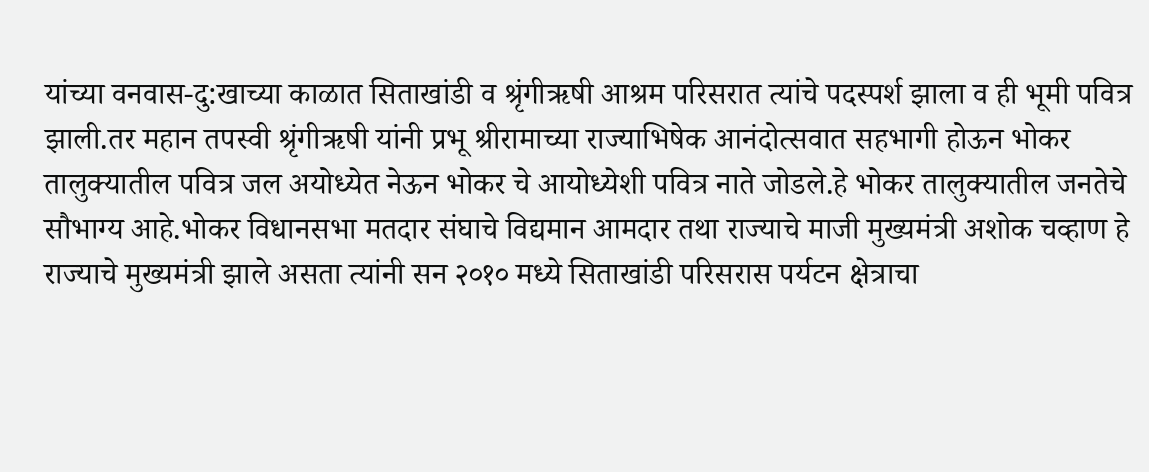यांच्या वनवास-दु:खाच्या काळात सिताखांडी व श्रृंगीऋषी आश्रम परिसरात त्यांचे पदस्पर्श झाला व ही भूमी पवित्र झाली.तर महान तपस्वी श्रृंगीऋषी यांनी प्रभू श्रीरामाच्या राज्याभिषेक आनंदोत्सवात सहभागी होऊन भोकर तालुक्यातील पवित्र जल अयोध्येत नेऊन भोकर चे आयोध्येशी पवित्र नाते जोडले.हे भोकर तालुक्यातील जनतेचे सौभाग्य आहे.भोकर विधानसभा मतदार संघाचे विद्यमान आमदार तथा राज्याचे माजी मुख्यमंत्री अशोक चव्हाण हे राज्याचे मुख्यमंत्री झाले असता त्यांनी सन २०१० मध्ये सिताखांडी परिसरास पर्यटन क्षेत्राचा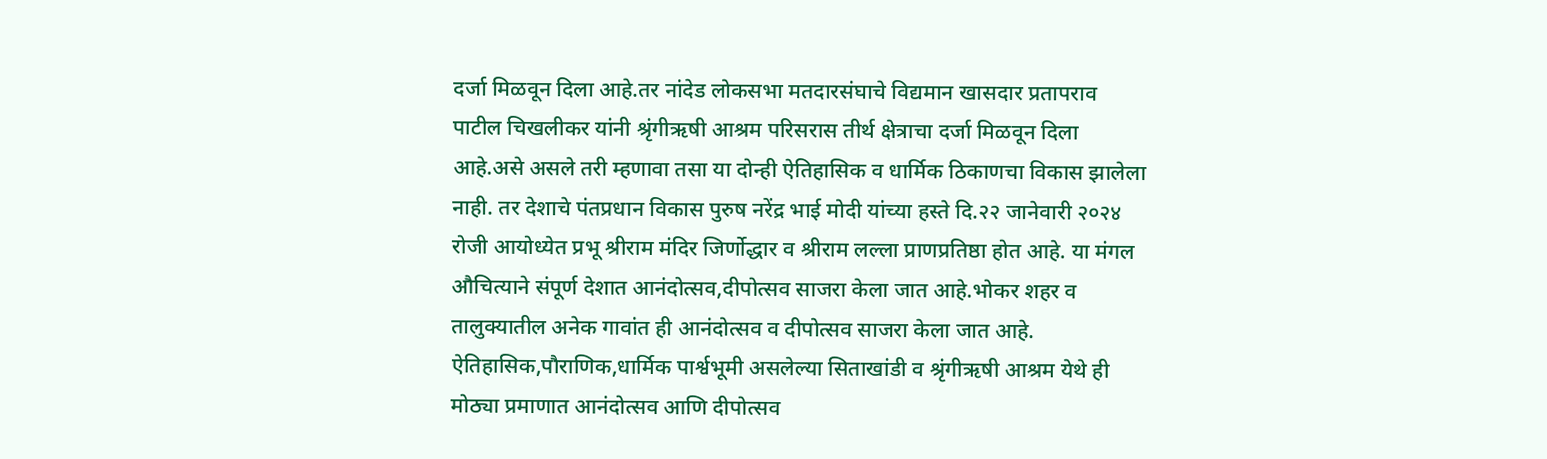दर्जा मिळवून दिला आहे.तर नांदेड लोकसभा मतदारसंघाचे विद्यमान खासदार प्रतापराव पाटील चिखलीकर यांनी श्रृंगीऋषी आश्रम परिसरास तीर्थ क्षेत्राचा दर्जा मिळवून दिला आहे.असे असले तरी म्हणावा तसा या दोन्ही ऐतिहासिक व धार्मिक ठिकाणचा विकास झालेला नाही. तर देशाचे पंतप्रधान विकास पुरुष नरेंद्र भाई मोदी यांच्या हस्ते दि.२२ जानेवारी २०२४ रोजी आयोध्येत प्रभू श्रीराम मंदिर जिर्णोद्धार व श्रीराम लल्ला प्राणप्रतिष्ठा होत आहे. या मंगल औचित्याने संपूर्ण देशात आनंदोत्सव,दीपोत्सव साजरा केला जात आहे.भोकर शहर व तालुक्यातील अनेक गावांत ही आनंदोत्सव व दीपोत्सव साजरा केला जात आहे. ऐतिहासिक,पौराणिक,धार्मिक पार्श्वभूमी असलेल्या सिताखांडी व श्रृंगीऋषी आश्रम येथे ही मोठ्या प्रमाणात आनंदोत्सव आणि दीपोत्सव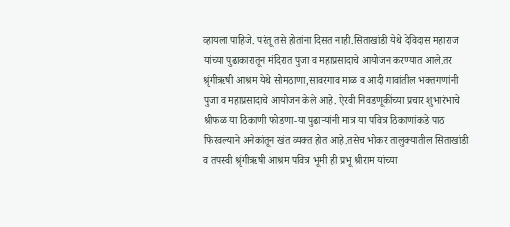व्हायला पाहिजे. परंतू तसे होतांना दिसत नाही.सिताखांडी येथे देविदास महाराज यांच्या पुढाकारातून मंदिरात पुजा व महाप्रसादाचे आयोजन करण्यात आले.तर श्रृंगीऋषी आश्रम येथे सोमठाणा,सावरगाव माळ व आदी गावांतील भक्तगणांनी पुजा व महाप्रसादाचे आयोजन केले आहे. ऐरवी निवडणूकींच्या प्रचार शुभारंभाचे श्रीफळ या ठिकाणी फोडणा-या पुढाऱ्यांनी मात्र या पवित्र ठिकाणांकडे पाठ फिरवल्याने अनेकांतून खंत व्यक्त होत आहे.तसेच भोकर तालुक्यातील सिताखांडी व तपस्वी श्रृंगीऋषी आश्रम पवित्र भूमी ही प्रभू श्रीराम यांच्या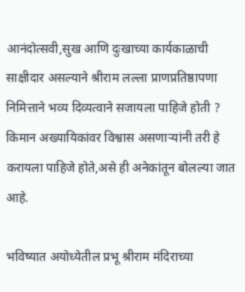आनंदोत्सवी,सुख आणि दुःखाच्या कार्यकाळाची साक्षीदार असल्याने श्रीराम लल्ला प्राणप्रतिष्ठापणा निमित्ताने भव्य दिव्यत्वाने सजायला पाहिजे होती ? किमान अख्यायिकांवर विश्वास असणाऱ्यांनी तरी हे करायला पाहिजे होते,असे ही अनेकांतून बोलल्या जात आहे.

भविष्यात अयोध्येतील प्रभू श्रीराम मंदिराच्या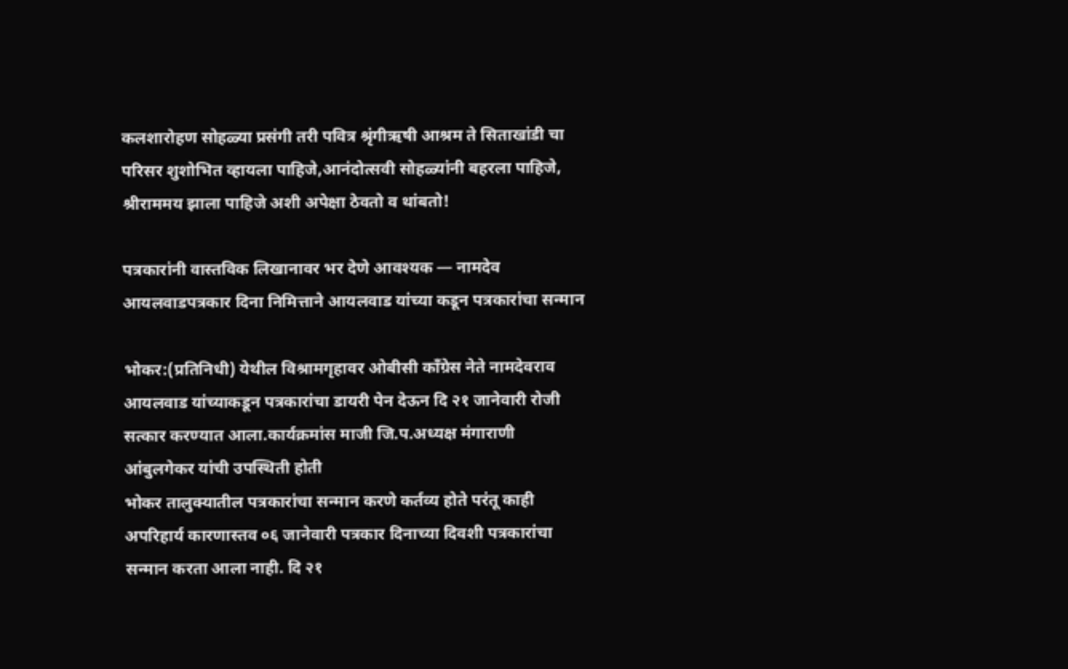कलशारोहण सोहळ्या प्रसंगी तरी पवित्र श्रृंगीऋषी आश्रम ते सिताखांडी चा परिसर शुशोभित व्हायला पाहिजे,आनंदोत्सवी सोहळ्यांनी बहरला पाहिजे, श्रीराममय झाला पाहिजे अशी अपेक्षा ठेवतो व थांबतो!

पत्रकारांनी वास्तविक लिखानावर भर देणे आवश्यक — नामदेव आयलवाडपत्रकार दिना निमित्ताने आयलवाड यांच्या कडून पत्रकारांचा सन्मान

भोकर:(प्रतिनिधी) येथील विश्रामगृहावर ओबीसी काँग्रेस नेते नामदेवराव आयलवाड यांच्याकडून पत्रकारांचा डायरी पेन देऊन दि २१ जानेवारी रोजी सत्कार करण्यात आला.कार्यक्रमांस माजी जि.प.अध्यक्ष मंगाराणी आंबुलगेकर यांची उपस्थिती होती
भोकर तालुक्यातील पत्रकारांचा सन्मान करणे कर्तव्य होते परंतू काही अपरिहार्य कारणास्तव ०६ जानेवारी पत्रकार दिनाच्या दिवशी पत्रकारांचा सन्मान करता आला नाही. दि २१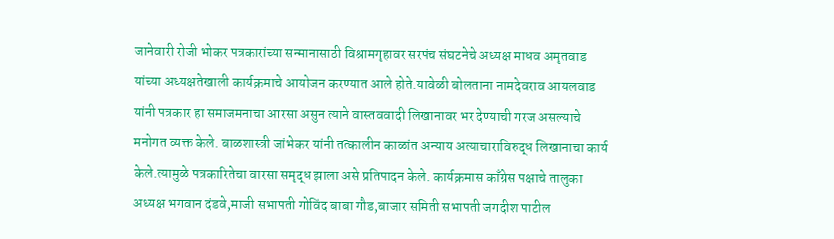जानेवारी रोजी भोकर पत्रकारांच्या सन्मानासाठी विश्रामगृहावर सरपंच संघटनेचे अध्यक्ष माधव अमृतवाड यांच्या अध्यक्षतेखाली कार्यक्रमाचे आयोजन करण्यात आले होते.यावेळी बोलताना नामदेवराव आयलवाड यांनी पत्रकार हा समाजमनाचा आरसा असुन त्याने वास्तववादी लिखानावर भर देण्याची गरज असल्याचे मनोगत व्यक्त केले. बाळशास्त्री जांभेकर यांनी तत्कालीन काळांत अन्याय अत्याचाराविरुद्ध लिखानाचा कार्य केले.त्यामुळे पत्रकारितेचा वारसा समृद्ध झाला असे प्रतिपादन केले. कार्यक्रमास काँग्रेस पक्षाचे तालुका अध्यक्ष भगवान दंडवे,माजी सभापती गोविंद बाबा गौड,बाजार समिती सभापती जगदीश पाटील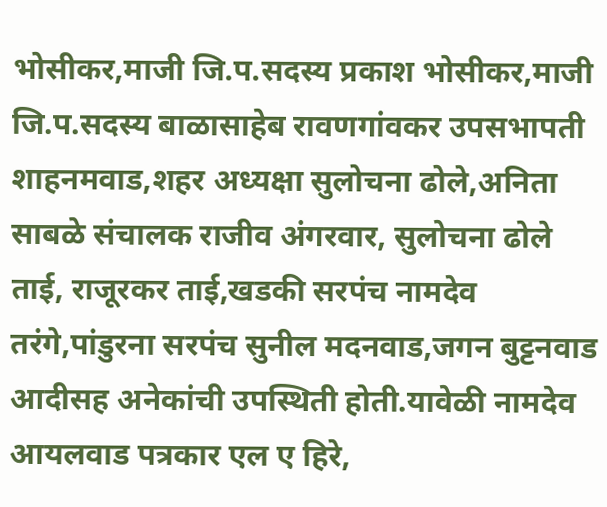भोसीकर,माजी जि.प.सदस्य प्रकाश भोसीकर,माजी जि.प.सदस्य बाळासाहेब रावणगांवकर उपसभापती शाहनमवाड,शहर अध्यक्षा सुलोचना ढोले,अनिता साबळे संचालक राजीव अंगरवार, सुलोचना ढोले ताई, राजूरकर ताई,खडकी सरपंच नामदेव तरंगे,पांडुरना सरपंच सुनील मदनवाड,जगन बुट्टनवाड आदीसह अनेकांची उपस्थिती होती.यावेळी नामदेव आयलवाड पत्रकार एल ए हिरे,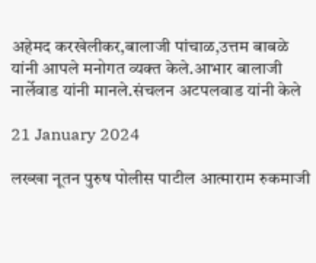अहेमद करखेलीकर,बालाजी पांचाळ,उत्तम बाबळे यांनी आपले मनोगत व्यक्त केले.आभार बालाजी नार्लेवाड यांनी मानले.संचलन अटपलवाड यांनी केले

21 January 2024

लख्खा नूतन पुरुष पोलीस पाटील आत्माराम रुकमाजी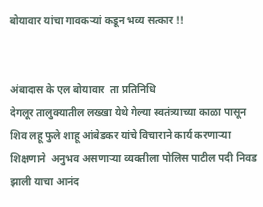बोयावार यांचा गावकऱ्यां कडून भव्य सत्कार !!


अंबादास के एल बोयावार  ता प्रतिनिधि
देगलूर तालुक्यातील लख्खा येथे गेल्या स्वतंत्र्याच्या काळा पासून  शिव लहू फुले शाहू आंबेडकर यांचे विचाराने कार्य करणाऱ्या  शिक्षणाने  अनुभव असणाऱ्या व्यक्तीला पोलिस पाटील पदी निवड झाली याचा आनंद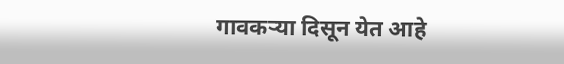गावकऱ्या दिसून येत आहे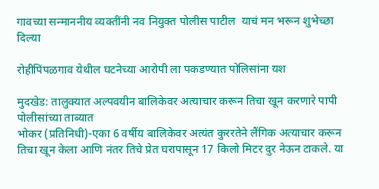गावच्या सन्माननीय व्यक्तींनी नव नियुक्त पोलीस पाटील  याचं मन भरून शुभेच्छा दिल्या

रोहीपिंपळगाव येथील घटनेच्या आरोपी ला पकडण्यात पोलिसांना यश

मुदखेड: तालुक्यात अल्पवयीन बालिकेवर अत्याचार करून तिचा खून करणारे पापी पोलीसांच्या ताब्यात
भोकर (प्रतिनिधी)-एका 6 वर्षीय बालिकेवर अत्यंत कुररतेने लैंगिक अत्याचार करून तिचा खून केला आणि नंतर तिचे प्रेत घरापासून 17 किलो मिटर दुर नेऊन टाकले. या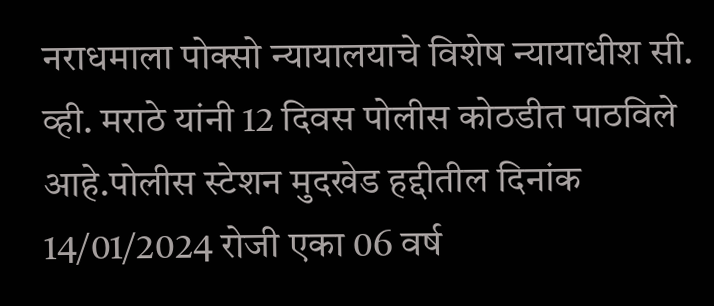नराधमाला पोक्सो न्यायालयाचे विशेष न्यायाधीश सी. व्ही. मराठे यांनी 12 दिवस पोलीस कोठडीत पाठविले आहे.पोलीस स्टेशन मुदखेड हद्दीतील दिनांक 14/01/2024 रोजी एका 06 वर्ष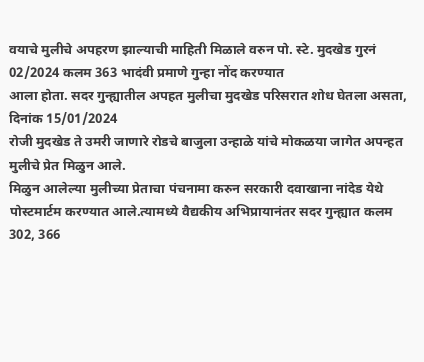वयाचे मुलीचे अपहरण झाल्याची माहिती मिळाले वरुन पो. स्टे. मुदखेड गुरनं 02/2024 कलम 363 भादंवी प्रमाणे गुन्हा नोंद करण्यात
आला होता. सदर गुन्ह्यातील अपहत मुलीचा मुदखेड परिसरात शोध घेतला असता, दिनांक 15/01/2024
रोजी मुदखेड ते उमरी जाणारे रोडचे बाजुला उन्हाळे यांचे मोकळया जागेत अपन्हत मुलीचे प्रेत मिळुन आले.
मिळुन आलेल्या मुलीच्या प्रेताचा पंचनामा करुन सरकारी दवाखाना नांदेड येथे पोस्टमार्टम करण्यात आले.त्यामध्ये वैद्यकीय अभिप्रायानंतर सदर गुन्ह्यात कलम 302, 366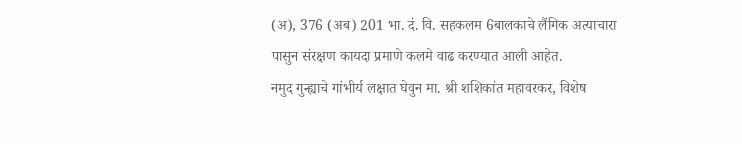(अ), 376 (अब) 201 भा. दं. वि. सहकलम 6बालकाचे लैंगिक अत्याचारा पासुन संरक्षण कायदा प्रमाणे कलमे वाढ करण्यात आली आहेत.
नमुद गुन्ह्याचे गांभीर्य लक्षात घेवुन मा. श्री शशिकांत महावरकर, विशेष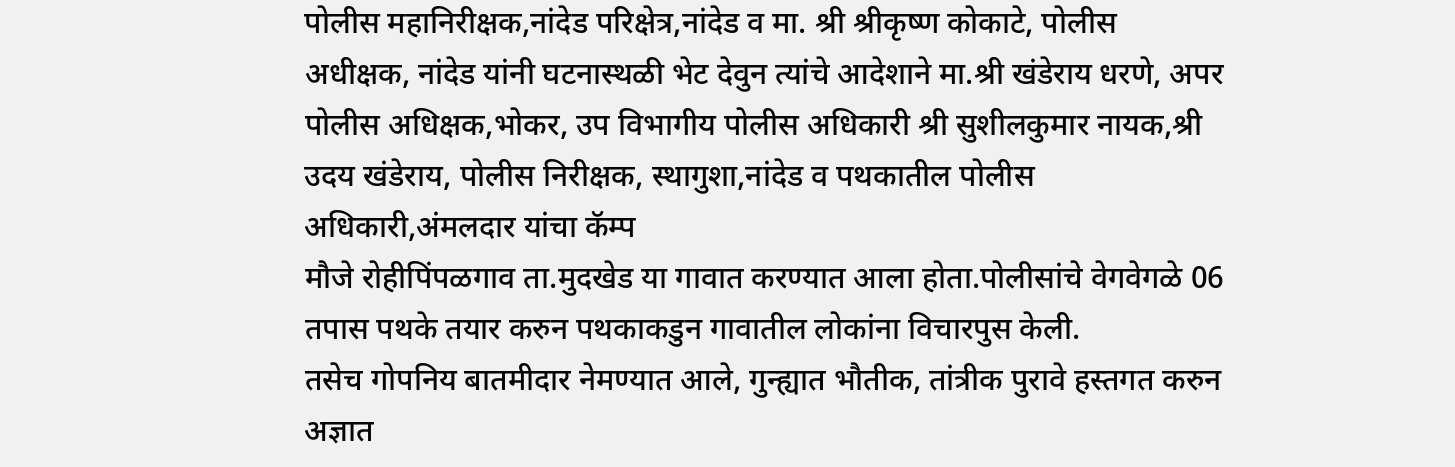पोलीस महानिरीक्षक,नांदेड परिक्षेत्र,नांदेड व मा. श्री श्रीकृष्ण कोकाटे, पोलीस अधीक्षक, नांदेड यांनी घटनास्थळी भेट देवुन त्यांचे आदेशाने मा.श्री खंडेराय धरणे, अपर पोलीस अधिक्षक,भोकर, उप विभागीय पोलीस अधिकारी श्री सुशीलकुमार नायक,श्री उदय खंडेराय, पोलीस निरीक्षक, स्थागुशा,नांदेड व पथकातील पोलीस अधिकारी,अंमलदार यांचा कॅम्प
मौजे रोहीपिंपळगाव ता.मुदखेड या गावात करण्यात आला होता.पोलीसांचे वेगवेगळे 06 तपास पथके तयार करुन पथकाकडुन गावातील लोकांना विचारपुस केली.
तसेच गोपनिय बातमीदार नेमण्यात आले, गुन्ह्यात भौतीक, तांत्रीक पुरावे हस्तगत करुन अज्ञात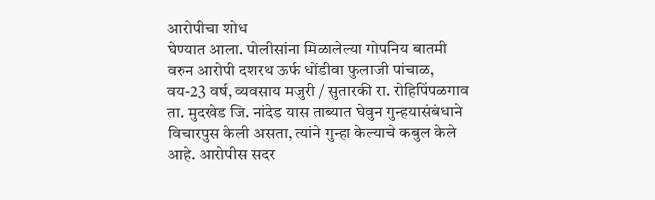आरोपीचा शोध
घेण्यात आला. पोलीसांना मिळालेल्या गोपनिय बातमी वरुन आरोपी दशरथ ऊर्फ धोंडीवा फुलाजी पांचाळ,
वय-23 वर्ष, व्यवसाय मजुरी / सुतारकी रा. रोहिपिंपळगाव ता. मुदखेड जि. नांदेड यास ताब्यात घेवुन गुन्हयासंबंधाने विचारपुस केली असता, त्यांने गुन्हा केल्याचे कबुल केले आहे. आरोपीस सदर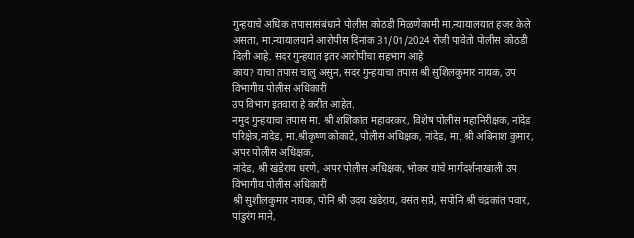गुन्हयाचे अधिक तपासासंबंधाने पोलीस कोठडी मिळणेकामी मा.न्यायालयात हजर केले असता, मा.न्यायालयाने आरोपीस दिनांक 31/01/2024 रोजी पावेतो पोलीस कोठडी दिली आहे. सदर गुन्हयात इतर आरोपीचा सहभाग आहे
काय? याचा तपास चालु असुन, सदर गुन्हयाचा तपास श्री सुशिलकुमार नायक, उप विभागीय पोलीस अधिकारी
उप विभाग इतवारा हे करीत आहेत.
नमुद गुन्हयाचा तपास मा. श्री शशिकांत महावरकर, विशेष पोलीस महानिरीक्षक, नांदेड परिक्षेत्र,नांदेड, मा.श्रीकृष्ण कोकाटे, पोलीस अधिक्षक, नांदेड, मा. श्री अबिनाश कुमार, अपर पोलीस अधिक्षक,
नांदेड, श्री खंडेराय धरणे, अपर पोलीस अधिक्षक, भोकर यांचे मार्गदर्शनाखाली उप विभागीय पोलीस अधिकारी
श्री सुशीलकुमार नायक, पोनि श्री उदय खंडेराय, वसंत सप्रे, सपोनि श्री चंद्रकांत पवार, पांडुरंग माने,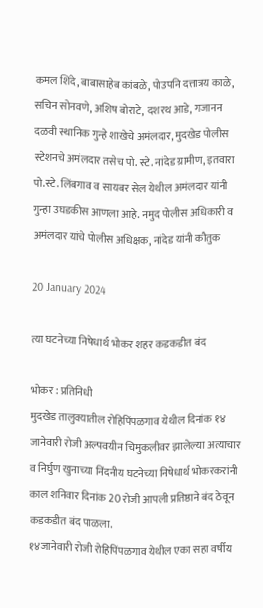कमल शिंदे, बाबासाहेब कांबळे, पोउपनि दत्तात्रय काळे, सचिन सोनवणे, अशिष बोराटे, दशरथ आडे, गजानन दळवी स्थानिक गुन्हे शाखेचे अमंलदार, मुदखेड पोलीस स्टेशनचे अमंलदार तसेच पो. स्टे. नांदेड ग्रामीण, इतवारा पो.स्टे. लिंबगाव व सायबर सेल येथील अमंलदार यांनी गुन्हा उघडकीस आणला आहे. नमुद पोलीस अधिकारी व अमंलदार यांचे पोलीस अधिक्षक, नांदेड यांनी कौतुक

20 January 2024

त्या घटनेच्या निषेधार्थ भोकर शहर कडकडीत बंद

भोकर : प्रतिनिधी
मुदखेड तालुक्यातील रोहिपिंपळगाव येथील दिनांक १४ जानेवारी रोजी अल्पवयीन चिमुकलीवर झालेल्या अत्याचार व निर्घुण खुनाच्या निंदनीय घटनेच्या निषेधार्थ भोकरकरांनी काल शनिवार दिनांक 20 रोजी आपली प्रतिष्ठाने बंद ठेवून कडकडीत बंद पाळला.
१४जानेवारी रोजी रोहिपिंपळगाव येथील एका सहा वर्षीय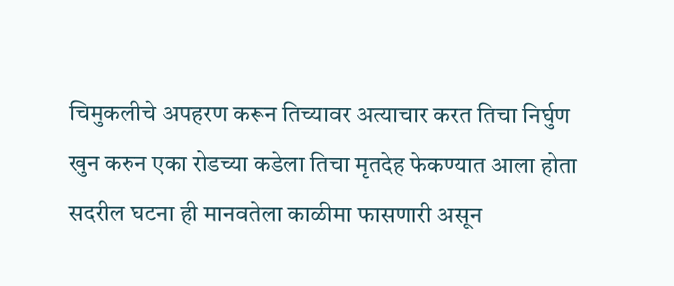चिमुकलीचे अपहरण करून तिच्यावर अत्याचार करत तिचा निर्घुण खुन करुन एका रोडच्या कडेला तिचा मृतदेह फेकण्यात आला होता सदरील घटना ही मानवतेला काळीमा फासणारी असून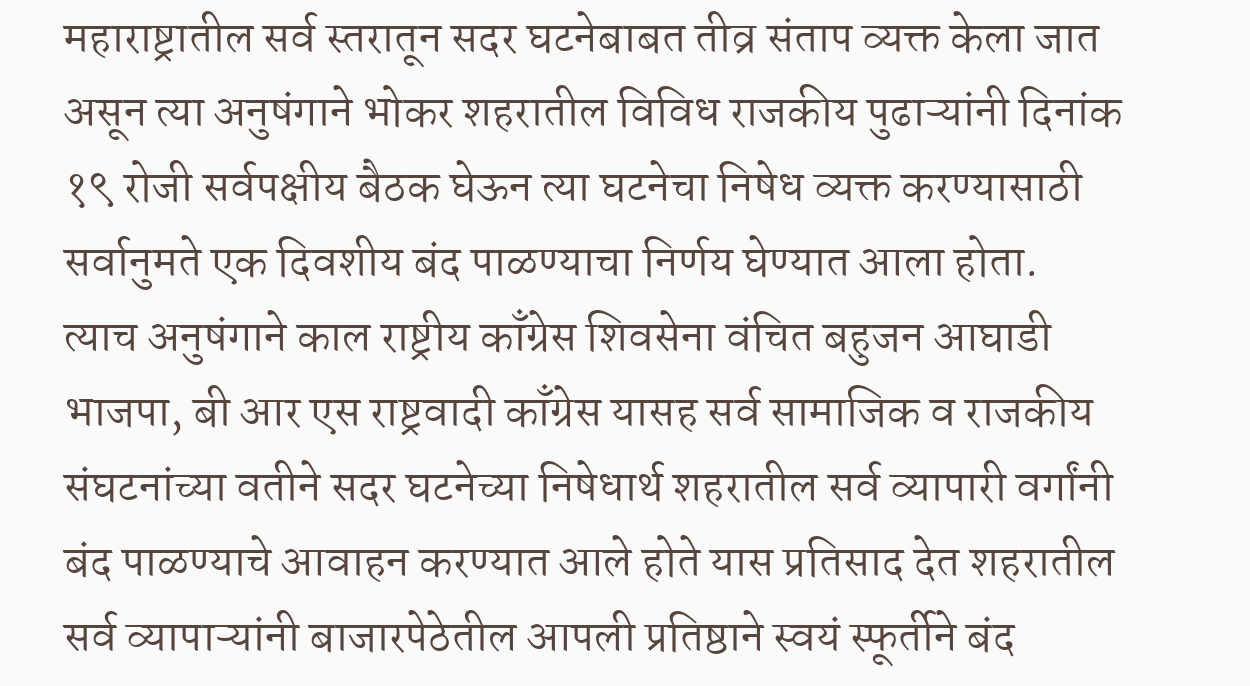महाराष्ट्रातील सर्व स्तरातून सदर घटनेबाबत तीव्र संताप व्यक्त केला जात असून त्या अनुषंगाने भोकर शहरातील विविध राजकीय पुढाऱ्यांनी दिनांक १९ रोजी सर्वपक्षीय बैठक घेऊन त्या घटनेचा निषेध व्यक्त करण्यासाठी सर्वानुमते एक दिवशीय बंद पाळण्याचा निर्णय घेण्यात आला होता.
त्याच अनुषंगाने काल राष्ट्रीय काँग्रेस शिवसेना वंचित बहुजन आघाडी भाजपा, बी आर एस राष्ट्रवादी काँग्रेस यासह सर्व सामाजिक व राजकीय संघटनांच्या वतीने सदर घटनेच्या निषेधार्थ शहरातील सर्व व्यापारी वर्गांनी बंद पाळण्याचे आवाहन करण्यात आले होते यास प्रतिसाद देत शहरातील सर्व व्यापाऱ्यांनी बाजारपेठेतील आपली प्रतिष्ठाने स्वयं स्फूर्तीने बंद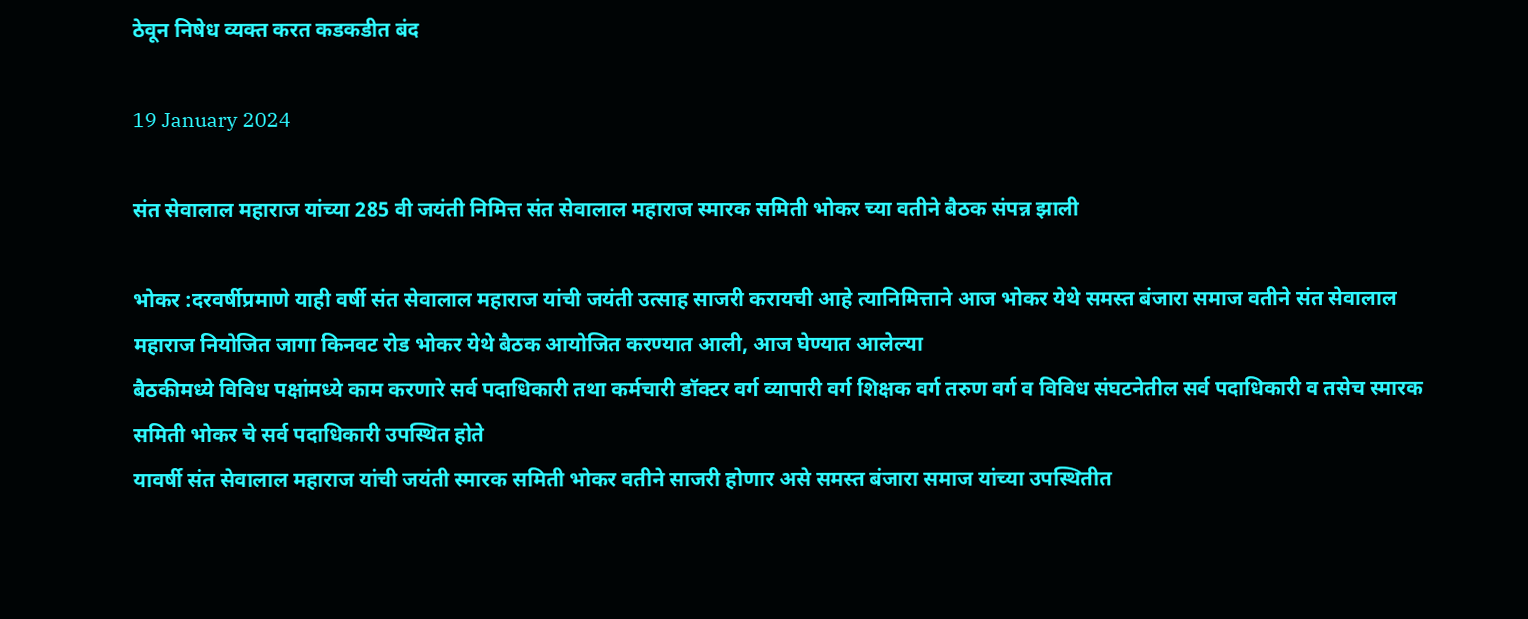ठेवून निषेध व्यक्त करत कडकडीत बंद

19 January 2024

संत सेवालाल महाराज यांच्या 285 वी जयंती निमित्त संत सेवालाल महाराज स्मारक समिती भोकर च्या वतीने बैठक संपन्न झाली

भोकर :दरवर्षीप्रमाणे याही वर्षी संत सेवालाल महाराज यांची जयंती उत्साह साजरी करायची आहे त्यानिमित्ताने आज भोकर येथे समस्त बंजारा समाज वतीने संत सेवालाल महाराज नियोजित जागा किनवट रोड भोकर येथे बैठक आयोजित करण्यात आली, आज घेण्यात आलेल्या
बैठकीमध्ये विविध पक्षांमध्ये काम करणारे सर्व पदाधिकारी तथा कर्मचारी डॉक्टर वर्ग व्यापारी वर्ग शिक्षक वर्ग तरुण वर्ग व विविध संघटनेतील सर्व पदाधिकारी व तसेच स्मारक समिती भोकर चे सर्व पदाधिकारी उपस्थित होते
यावर्षी संत सेवालाल महाराज यांची जयंती स्मारक समिती भोकर वतीने साजरी होणार असे समस्त बंजारा समाज यांच्या उपस्थितीत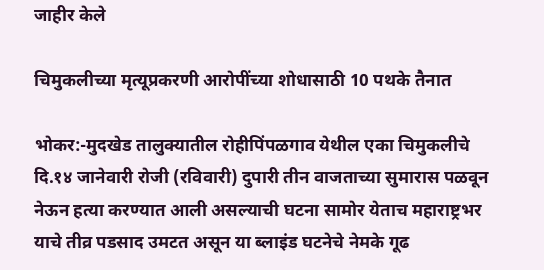जाहीर केले

चिमुकलीच्या मृत्यूप्रकरणी आरोपींच्या शोधासाठी 10 पथके तैनात

भोकर:-मुदखेड तालुक्यातील रोहीपिंपळगाव येथील एका चिमुकलीचे दि.१४ जानेवारी रोजी (रविवारी) दुपारी तीन वाजताच्या सुमारास पळवून नेऊन हत्या करण्यात आली असल्याची घटना सामोर येताच महाराष्ट्रभर याचे तीव्र पडसाद उमटत असून या ब्लाइंड घटनेचे नेमके गूढ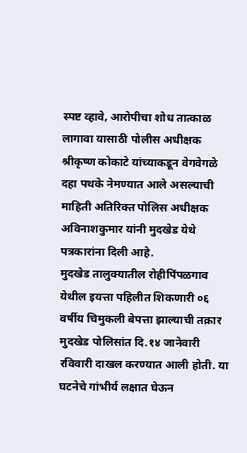स्पष्ट व्हावे, आरोपीचा शोध तात्काळ लागावा यासाठी पोलीस अधीक्षक श्रीकृष्ण कोकाटे यांच्याकडून वेगवेगळे दहा पथके नेमण्यात आले असल्याची माहिती अतिरिक्त पोलिस अधीक्षक अविनाशकुमार यांनी मुदखेड येथे पत्रकारांना दिली आहे.
मुदखेड तालुक्यातील रोहीपिंपळगाव येथील इयत्ता पहिलीत शिकणारी ०६ वर्षीय चिमुकली बेपत्ता झाल्याची तक्रार मुदखेड पोलिसांत दि.१४ जानेवारी रविवारी दाखल करण्यात आली होती. या घटनेचे गांभीर्य लक्षात घेऊन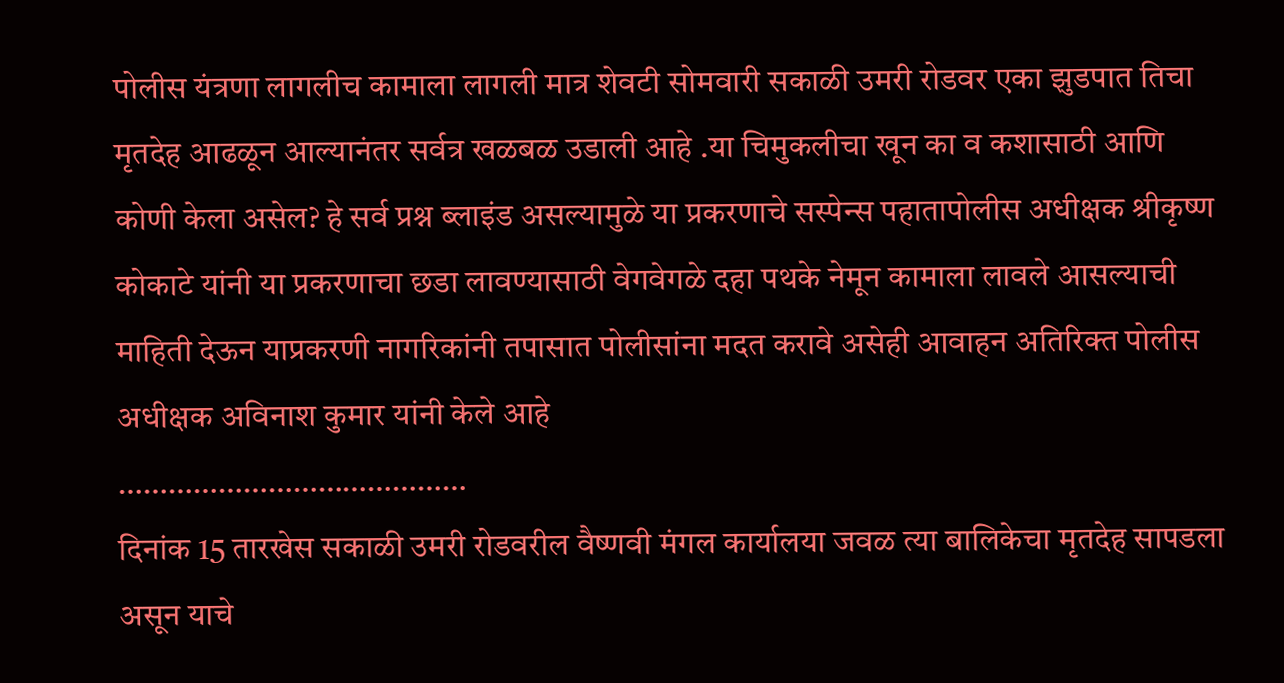पोलीस यंत्रणा लागलीच कामाला लागली मात्र शेवटी सोमवारी सकाळी उमरी रोडवर एका झुडपात तिचा मृतदेह आढळून आल्यानंतर सर्वत्र खळबळ उडाली आहे .या चिमुकलीचा खून का व कशासाठी आणि कोणी केला असेल? हे सर्व प्रश्न ब्लाइंड असल्यामुळे या प्रकरणाचे सस्पेन्स पहातापोलीस अधीक्षक श्रीकृष्ण कोकाटे यांनी या प्रकरणाचा छडा लावण्यासाठी वेगवेगळे दहा पथके नेमून कामाला लावले आसल्याची माहिती देऊन याप्रकरणी नागरिकांनी तपासात पोलीसांना मदत करावे असेही आवाहन अतिरिक्त पोलीस अधीक्षक अविनाश कुमार यांनी केले आहे
……………………………………
दिनांक 15 तारखेस सकाळी उमरी रोडवरील वैष्णवी मंगल कार्यालया जवळ त्या बालिकेचा मृतदेह सापडला असून याचे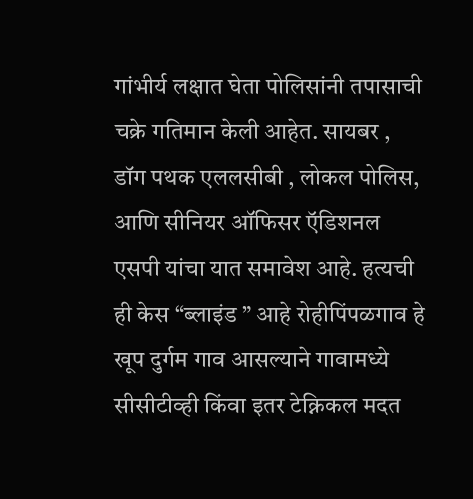गांभीर्य लक्षात घेता पोलिसांनी तपासाची चक्रे गतिमान केली आहेत. सायबर , डॉग पथक एललसीबी , लोकल पोलिस, आणि सीनियर ऑफिसर ऍडिशनल एसपी यांचा यात समावेश आहे. हत्यची ही केस “ब्लाइंड ” आहे रोहीपिंपळगाव हे खूप दुर्गम गाव आसल्याने गावामध्ये सीसीटीव्ही किंवा इतर टेक्निकल मदत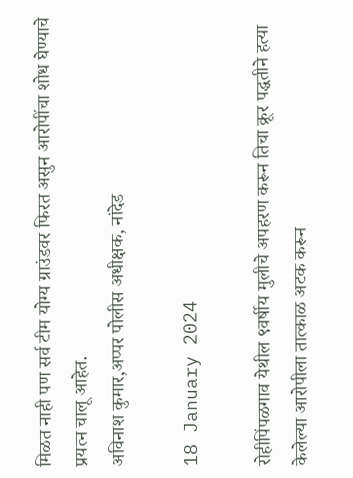मिळत नाही पण सर्व टीम योग्य ग्राउंडवर फिरत असुन आरोपींचा शोध घेण्याचे प्रयत्न चालू आहेत.
अविनाश कुमार,अप्पर पोलीस अधीक्षक, नांदेड

18 January 2024

रोहीपिंपळगाव येथील ९वर्षीय मुलीचे अपहरण करून तिचा क्रूर पद्धतीने हत्या केलेल्या आरोपीला तात्काळ अटक करून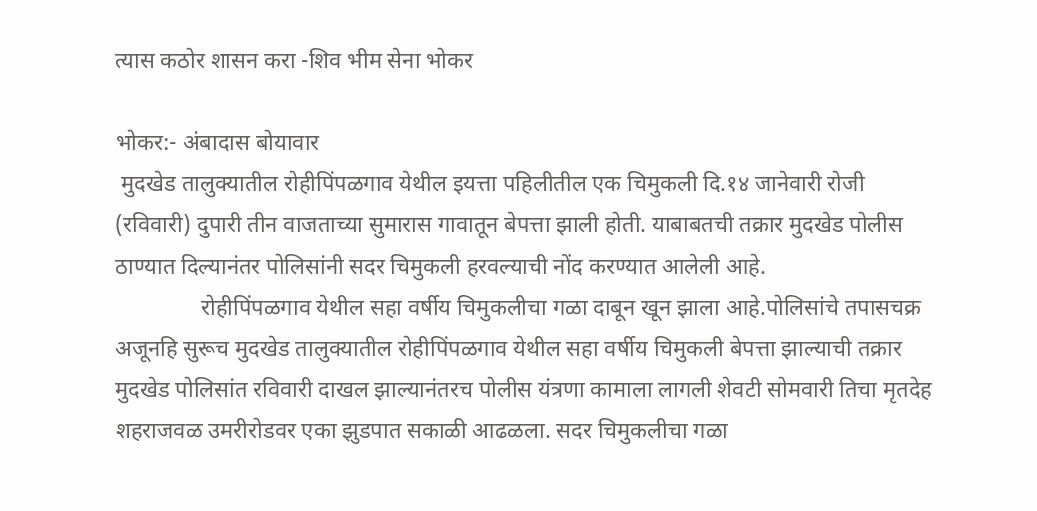त्यास कठोर शासन करा -शिव भीम सेना भोकर

भोकर:- अंबादास बोयावार
 मुदखेड तालुक्यातील रोहीपिंपळगाव येथील इयत्ता पहिलीतील एक चिमुकली दि.१४ जानेवारी रोजी (रविवारी) दुपारी तीन वाजताच्या सुमारास गावातून बेपत्ता झाली होती. याबाबतची तक्रार मुदखेड पोलीस ठाण्यात दिल्यानंतर पोलिसांनी सदर चिमुकली हरवल्याची नोंद करण्यात आलेली आहे.
               रोहीपिंपळगाव येथील सहा वर्षीय चिमुकलीचा गळा दाबून खून झाला आहे.पोलिसांचे तपासचक्र अजूनहि सुरूच मुदखेड तालुक्यातील रोहीपिंपळगाव येथील सहा वर्षीय चिमुकली बेपत्ता झाल्याची तक्रार मुदखेड पोलिसांत रविवारी दाखल झाल्यानंतरच पोलीस यंत्रणा कामाला लागली शेवटी सोमवारी तिचा मृतदेह शहराजवळ उमरीरोडवर एका झुडपात सकाळी आढळला. सदर चिमुकलीचा गळा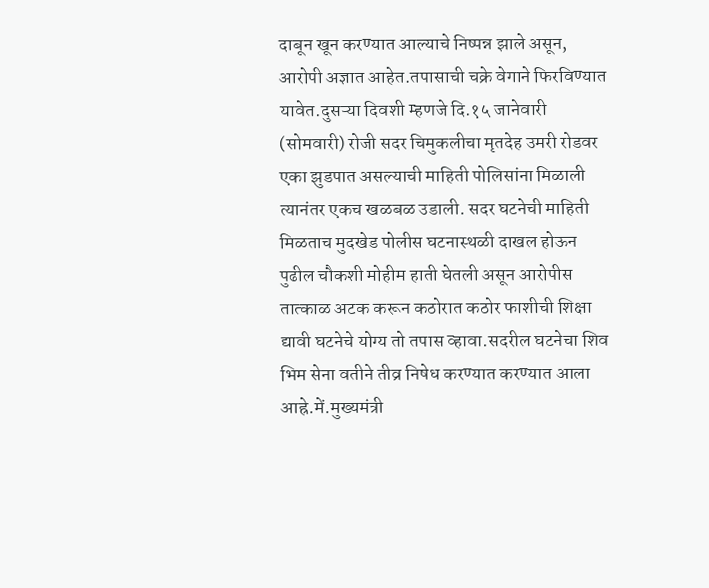दाबून खून करण्यात आल्याचे निष्पन्न झाले असून, आरोपी अज्ञात आहेत.तपासाची चक्रे वेगाने फिरविण्यात यावेत.दुसऱ्या दिवशी म्हणजे दि.१५ जानेवारी
(सोमवारी) रोजी सदर चिमुकलीचा मृतदेह उमरी रोडवर एका झुडपात असल्याची माहिती पोलिसांना मिळाली त्यानंतर एकच खळबळ उडाली. सदर घटनेची माहिती मिळताच मुदखेड पोलीस घटनास्थळी दाखल होऊन पुढील चौकशी मोहीम हाती घेतली असून आरोपीस तात्काळ अटक करून कठोरात कठोर फाशीची शिक्षा द्यावी घटनेचे योग्य तो तपास व्हावा.सदरील घटनेचा शिव भिम सेना वतीने तीव्र निषेध करण्यात करण्यात आला आह्रे.में.मुख्यमंत्री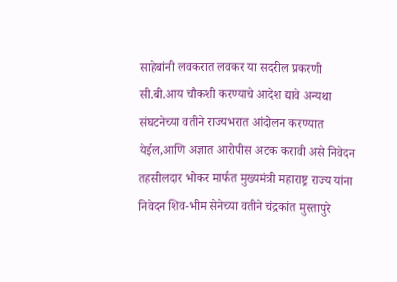साहेबांनी लवकरात लवकर या सदरील प्रकरणी सी.बी.आय चौकशी करण्याचे आदेश द्यावे अन्यथा संघटनेच्या वतीने राज्यभरात आंदोलन करण्यात येईल,आणि अज्ञात आरोपीस अटक करावी असे निवेदन तहसीलदार भोकर मार्फत मुख्यमंत्री महाराष्ट्र राज्य यांना निवेदन शिव-भीम सेनेच्या वतीने चंद्रकांत मुस्तापुरे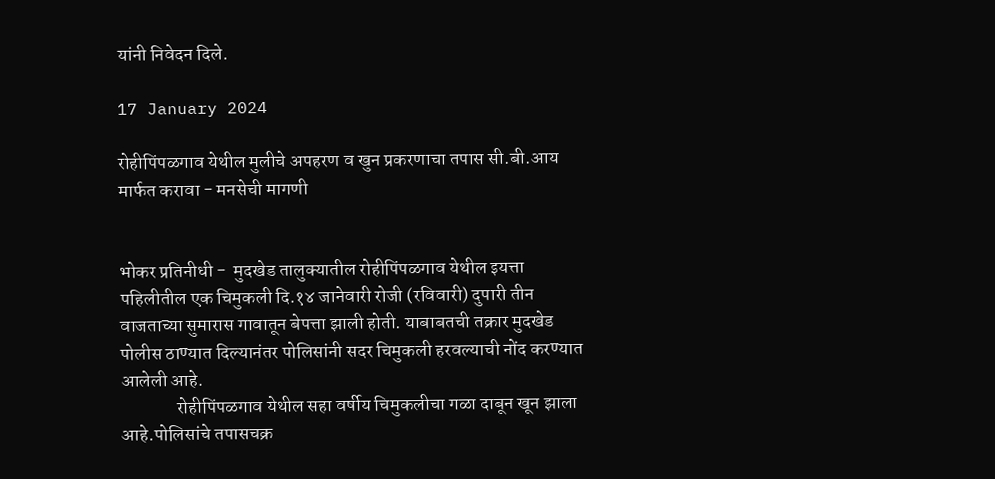यांनी निवेदन दिले.

17 January 2024

रोहीपिंपळगाव येथील मुलीचे अपहरण व खुन प्रकरणाचा तपास सी.बी.आय मार्फत करावा - मनसेची मागणी


भोकर प्रतिनीधी -  मुदखेड तालुक्यातील रोहीपिंपळगाव येथील इयत्ता पहिलीतील एक चिमुकली दि.१४ जानेवारी रोजी (रविवारी) दुपारी तीन वाजताच्या सुमारास गावातून बेपत्ता झाली होती. याबाबतची तक्रार मुदखेड पोलीस ठाण्यात दिल्यानंतर पोलिसांनी सदर चिमुकली हरवल्याची नोंद करण्यात आलेली आहे.
               रोहीपिंपळगाव येथील सहा वर्षीय चिमुकलीचा गळा दाबून खून झाला आहे.पोलिसांचे तपासचक्र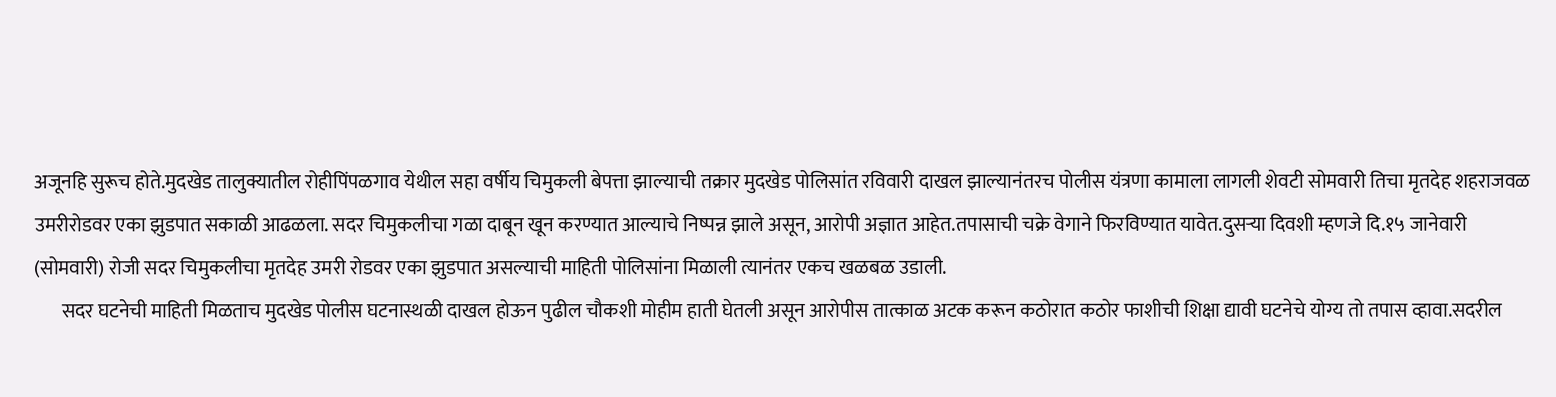अजूनहि सुरूच होते.मुदखेड तालुक्यातील रोहीपिंपळगाव येथील सहा वर्षीय चिमुकली बेपत्ता झाल्याची तक्रार मुदखेड पोलिसांत रविवारी दाखल झाल्यानंतरच पोलीस यंत्रणा कामाला लागली शेवटी सोमवारी तिचा मृतदेह शहराजवळ उमरीरोडवर एका झुडपात सकाळी आढळला. सदर चिमुकलीचा गळा दाबून खून करण्यात आल्याचे निष्पन्न झाले असून, आरोपी अज्ञात आहेत.तपासाची चक्रे वेगाने फिरविण्यात यावेत.दुसऱ्या दिवशी म्हणजे दि.१५ जानेवारी
(सोमवारी) रोजी सदर चिमुकलीचा मृतदेह उमरी रोडवर एका झुडपात असल्याची माहिती पोलिसांना मिळाली त्यानंतर एकच खळबळ उडाली.
       सदर घटनेची माहिती मिळताच मुदखेड पोलीस घटनास्थळी दाखल होऊन पुढील चौकशी मोहीम हाती घेतली असून आरोपीस तात्काळ अटक करून कठोरात कठोर फाशीची शिक्षा द्यावी घटनेचे योग्य तो तपास व्हावा.सदरील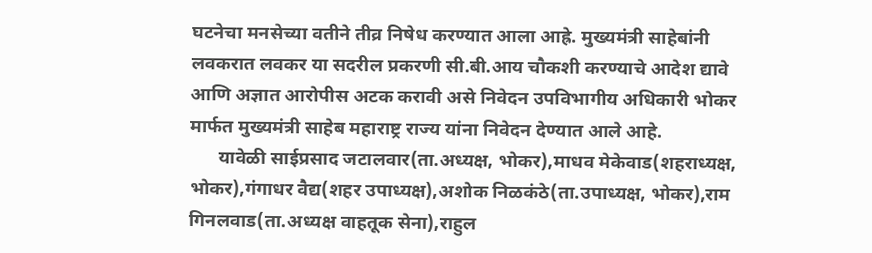घटनेचा मनसेच्या वतीने तीव्र निषेध करण्यात आला आह्रे. मुख्यमंत्री साहेबांनी लवकरात लवकर या सदरील प्रकरणी सी.बी.आय चौकशी करण्याचे आदेश द्यावे आणि अज्ञात आरोपीस अटक करावी असे निवेदन उपविभागीय अधिकारी भोकर मार्फत मुख्यमंत्री साहेब महाराष्ट्र राज्य यांना निवेदन देण्यात आले आहे.
      यावेळी साईप्रसाद जटालवार(ता.अध्यक्ष, भोकर),माधव मेकेवाड(शहराध्यक्ष, भोकर),गंगाधर वैद्य(शहर उपाध्यक्ष),अशोक निळकंठे(ता.उपाध्यक्ष, भोकर),राम गिनलवाड(ता.अध्यक्ष वाहतूक सेना),राहुल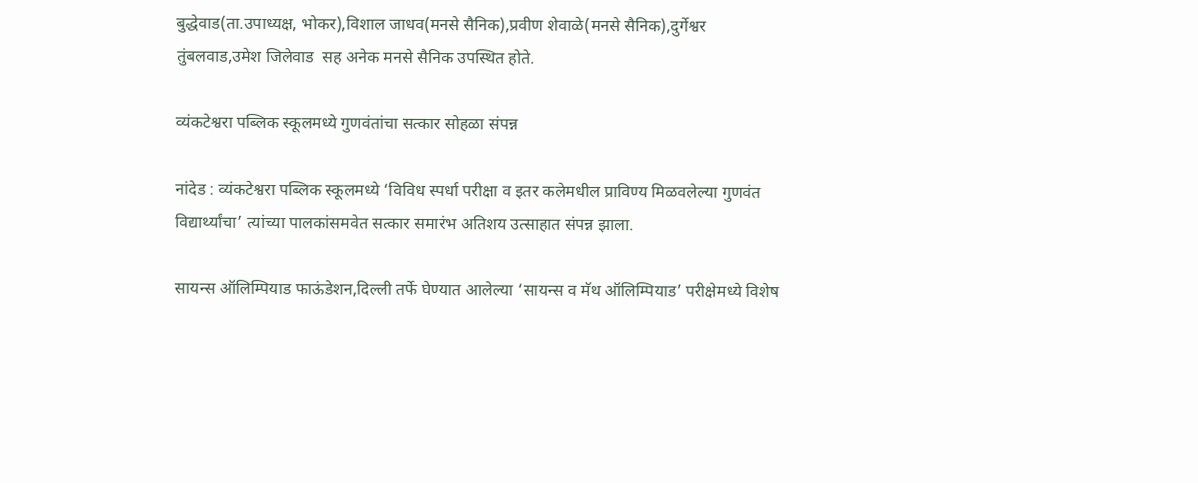बुद्धेवाड(ता.उपाध्यक्ष, भोकर),विशाल जाधव(मनसे सैनिक),प्रवीण शेवाळे(मनसे सैनिक),दुर्गेश्वर तुंबलवाड,उमेश जिलेवाड  सह अनेक मनसे सैनिक उपस्थित होते.

व्यंकटेश्वरा पब्लिक स्कूलमध्ये गुणवंतांचा सत्कार सोहळा संपन्न

नांदेड : व्यंकटेश्वरा पब्लिक स्कूलमध्ये ‘विविध स्पर्धा परीक्षा व इतर कलेमधील प्राविण्य मिळवलेल्या गुणवंत विद्यार्थ्यांचा’ त्यांच्या पालकांसमवेत सत्कार समारंभ अतिशय उत्साहात संपन्न झाला.

सायन्स ऑलिम्पियाड फाऊंडेशन,दिल्ली तर्फे घेण्यात आलेल्या ‘सायन्स व मॅथ ऑलिम्पियाड’ परीक्षेमध्ये विशेष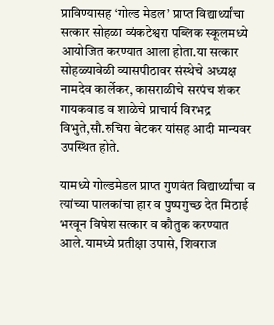प्राविण्यासह ‘गोल्ड मेडल’ प्राप्त विद्यार्थ्यांचा सत्कार सोहळा व्यंकटेश्वरा पब्लिक स्कूलमध्ये आयोजित करण्यात आला होता.या सत्कार सोहळ्यावेळी व्यासपीठावर संस्थेचे अध्यक्ष नामदेव कार्लेकर, कासराळीचे सरपंच शंकर गायकवाड व शाळेचे प्राचार्य विरभद्र विभुते,सौ.रुचिरा बेटकर यांसह आदी मान्यवर उपस्थित होते.

यामध्ये गोल्डमेडल प्राप्त गुणवंत विद्यार्थ्यांचा व त्यांच्या पालकांचा हार व पुष्पगुच्छ देत मिठाई भरवून विषेश सत्कार व कौतुक करण्यात आले.यामध्ये प्रतीक्षा उपासे, शिवराज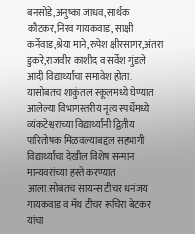बनसोडे,अनुष्का जाधव,सार्थक कौटकर,निरव गायकवाड, साक्षी कर्नेवाड,श्रेया माने,रुपेश क्षीरसागर,अंतरा डुकरे,राजवीर काशीद व सर्वेश गुंडले आदी विद्यार्थ्यांचा समावेश होता. यासोबतच शाकुंतल स्कूलमध्ये घेण्यात आलेल्या विभागस्तरीय नृत्य स्पर्धेमध्ये व्यंकटेश्वराच्या विद्यार्थ्यांनी द्वितीय पारितोषक मिळवल्याबद्दल सहभागी विद्यार्थ्यांचा देखील विशेष सन्मान मान्यवरांच्या हस्ते करण्यात आला.सोबतच सायन्स टीचर धनंजय गायकवाड व मॅथ टीचर रूचिरा बेटकर यांचा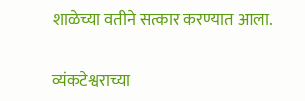शाळेच्या वतीने सत्कार करण्यात आला.

व्यंकटेश्वराच्या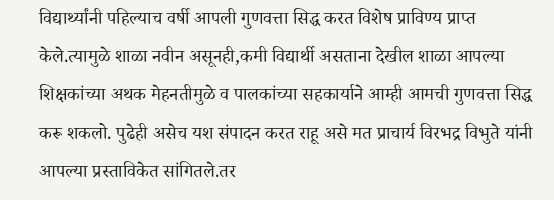विद्यार्थ्यांनी पहिल्याच वर्षी आपली गुणवत्ता सिद्ध करत विशेष प्राविण्य प्राप्त केले.त्यामुळे शाळा नवीन असूनही,कमी विद्यार्थी असताना देखील शाळा आपल्या शिक्षकांच्या अथक मेहनतीमुळे व पालकांच्या सहकार्याने आम्ही आमची गुणवत्ता सिद्ध करू शकलो. पुढेही असेच यश संपादन करत राहू असे मत प्राचार्य विरभद्र विभुते यांनी आपल्या प्रस्ताविकेत सांगितले.तर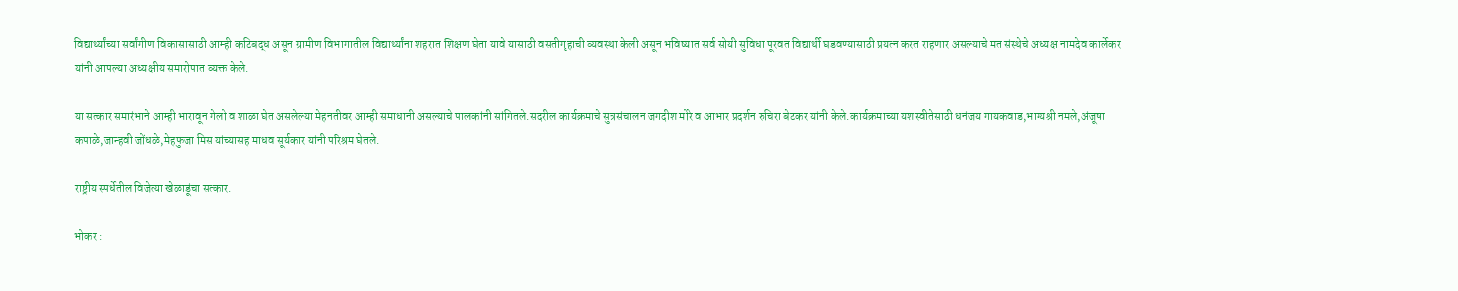विद्यार्थ्यांच्या सर्वांगीण विकासासाठी आम्ही कटिबद्ध असून ग्रामीण विभागातील विद्यार्थ्यांना शहरात शिक्षण घेता यावे यासाठी वसतीगृहाची व्यवस्था केली असून भविष्यात सर्व सोयी सुविधा पूरवत विद्यार्थी घडवण्यासाठी प्रयत्न करत राहणार असल्याचे मत संस्थेचे अध्यक्ष नामदेव कार्लेकर यांनी आपल्या अध्यक्षीय समारोपात व्यक्त केले.

या सत्कार समारंभाने आम्ही भारावून गेलो व शाळा घेत असलेल्या मेहनतीवर आम्ही समाधानी असल्याचे पालकांनी सांगितले.सदरील कार्यक्रमाचे सुत्रसंचालन जगदीश मोरे व आभार प्रदर्शन रुचिरा बेटकर यांनी केले.कार्यक्रमाच्या यशस्वीतेसाठी धनंजय गायकवाड,भाग्यश्री नमले,अंजूषा कपाळे,जान्हवी जोंधळे,मेहफुजा मिस यांच्यासह माधव सूर्यकार यांनी परिश्रम घेतले.

राष्ट्रीय स्पर्धेतील विजेत्या खेळाडूंचा सत्कार.

भोकर :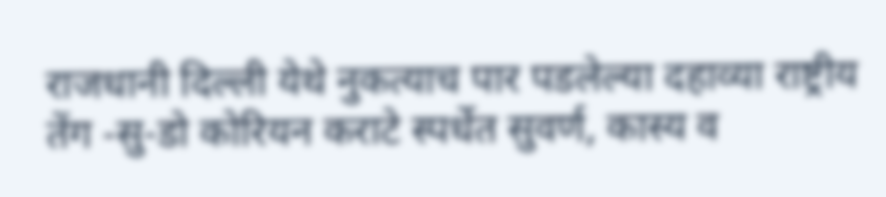राजधानी दिल्ली येथे नुकत्याच पार पडलेल्या दहाव्या राष्ट्रीय तेंग -सु-डो कोरियन कराटे स्पर्धेत सुवर्ण, कास्य व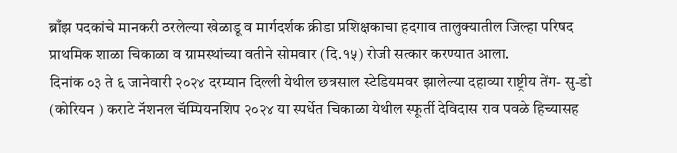ब्राँझ पदकांचे मानकरी ठरलेल्या खेळाडू व मार्गदर्शक क्रीडा प्रशिक्षकाचा हदगाव तालुक्यातील जिल्हा परिषद प्राथमिक शाळा चिकाळा व ग्रामस्थांच्या वतीने सोमवार (दि.१५) रोजी सत्कार करण्यात आला.
दिनांक ०३ ते ६ जानेवारी २०२४ दरम्यान दिल्ली येथील छत्रसाल स्टेडियमवर झालेल्या दहाव्या राष्ट्रीय तेंग- सु-डो (कोरियन ) कराटे नॅशनल चॅम्पियनशिप २०२४ या स्पर्धेत चिकाळा येथील स्फूर्ती देविदास राव पवळे हिच्यासह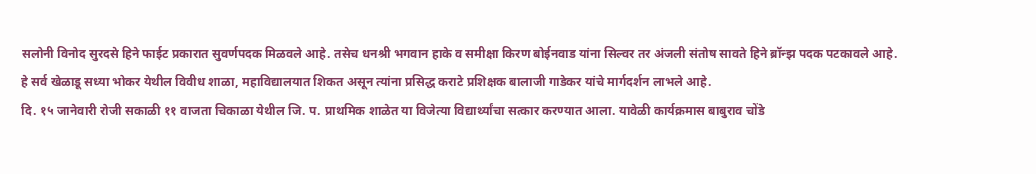सलोनी विनोद सुरदसे हिने फाईट प्रकारात सुवर्णपदक मिळवले आहे. तसेच धनश्री भगवान हाके व समीक्षा किरण बोईनवाड यांना सिल्वर तर अंजली संतोष सावते हिने ब्रॉन्झ पदक पटकावले आहे.
हे सर्व खेळाडू सध्या भोकर येथील विवीध शाळा, महाविद्यालयात शिकत असून त्यांना प्रसिद्ध कराटे प्रशिक्षक बालाजी गाडेकर यांचे मार्गदर्शन लाभले आहे.
दि. १५ जानेवारी रोजी सकाळी ११ वाजता चिकाळा येथील जि. प. प्राथमिक शाळेत या विजेत्या विद्यार्थ्यांचा सत्कार करण्यात आला. यावेळी कार्यक्रमास बाबुराव चोंडे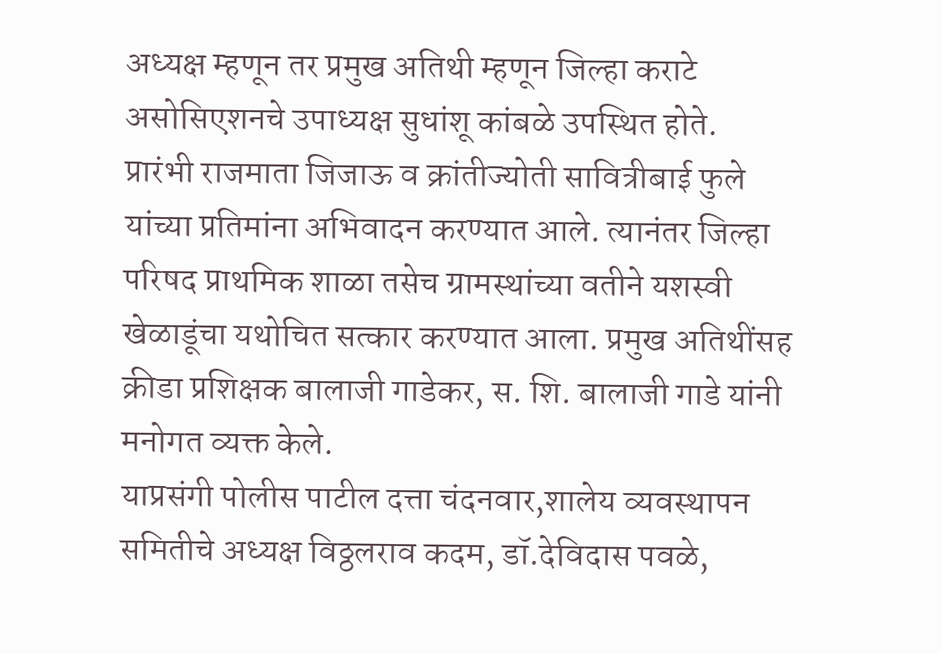अध्यक्ष म्हणून तर प्रमुख अतिथी म्हणून जिल्हा कराटे असोसिएशनचे उपाध्यक्ष सुधांशू कांबळे उपस्थित होते.
प्रारंभी राजमाता जिजाऊ व क्रांतीज्योती सावित्रीबाई फुले यांच्या प्रतिमांना अभिवादन करण्यात आले. त्यानंतर जिल्हा परिषद प्राथमिक शाळा तसेच ग्रामस्थांच्या वतीने यशस्वी खेळाडूंचा यथोचित सत्कार करण्यात आला. प्रमुख अतिथींसह क्रीडा प्रशिक्षक बालाजी गाडेकर, स. शि. बालाजी गाडे यांनी मनोगत व्यक्त केले.
याप्रसंगी पोलीस पाटील दत्ता चंदनवार,शालेय व्यवस्थापन समितीचे अध्यक्ष विठ्ठलराव कदम, डॉ.देविदास पवळे,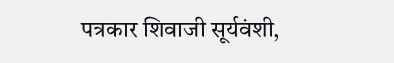पत्रकार शिवाजी सूर्यवंशी,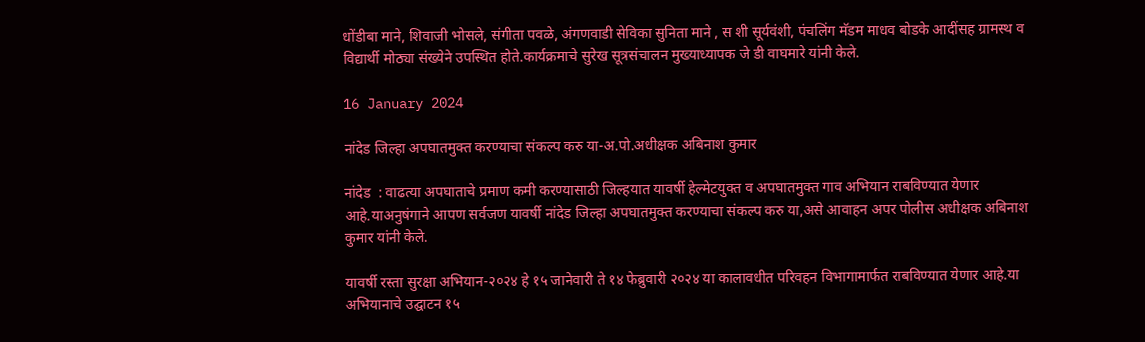धोंडीबा माने, शिवाजी भोसले, संगीता पवळे, अंगणवाडी सेविका सुनिता माने , स शी सूर्यवंशी, पंचलिंग मॅडम माधव बोडके आदींसह ग्रामस्थ व विद्यार्थी मोठ्या संख्येने उपस्थित होते.कार्यक्रमाचे सुरेख सूत्रसंचालन मुख्याध्यापक जे डी वाघमारे यांनी केले.

16 January 2024

नांदेड जिल्हा अपघातमुक्त करण्याचा संकल्प करु या-अ.पो.अधीक्षक अबिनाश कुमार

नांदेड  : वाढत्या अपघाताचे प्रमाण कमी करण्यासाठी जिल्हयात यावर्षी हेल्मेटयुक्त व अपघातमुक्त गाव अभियान राबविण्यात येणार आहे.याअनुषंगाने आपण सर्वजण यावर्षी नांदेड जिल्हा अपघातमुक्त करण्याचा संकल्प करु या,असे आवाहन अपर पोलीस अधीक्षक अबिनाश कुमार यांनी केले.

यावर्षी रस्ता सुरक्षा अभियान-२०२४ हे १५ जानेवारी ते १४ फेब्रुवारी २०२४ या कालावधीत परिवहन विभागामार्फत राबविण्यात येणार आहे.या अभियानाचे उद्घाटन १५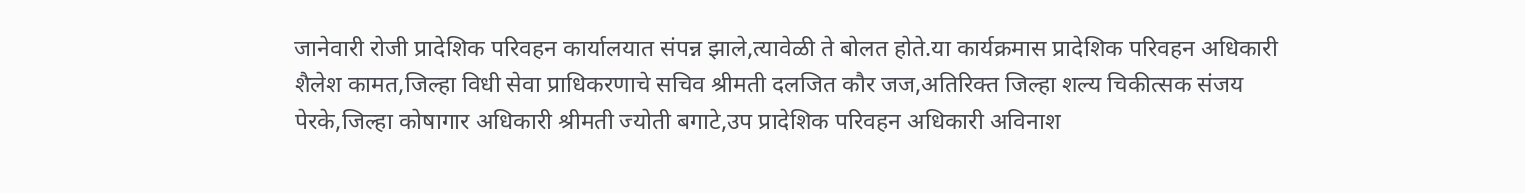जानेवारी रोजी प्रादेशिक परिवहन कार्यालयात संपन्न झाले,त्यावेळी ते बोलत होते.या कार्यक्रमास प्रादेशिक परिवहन अधिकारी शैलेश कामत,जिल्हा विधी सेवा प्राधिकरणाचे सचिव श्रीमती दलजित कौर जज,अतिरिक्त जिल्हा शल्य चिकीत्सक संजय पेरके,जिल्हा कोषागार अधिकारी श्रीमती ज्योती बगाटे,उप प्रादेशिक परिवहन अधिकारी अविनाश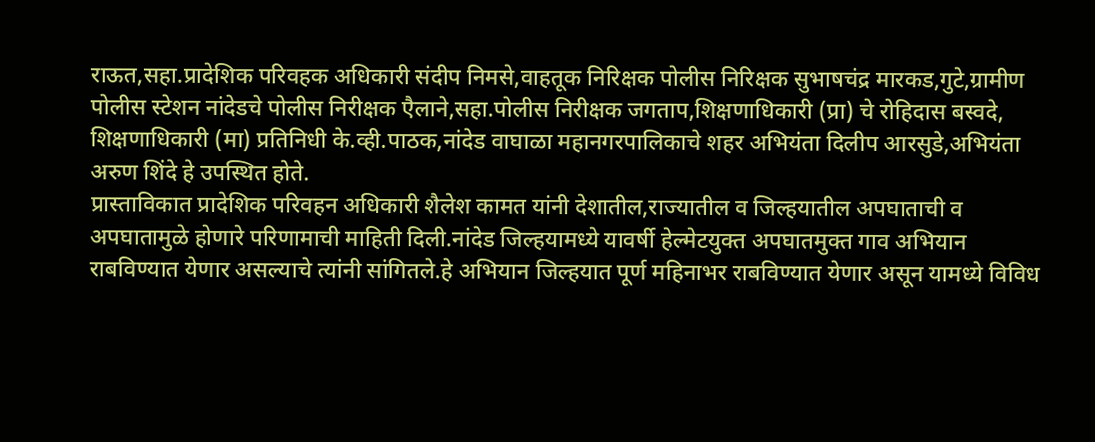राऊत,सहा.प्रादेशिक परिवहक अधिकारी संदीप निमसे,वाहतूक निरिक्षक पोलीस निरिक्षक सुभाषचंद्र मारकड,गुटे,ग्रामीण पोलीस स्टेशन नांदेडचे पोलीस निरीक्षक एैलाने,सहा.पोलीस निरीक्षक जगताप,शिक्षणाधिकारी (प्रा) चे रोहिदास बस्वदे, शिक्षणाधिकारी (मा) प्रतिनिधी के.व्ही.पाठक,नांदेड वाघाळा महानगरपालिकाचे शहर अभियंता दिलीप आरसुडे,अभियंता अरुण शिंदे हे उपस्थित होते.
प्रास्ताविकात प्रादेशिक परिवहन अधिकारी शैलेश कामत यांनी देशातील,राज्यातील व जिल्हयातील अपघाताची व अपघातामुळे होणारे परिणामाची माहिती दिली.नांदेड जिल्हयामध्ये यावर्षी हेल्मेटयुक्त अपघातमुक्त गाव अभियान राबविण्यात येणार असल्याचे त्यांनी सांगितले.हे अभियान जिल्हयात पूर्ण महिनाभर राबविण्यात येणार असून यामध्ये विविध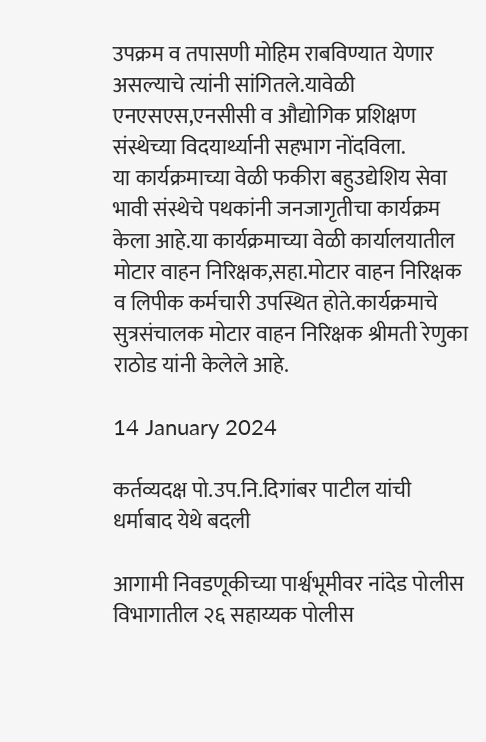उपक्रम व तपासणी मोहिम राबविण्यात येणार असल्याचे त्यांनी सांगितले.यावेळी एनएसएस,एनसीसी व औद्योगिक प्रशिक्षण संस्थेच्या विदयार्थ्यानी सहभाग नोंदविला.
या कार्यक्रमाच्या वेळी फकीरा बहुउद्येशिय सेवा भावी संस्थेचे पथकांनी जनजागृतीचा कार्यक्रम केला आहे.या कार्यक्रमाच्या वेळी कार्यालयातील मोटार वाहन निरिक्षक,सहा.मोटार वाहन निरिक्षक व लिपीक कर्मचारी उपस्थित होते.कार्यक्रमाचे सुत्रसंचालक मोटार वाहन निरिक्षक श्रीमती रेणुका राठोड यांनी केलेले आहे.

14 January 2024

कर्तव्यदक्ष पो.उप.नि.दिगांबर पाटील यांची धर्माबाद येथे बदली

आगामी निवडणूकीच्या पार्श्वभूमीवर नांदेड पोलीस विभागातील २६ सहाय्यक पोलीस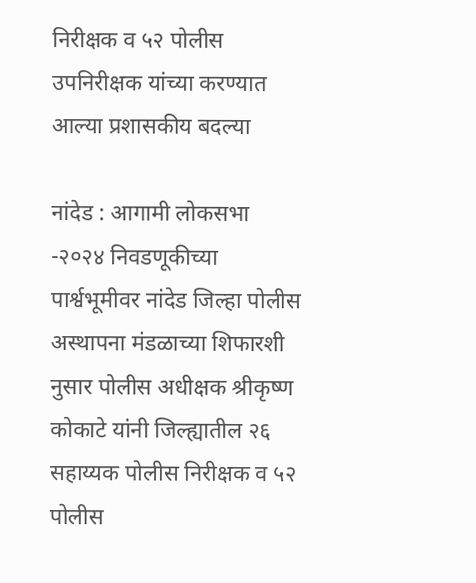निरीक्षक व ५२ पोलीस उपनिरीक्षक यांच्या करण्यात आल्या प्रशासकीय बदल्या

नांदेड : आगामी लोकसभा -२०२४ निवडणूकीच्या पार्श्वभूमीवर नांदेड जिल्हा पोलीस अस्थापना मंडळाच्या शिफारशी नुसार पोलीस अधीक्षक श्रीकृष्ण कोकाटे यांनी जिल्ह्यातील २६ सहाय्यक पोलीस निरीक्षक व ५२ पोलीस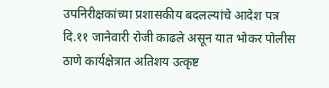उपनिरीक्षकांच्या प्रशासकीय बदलल्यांचे आदेश पत्र दि.११ जानेवारी रोजी काढले असून यात भोकर पोलीस ठाणे कार्यक्षेत्रात अतिशय उत्कृष्ट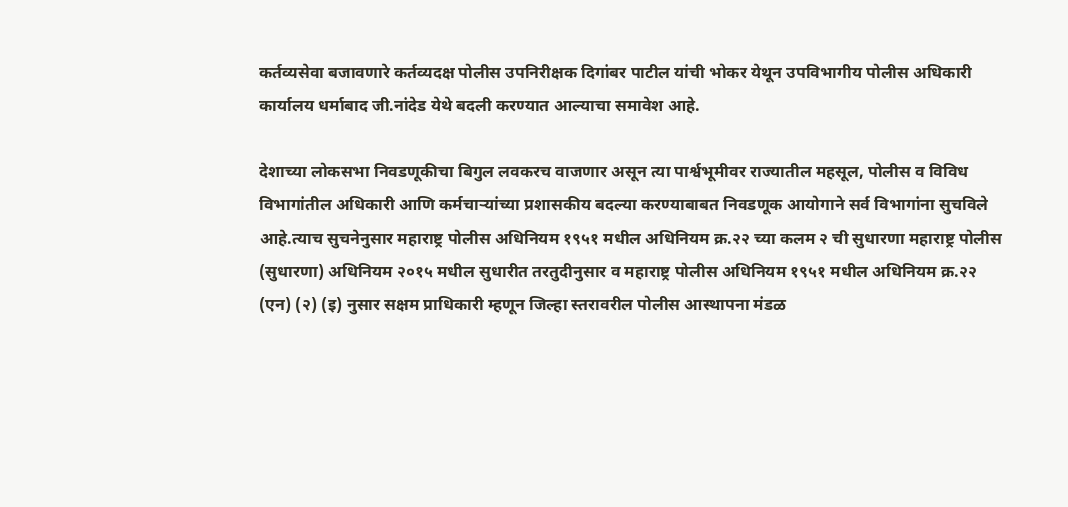कर्तव्यसेवा बजावणारे कर्तव्यदक्ष पोलीस उपनिरीक्षक दिगांबर पाटील यांची भोकर येथून उपविभागीय पोलीस अधिकारी कार्यालय धर्माबाद जी.नांदेड येथे बदली करण्यात आल्याचा समावेश आहे.

देशाच्या लोकसभा निवडणूकीचा बिगुल लवकरच वाजणार असून त्या पार्श्वभूमीवर राज्यातील महसूल, पोलीस व विविध विभागांतील अधिकारी आणि कर्मचाऱ्यांच्या प्रशासकीय बदल्या करण्याबाबत निवडणूक आयोगाने सर्व विभागांना सुचविले आहे.त्याच सुचनेनुसार महाराष्ट्र पोलीस अधिनियम १९५१ मधील अधिनियम क्र.२२ च्या कलम २ ची सुधारणा महाराष्ट्र पोलीस (सुधारणा) अधिनियम २०१५ मधील सुधारीत तरतुदीनुसार व महाराष्ट्र पोलीस अधिनियम १९५१ मधील अधिनियम क्र.२२ (एन) (२) (इ) नुसार सक्षम प्राधिकारी म्हणून जिल्हा स्तरावरील पोलीस आस्थापना मंडळ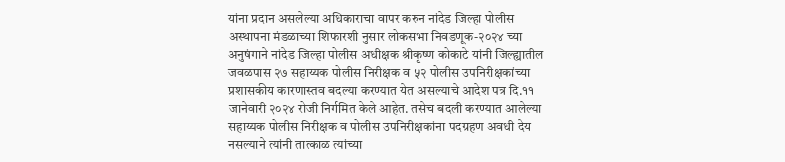यांना प्रदान असलेल्या अधिकाराचा वापर करुन नांदेड जिल्हा पोलीस अस्थापना मंडळाच्या शिफारशी नुसार लोकसभा निवडणूक-२०२४ च्या अनुषंगाने नांदेड जिल्हा पोलीस अधीक्षक श्रीकृष्ण कोकाटे यांनी जिल्ह्यातील जवळपास २७ सहाय्यक पोलीस निरीक्षक व ५२ पोलीस उपनिरीक्षकांच्या प्रशासकीय कारणास्तव बदल्या करण्यात येत असल्याचे आदेश पत्र दि.११ जानेवारी २०२४ रोजी निर्गमित केले आहेत. तसेच बदली करण्यात आलेल्या सहाय्यक पोलीस निरीक्षक व पोलीस उपनिरीक्षकांना पदग्रहण अवधी देय नसल्याने त्यांनी तात्काळ त्यांच्या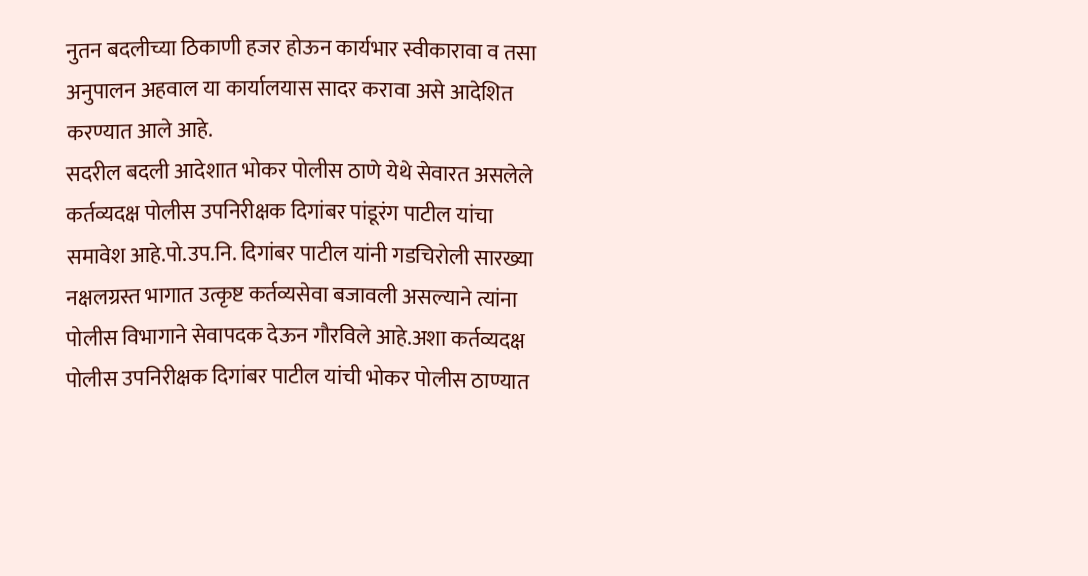नुतन बदलीच्या ठिकाणी हजर होऊन कार्यभार स्वीकारावा व तसा अनुपालन अहवाल या कार्यालयास सादर करावा असे आदेशित करण्यात आले आहे.
सदरील बदली आदेशात भोकर पोलीस ठाणे येथे सेवारत असलेले कर्तव्यदक्ष पोलीस उपनिरीक्षक दिगांबर पांडूरंग पाटील यांचा समावेश आहे.पो.उप.नि. दिगांबर पाटील यांनी गडचिरोली सारख्या नक्षलग्रस्त भागात उत्कृष्ट कर्तव्यसेवा बजावली असल्याने त्यांना पोलीस विभागाने सेवापदक देऊन गौरविले आहे.अशा कर्तव्यदक्ष पोलीस उपनिरीक्षक दिगांबर पाटील यांची भोकर पोलीस ठाण्यात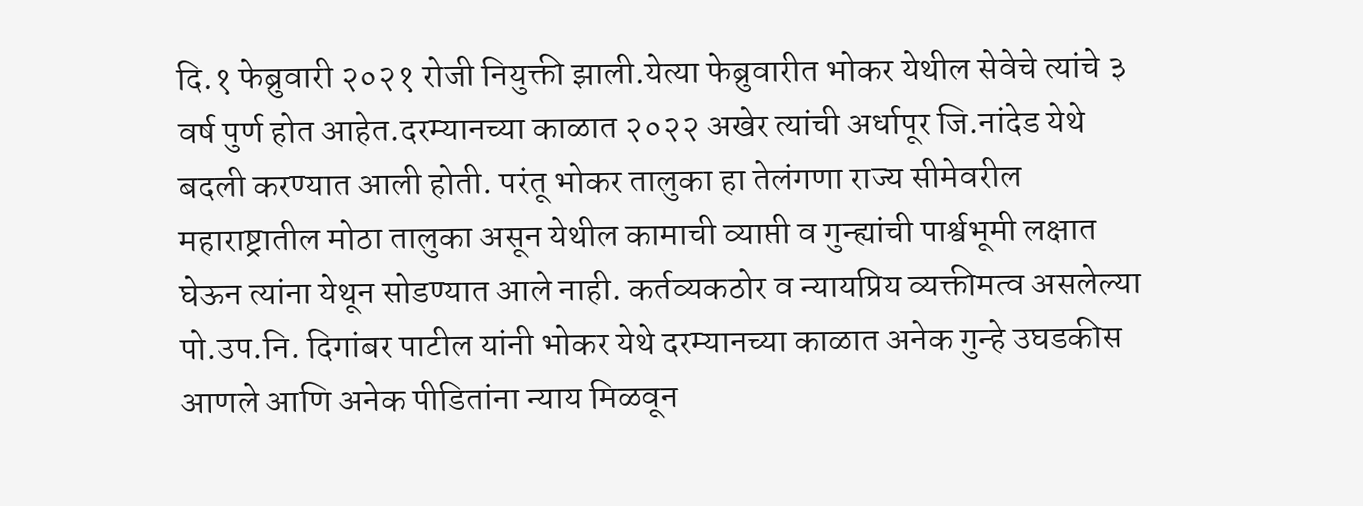दि.१ फेब्रुवारी २०२१ रोजी नियुक्ती झाली.येत्या फेब्रुवारीत भोकर येथील सेवेचे त्यांचे ३ वर्ष पुर्ण होत आहेत.दरम्यानच्या काळात २०२२ अखेर त्यांची अर्धापूर जि.नांदेड येथे बदली करण्यात आली होती. परंतू भोकर तालुका हा तेलंगणा राज्य सीमेवरील महाराष्ट्रातील मोठा तालुका असून येथील कामाची व्याप्ती व गुन्ह्यांची पार्श्वभूमी लक्षात घेऊन त्यांना येथून सोडण्यात आले नाही. कर्तव्यकठोर व न्यायप्रिय व्यक्तीमत्व असलेल्या पो.उप.नि. दिगांबर पाटील यांनी भोकर येथे दरम्यानच्या काळात अनेक गुन्हे उघडकीस आणले आणि अनेक पीडितांना न्याय मिळवून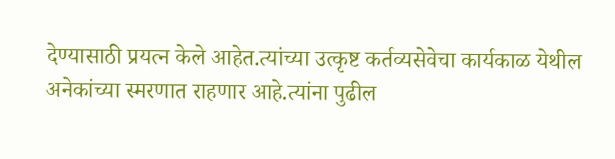देण्यासाठी प्रयत्न केले आहेत.त्यांच्या उत्कृष्ट कर्तव्यसेवेचा कार्यकाळ येथील अनेकांच्या स्मरणात राहणार आहे.त्यांना पुढील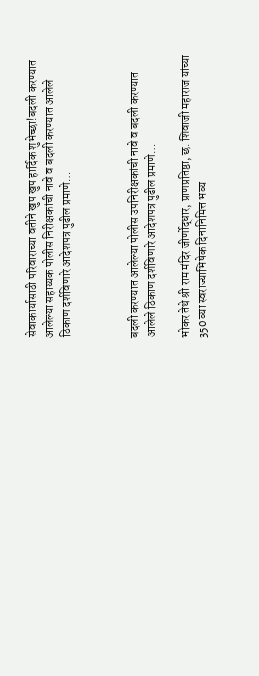सेवाकार्यासाठी परिवाराच्या वतीने खुप खुप हार्दिक शुभेच्छा!बदली करण्यात आलेल्या सहाय्यक पोलीस निरीक्षकांची नावे व बदली करण्यात आलेले ठिकाण दर्शविणारे आदेशपत्र पुढील प्रमाणे…



बदली करण्यात आलेल्या पोलीस उपनिरीक्षकांची नावे व बदली करण्यात आलेले ठिकाण दर्शविणारे आदेशपत्र पुढील प्रमाणे…

भोकर तेथे श्री राम मंदिर जीर्णोद्धार, प्राणप्रतिष्ठा, छ. शिवाजी महाराज यांच्या 350 व्या स्वराज्याभिषेक दिनानिमित्त भव्य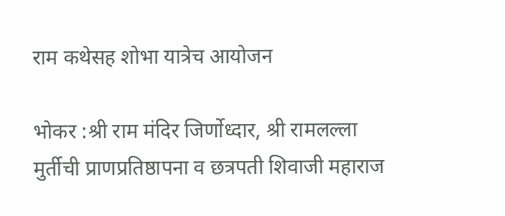राम कथेसह शोभा यात्रेच आयोजन

भोकर :श्री राम मंदिर जिर्णोध्दार, श्री रामलल्ला मुर्तीची प्राणप्रतिष्ठापना व छत्रपती शिवाजी महाराज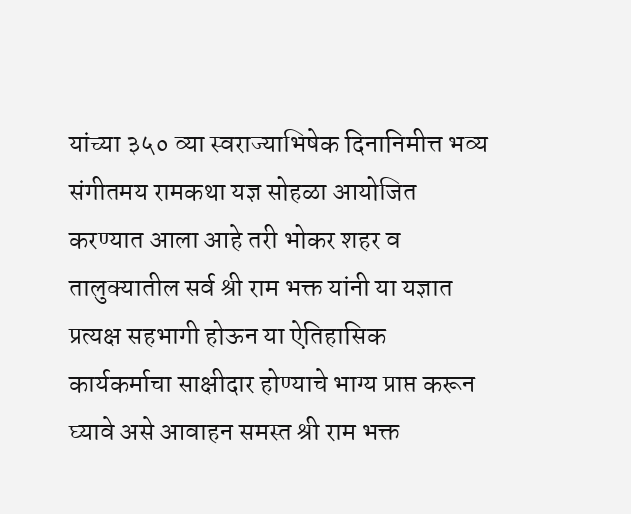यांच्या ३५० व्या स्वराज्याभिषेक दिनानिमीत्त भव्य संगीतमय रामकथा यज्ञ सोहळा आयोजित करण्यात आला आहे तरी भोकर शहर व तालुक्यातील सर्व श्री राम भक्त यांनी या यज्ञात प्रत्यक्ष सहभागी होऊन या ऐतिहासिक कार्यकर्माचा साक्षीदार होण्याचे भाग्य प्राप्त करून घ्यावे असे आवाहन समस्त श्री राम भक्त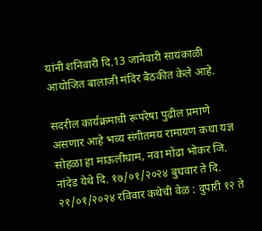यांनी शनिवारी दि.13 जानेवारी सायंकाळी आयोजित बालाजी मंदिर बैठकीत केले आहे.

सदरील कार्यक्रमाची रूपरेषा पुढील प्रमाणे असणार आहे भव्य संगीतमय रामायण कथा यज्ञ सोहळा हा माऊलीधाम, नवा मोंढा भोकर जि. नांदेड येथे दि. १७/०१/२०२४ बुधवार ते दि. २१/०१/२०२४ रविवार कथेची वेळ : दुपारी १२ ते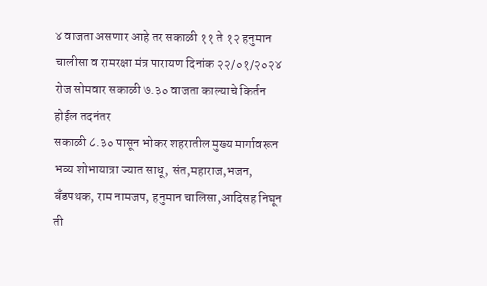४ वाजता असणार आहे तर सकाळी ११ ते १२ हनुमान चालीसा व रामरक्षा मंत्र पारायण दिनांक २२/०१/२०२४ रोज सोमवार सकाळी ७.३० वाजता काल्याचे किर्तन होईल तदनंतर
सकाळी ८.३० पासून भोकर शहरातील मुख्य मार्गावरून भव्य शोभायात्रा ज्यात साधू, संत,महाराज,भजन, बँडपथक, राम नामजप, हनुमान चालिसा,आदिसह निघून ती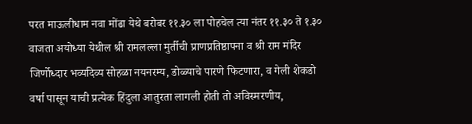परत माऊलीधाम नवा मोंढा येथे बरोबर ११.३० ला पोहचेल त्या नंतर ११.३० ते १.३० वाजता अयोध्या येथील श्री रामलल्ला मुर्तीची प्राणप्रतिष्ठापना व श्री राम मंदिर जिर्णोध्दार भव्यदिव्य सोहळा नयनरम्य, डोळ्याचे पारणे फिटणारा, व गेली शेकडो वर्षा पासून याची प्रत्येक हिंदुला आतुरता लागली होती तो अविस्मरणीय,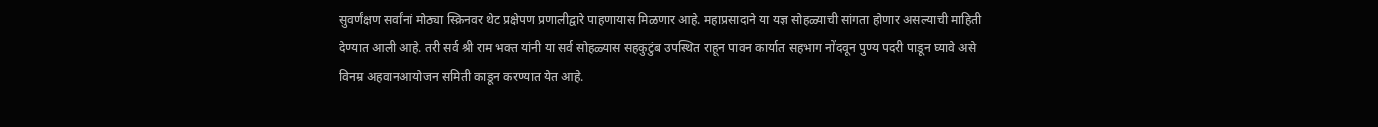सुवर्णंक्षण सर्वांनां मोठ्या स्क्रिनवर थेट प्रक्षेपण प्रणालीद्वारे पाहणायास मिळणार आहे. महाप्रसादाने या यज्ञ सोहळ्याची सांगता होणार असल्याची माहिती देण्यात आली आहे. तरी सर्व श्री राम भक्त यांनी या सर्व सोहळ्यास सहकुटुंब उपस्थित राहून पावन कार्यात सहभाग नोंदवून पुण्य पदरी पाडून घ्यावे असे विनम्र अहवानआयोजन समिती काडून करण्यात येत आहे.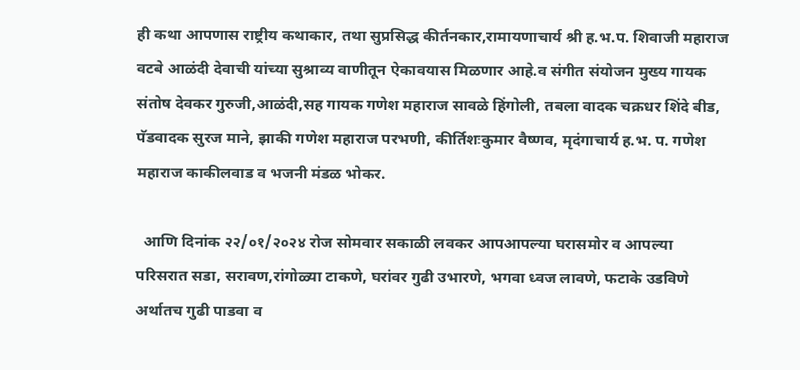ही कथा आपणास राष्ट्रीय कथाकार, तथा सुप्रसिद्ध कीर्तनकार,रामायणाचार्य श्री ह.भ.प. शिवाजी महाराज वटबे आळंदी देवाची यांच्या सुश्राव्य वाणीतून ऐकावयास मिळणार आहे.व संगीत संयोजन मुख्य गायक संतोष देवकर गुरुजी,आळंदी,सह गायक गणेश महाराज सावळे हिंगोली, तबला वादक चक्रधर शिंदे बीड, पॅडवादक सुरज माने, झाकी गणेश महाराज परभणी, कीर्तिशःकुमार वैष्णव, मृदंगाचार्य ह.भ. प. गणेश महाराज काकीलवाड व भजनी मंडळ भोकर.

  आणि दिनांक २२/०१/२०२४ रोज सोमवार सकाळी लवकर आपआपल्या घरासमोर व आपल्या परिसरात सडा, सरावण,रांगोळ्या टाकणे, घरांवर गुढी उभारणे, भगवा ध्वज लावणे, फटाके उडविणे अर्थातच गुढी पाडवा व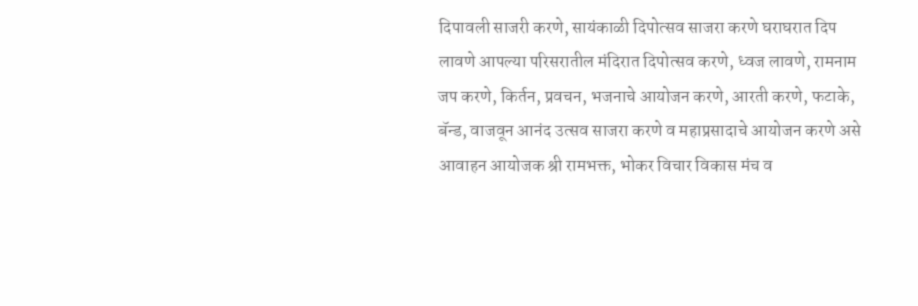दिपावली साजरी करणे, सायंकाळी दिपोत्सव साजरा करणे घराघरात दिप लावणे आपल्या परिसरातील मंदिरात दिपोत्सव करणे, ध्वज लावणे, रामनाम जप करणे, किर्तन, प्रवचन, भजनाचे आयोजन करणे, आरती करणे, फटाके, बॅन्ड, वाजवून आनंद उत्सव साजरा करणे व महाप्रसादाचे आयोजन करणे असे आवाहन आयोजक श्री रामभक्त, भोकर विचार विकास मंच व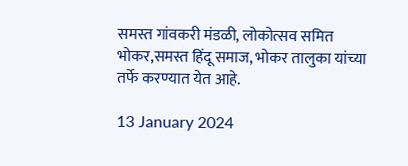समस्त गांवकरी मंडळी, लोकोत्सव समित भोकर,समस्त हिंदू समाज, भोकर तालुका यांच्या तर्फे करण्यात येत आहे.

13 January 2024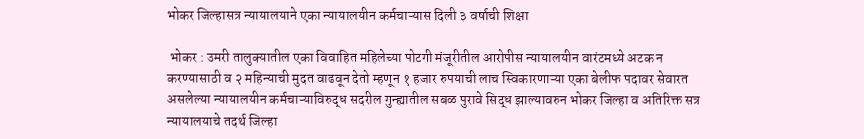भोकर जिल्हासत्र न्यायालयाने एका न्यायालयीन कर्मचाऱ्यास दिली ३ वर्षाची शिक्षा

 भोकर : उमरी तालुक्यातील एका विवाहित महिलेच्या पोटगी मंजूरीतील आरोपीस न्यायालयीन वारंटमध्ये अटक न करण्यासाठी व २ महिन्याची मुदत वाढवून देतो म्हणून १ हजार रुपयाची लाच स्विकारणाऱ्या एका बेलीफ पदावर सेवारत असलेल्या न्यायालयीन कर्मचाऱ्याविरुद्ध सदरील गुन्ह्यातील सबळ पुरावे सिद्ध झाल्यावरुन भोकर जिल्हा व अतिरिक्त सत्र न्यायालयाचे तदर्थ जिल्हा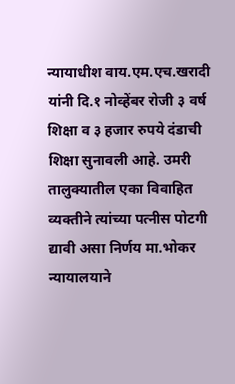न्यायाधीश वाय.एम.एच.खरादी यांनी दि.१ नोव्हेंबर रोजी ३ वर्ष शिक्षा व ३ हजार रुपये दंडाची शिक्षा सुनावली आहे. उमरी तालुक्यातील एका विवाहित व्यक्तीने त्यांच्या पत्नीस पोटगी द्यावी असा निर्णय मा.भोकर न्यायालयाने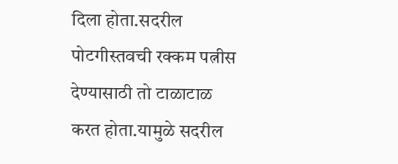दिला होता.सदरील पोटगीस्तवची रक्कम पत्नीस देण्यासाठी तो टाळाटाळ करत होता.यामुळे सदरील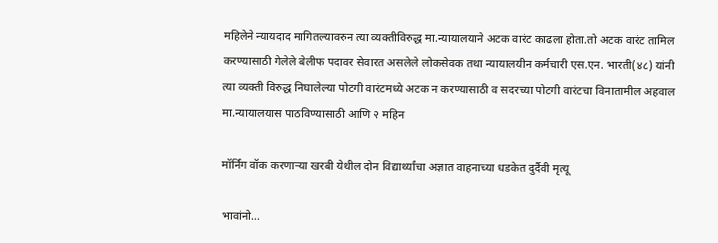महिलेने न्यायदाद मागितल्यावरुन त्या व्यक्तीविरुद्ध मा.न्यायालयाने अटक वारंट काढला होता.तो अटक वारंट तामिल करण्यासाठी गेलेले बेलीफ पदावर सेवारत असलेले लोकसेवक तथा न्यायालयीन कर्मचारी एस.एन. भारती(४८) यांनी त्या व्यक्ती विरुद्ध निघालेल्या पोटगी वारंटमध्ये अटक न करण्यासाठी व सदरच्या पोटगी वारंटचा विनातामील अहवाल मा.न्यायालयास पाठविण्यासाठी आणि २ महिन

मॉर्निंग वॉक करणाऱ्या खरबी येथील दोन विद्यार्थ्यांचा अज्ञात वाहनाच्या धडकेत दुर्दैवी मृत्यू

भावांनो...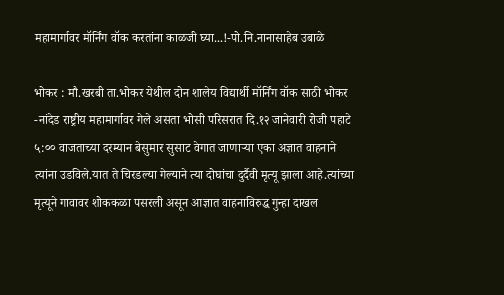महामार्गावर मॉर्निंग वॉक करतांना काळजी घ्या...!-पो.नि.नानासाहेब उबाळे

भोकर : मौ.खरबी ता.भोकर येथील दोन शालेय विद्यार्थी मॉर्निंग वॉक साठी भोकर -नांदेड राष्ट्रीय महामार्गावर गेले असता भोसी परिसरात दि.१२ जानेवारी रोजी पहाटे ५:०० वाजताच्या दरम्यान बेसुमार सुसाट वेगात जाणाऱ्या एका अज्ञात वाहनाने त्यांना उडविले.यात ते चिरडल्या गेल्याने त्या दोघांचा दुर्दैवी मृत्यू झाला आहे.त्यांच्या मृत्यूने गावावर शोककळा पसरली असून आज्ञात वाहनाविरुद्ध गुन्हा दाखल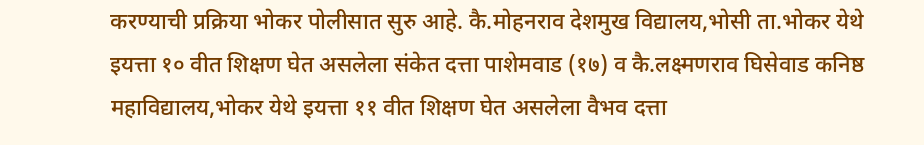करण्याची प्रक्रिया भोकर पोलीसात सुरु आहे. कै.मोहनराव देशमुख विद्यालय,भोसी ता.भोकर येथे इयत्ता १० वीत शिक्षण घेत असलेला संकेत दत्ता पाशेमवाड (१७) व कै.लक्ष्मणराव घिसेवाड कनिष्ठ महाविद्यालय,भोकर येथे इयत्ता ११ वीत शिक्षण घेत असलेला वैभव दत्ता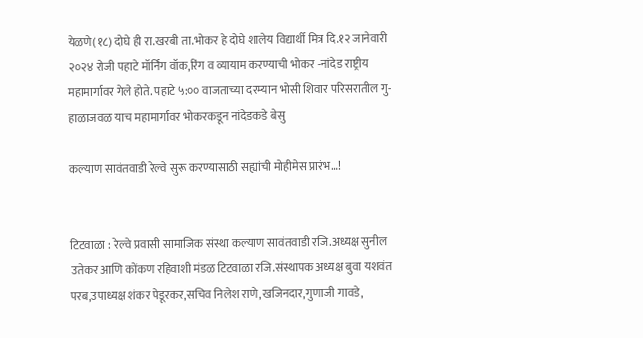येळणे(१८) दोघे ही रा.खरबी ता.भोकर हे दोघे शालेय विद्यार्थी मित्र दि.१२ जानेवारी २०२४ रोजी पहाटे मॉर्निंग वॉक,रिंग व व्यायाम करण्याची भोकर -नांदेड राष्ट्रीय महामार्गावर गेले होते. पहाटे ५:०० वाजताच्या दरम्यान भोसी शिवार परिसरातील गु-हाळाजवळ याच महामार्गावर भोकरकडून नांदेडकडे बेसु

कल्याण सावंतवाडी रेल्वे सुरू करण्यासाठी सह्यांची मोहीमेस प्रारंभ…!


टिटवाळा : रेल्वे प्रवासी सामाजिक संस्था कल्याण सावंतवाडी रजि.अध्यक्ष सुनील उतेकर आणि कोंकण रहिवाशी मंडळ टिटवाळा रजि.संस्थापक अध्यक्ष बुवा यशवंत परब,उपाध्यक्ष शंकर पेडूरकर,सचिव निलेश राणे,खजिनदार,गुणाजी गावडे,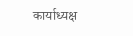कार्याध्यक्ष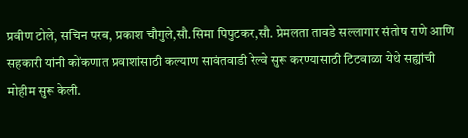प्रवीण टोले, सचिन परब, प्रकाश चौगुले,सौ.सिमा पिपुटकर,सौ. प्रेमलता तावडे सल्लागार संतोष राणे आणि सहकारी यांनी कोंकणात प्रवाशांसाठी कल्याण सावंतवाडी रेल्वे सुरू करण्यासाठी टिटवाळा येथे सह्यांची मोहीम सुरू केली.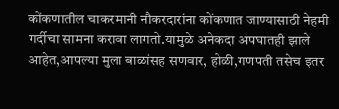कोंकणातील चाकरमानी नौकरदारांना कोंकणात जाण्यासाठी नेहमी गर्दीचा सामना करावा लागतो.यामुळे अनेकदा अपघातही झाले आहेत,आपल्या मुला बाळांसह सणवार, होळी,गणपती तसेच इतर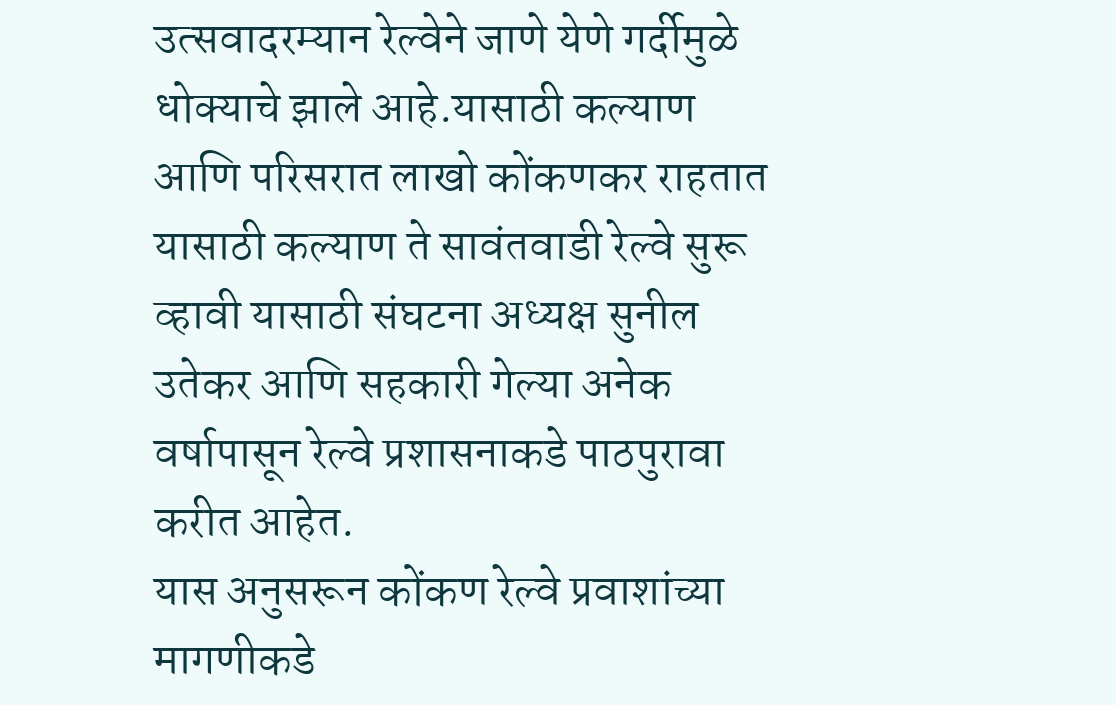उत्सवादरम्यान रेल्वेने जाणे येणे गर्दीमुळे धोक्याचे झाले आहे.यासाठी कल्याण आणि परिसरात लाखो कोंकणकर राहतात यासाठी कल्याण ते सावंतवाडी रेल्वे सुरू व्हावी यासाठी संघटना अध्यक्ष सुनील उतेकर आणि सहकारी गेल्या अनेक वर्षापासून रेल्वे प्रशासनाकडे पाठपुरावा करीत आहेत.
यास अनुसरून कोंकण रेल्वे प्रवाशांच्या मागणीकडे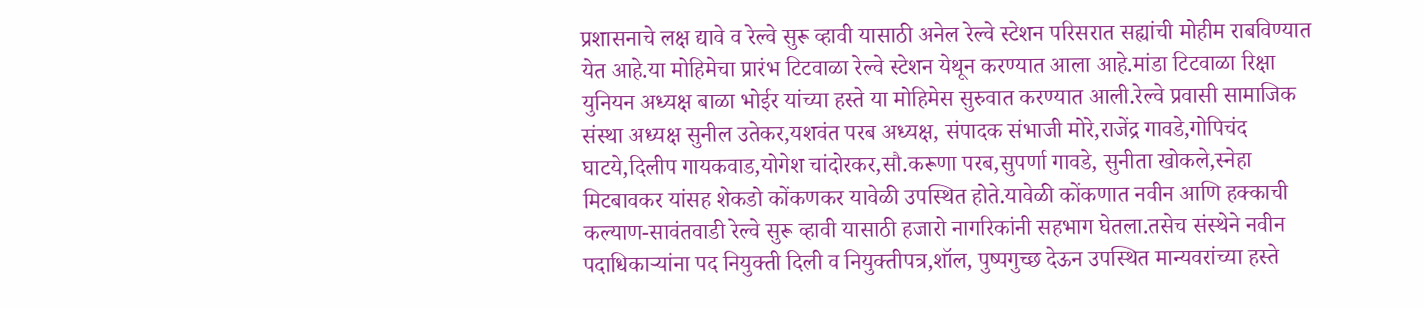प्रशासनाचे लक्ष द्यावे व रेल्वे सुरू व्हावी यासाठी अनेल रेल्वे स्टेशन परिसरात सह्यांची मोहीम राबविण्यात येत आहे.या मोहिमेचा प्रारंभ टिटवाळा रेल्वे स्टेशन येथून करण्यात आला आहे.मांडा टिटवाळा रिक्षा युनियन अध्यक्ष बाळा भोईर यांच्या हस्ते या मोहिमेस सुरुवात करण्यात आली.रेल्वे प्रवासी सामाजिक संस्था अध्यक्ष सुनील उतेकर,यशवंत परब अध्यक्ष, संपादक संभाजी मोरे,राजेंद्र गावडे,गोपिचंद घाटये,दिलीप गायकवाड,योगेश चांदोरकर,सौ.करूणा परब,सुपर्णा गावडे, सुनीता खोकले,स्नेहा मिटबावकर यांसह शेकडो कोंकणकर यावेळी उपस्थित होते.यावेळी कोंकणात नवीन आणि हक्काची कल्याण-सावंतवाडी रेल्वे सुरू व्हावी यासाठी हजारो नागरिकांनी सहभाग घेतला.तसेच संस्थेने नवीन पदाधिकाऱ्यांना पद नियुक्ती दिली व नियुक्तीपत्र,शॉल, पुष्पगुच्छ देऊन उपस्थित मान्यवरांच्या हस्ते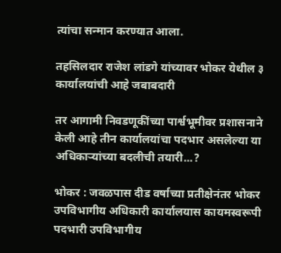त्यांचा सन्मान करण्यात आला.

तहसिलदार राजेश लांडगे यांच्यावर भोकर येथील ३ कार्यालयांची आहे जबाबदारी

तर आगामी निवडणूकींच्या पार्श्वभूमीवर प्रशासनाने केली आहे तीन कार्यालयांचा पदभार असलेल्या या अधिकाऱ्यांच्या बदलीची तयारी...?

भोकर : जवळपास दीड वर्षाच्या प्रतीक्षेनंतर भोकर उपविभागीय अधिकारी कार्यालयास कायमस्वरूपी पदभारी उपविभागीय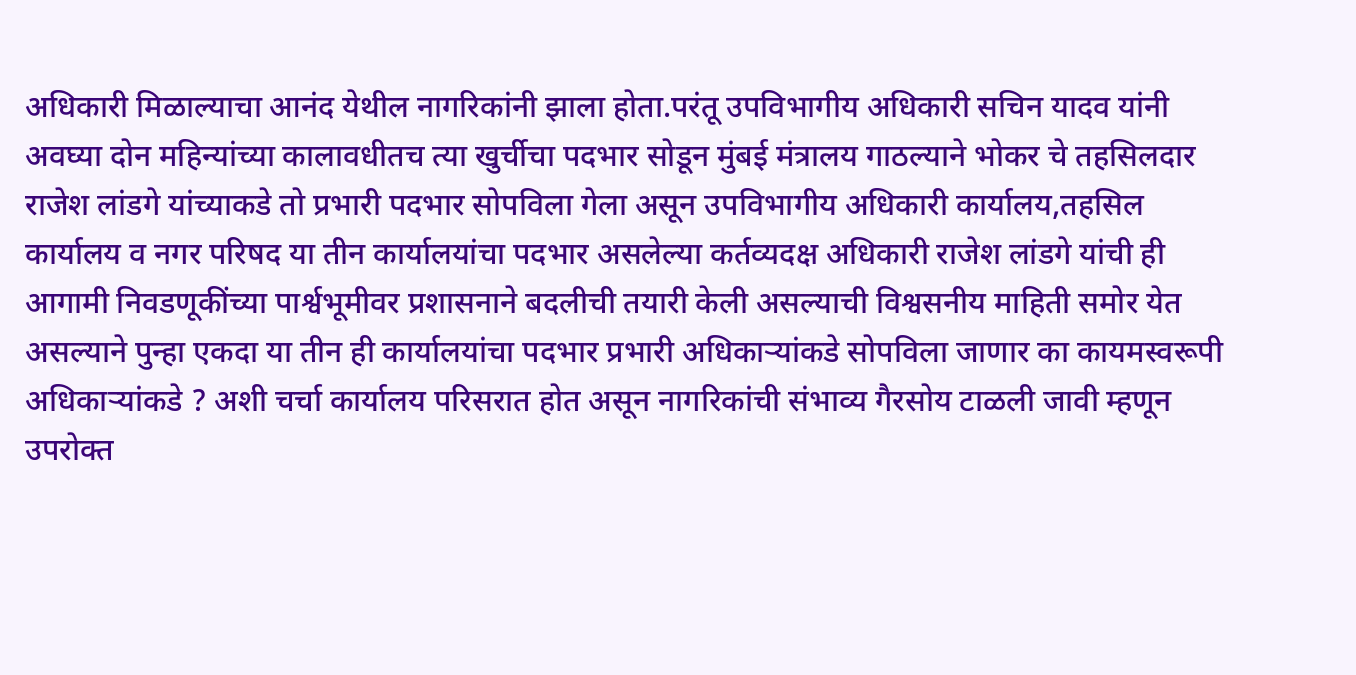अधिकारी मिळाल्याचा आनंद येथील नागरिकांनी झाला होता.परंतू उपविभागीय अधिकारी सचिन यादव यांनी अवघ्या दोन महिन्यांच्या कालावधीतच त्या खुर्चीचा पदभार सोडून मुंबई मंत्रालय गाठल्याने भोकर चे तहसिलदार राजेश लांडगे यांच्याकडे तो प्रभारी पदभार सोपविला गेला असून उपविभागीय अधिकारी कार्यालय,तहसिल कार्यालय व नगर परिषद या तीन कार्यालयांचा पदभार असलेल्या कर्तव्यदक्ष अधिकारी राजेश लांडगे यांची ही आगामी निवडणूकींच्या पार्श्वभूमीवर प्रशासनाने बदलीची तयारी केली असल्याची विश्वसनीय माहिती समोर येत असल्याने पुन्हा एकदा या तीन ही कार्यालयांचा पदभार प्रभारी अधिकाऱ्यांकडे सोपविला जाणार का कायमस्वरूपी अधिकाऱ्यांकडे ? अशी चर्चा कार्यालय परिसरात होत असून नागरिकांची संभाव्य गैरसोय टाळली जावी म्हणून उपरोक्त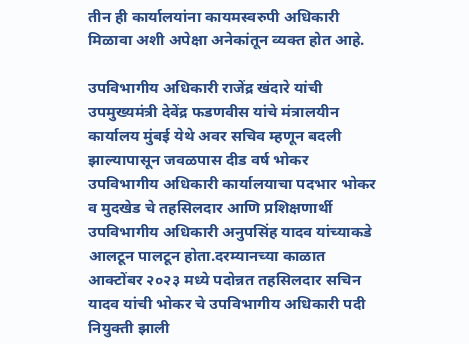तीन ही कार्यालयांना कायमस्वरुपी अधिकारी मिळावा अशी अपेक्षा अनेकांतून व्यक्त होत आहे.

उपविभागीय अधिकारी राजेंद्र खंदारे यांची उपमुख्यमंत्री देवेंद्र फडणवीस यांचे मंत्रालयीन कार्यालय मुंबई येथे अवर सचिव म्हणून बदली झाल्यापासून जवळपास दीड वर्ष भोकर उपविभागीय अधिकारी कार्यालयाचा पदभार भोकर व मुदखेड चे तहसिलदार आणि प्रशिक्षणार्थी उपविभागीय अधिकारी अनुपसिंह यादव यांच्याकडे आलटून पालटून होता.दरम्यानच्या काळात आक्टोंबर २०२३ मध्ये पदोन्नत तहसिलदार सचिन यादव यांची भोकर चे उपविभागीय अधिकारी पदी नियुक्ती झाली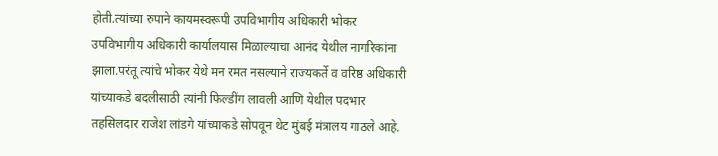होती.त्यांच्या रुपाने कायमस्वरूपी उपविभागीय अधिकारी भोकर उपविभागीय अधिकारी कार्यालयास मिळाल्याचा आनंद येथील नागरिकांना झाला.परंतू त्यांचे भोकर येथे मन रमत नसल्याने राज्यकर्ते व वरिष्ठ अधिकारी यांच्याकडे बदलीसाठी त्यांनी फिल्डींग लावली आणि येथील पदभार तहसिलदार राजेश लांडगे यांच्याकडे सोपवून थेट मुंबई मंत्रालय गाठले आहे.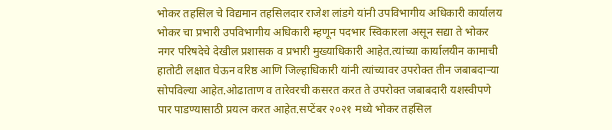भोकर तहसिल चे विद्यमान तहसिलदार राजेश लांडगे यांनी उपविभागीय अधिकारी कार्यालय भोकर चा प्रभारी उपविभागीय अधिकारी म्हणून पदभार स्विकारला असून सद्या ते भोकर नगर परिषदेचे देखील प्रशासक व प्रभारी मुख्याधिकारी आहेत.त्यांच्या कार्यालयीन कामाची हातोटी लक्षात घेऊन वरिष्ठ आणि जिल्हाधिकारी यांनी त्यांच्यावर उपरोक्त तीन जबाबदाऱ्या सोपविल्या आहेत.ओढाताण व तारेवरची कसरत करत ते उपरोक्त जबाबदारी यशस्वीपणे पार पाडण्यासाठी प्रयत्न करत आहेत.सप्टेंबर २०२१ मध्ये भोकर तहसिल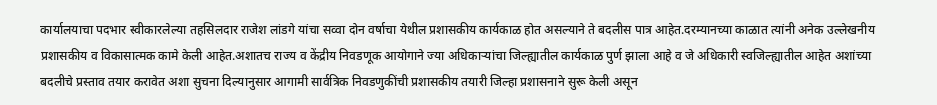कार्यालयाचा पदभार स्वीकारलेल्या तहसिलदार राजेश लांडगे यांचा सव्वा दोन वर्षाचा येथील प्रशासकीय कार्यकाळ होत असल्याने ते बदलीस पात्र आहेत.दरम्यानच्या काळात त्यांनी अनेक उल्लेखनीय प्रशासकीय व विकासात्मक कामे केली आहेत.अशातच राज्य व केंद्रीय निवडणूक आयोगाने ज्या अधिकाऱ्यांचा जिल्ह्यातील कार्यकाळ पुर्ण झाला आहे व जे अधिकारी स्वजिल्ह्यातील आहेत अशांच्या बदलीचे प्रस्ताव तयार करावेत अशा सुचना दिल्यानुसार आगामी सार्वत्रिक निवडणुकींची प्रशासकीय तयारी जिल्हा प्रशासनाने सुरू केली असून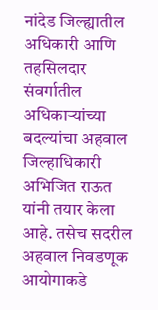नांदेड जिल्ह्यातील अधिकारी आणि तहसिलदार संवर्गातील अधिकाऱ्यांच्या बदल्यांचा अहवाल जिल्हाधिकारी अभिजित राऊत यांनी तयार केला आहे. तसेच सदरील अहवाल निवडणूक आयोगाकडे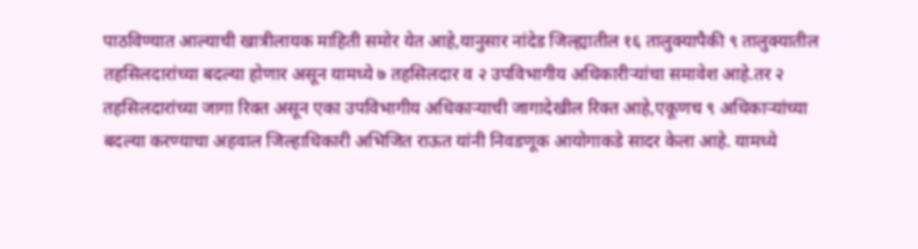पाठविण्यात आल्याची खात्रीलायक माहिती समोर येत आहे,यानुसार नांदेड जिल्ह्यातील १६ तालुक्यापैकी ९ तालुक्यातील तहसिलदारांच्या बदल्या होणार असून यामध्ये ७ तहसिलदार व २ उपविभागीय अधिकारीऱ्यांचा समावेश आहे.तर २ तहसिलदारांच्या जागा रिक्त असून एका उपविभागीय अधिकाऱ्याची जागादेखील रिक्त आहे,एकूणच ९ अधिकाऱ्यांच्या बदल्या करण्याचा अहवाल जिल्हाधिकारी अभिजित राऊत यांनी निवडणूक आयोगाकडे सादर केला आहे. यामध्ये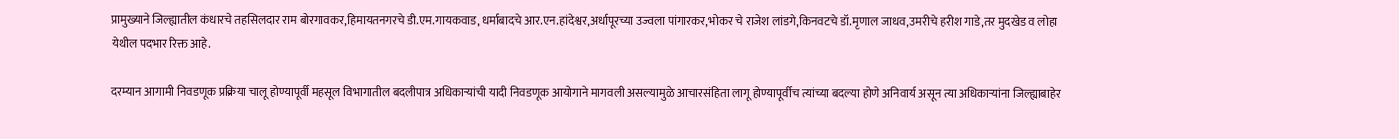प्रामुख्याने जिल्ह्यातील कंधारचे तहसिलदार राम बोरगावकर,हिमायतनगरचे डी.एम.गायकवाड, धर्माबादचे आर.एन.हांदेश्वर,अर्धापूरच्या उज्वला पांगारकर,भोकर चे राजेश लांडगे,किनवटचे डॉ.मृणाल जाधव,उमरीचे हरीश गाडे,तर मुदखेड व लोहा येथील पदभार रिक्त आहे.

दरम्यान आगामी निवडणूक प्रक्रिया चालू होण्यापूर्वी महसूल विभागातील बदलीपात्र अधिकाऱ्यांची यादी निवडणूक आयोगाने मागवली असल्यामुळे आचारसंहिता लागू होण्यापूर्वीच त्यांच्या बदल्या होणे अनिवार्य असून त्या अधिकाऱ्यांना जिल्ह्याबाहेर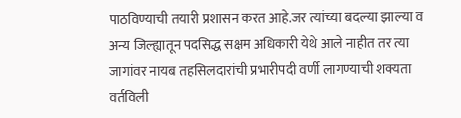पाठविण्याची तयारी प्रशासन करत आहे.जर त्यांच्या बदल्या झाल्या व अन्य जिल्ह्यातून पदसिद्ध सक्षम अधिकारी येथे आले नाहीत तर त्या जागांवर नायब तहसिलदारांची प्रभारीपदी वर्णी लागण्याची शक्यता वर्तविली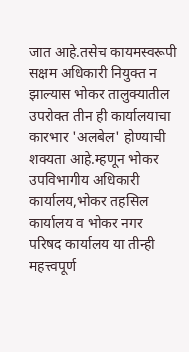जात आहे.तसेच कायमस्वरूपी सक्षम अधिकारी नियुक्त न झाल्यास भोकर तालुक्यातील उपरोक्त तीन ही कार्यालयाचा कारभार 'अलबेल' होण्याची शक्यता आहे.म्हणून भोकर उपविभागीय अधिकारी कार्यालय,भोकर तहसिल कार्यालय व भोकर नगर परिषद कार्यालय या तीन्ही महत्त्वपूर्ण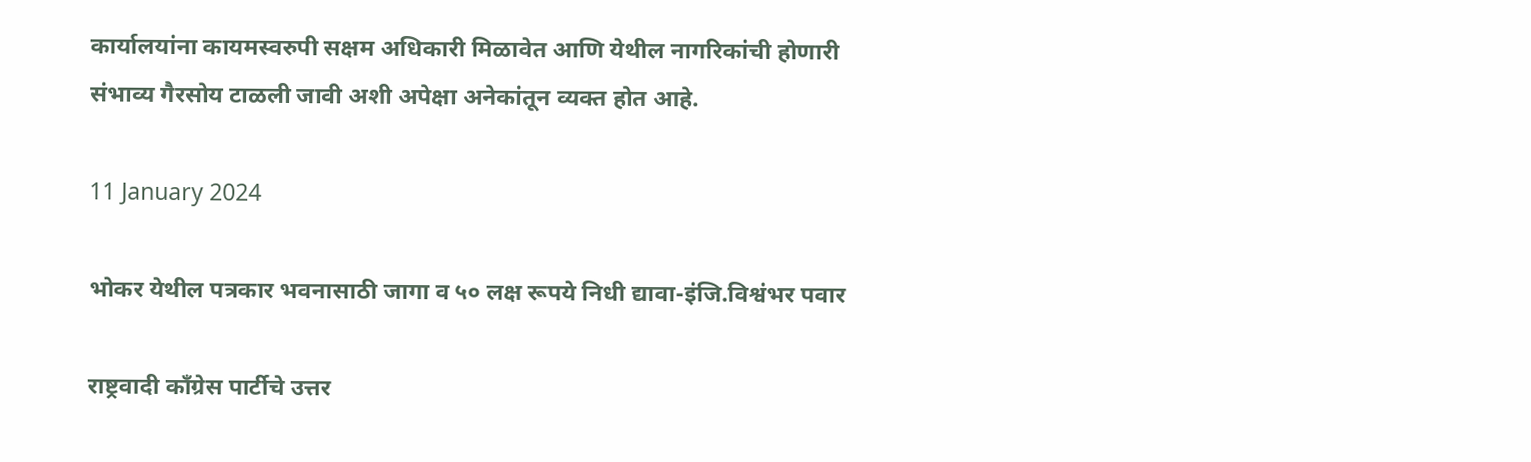कार्यालयांना कायमस्वरुपी सक्षम अधिकारी मिळावेत आणि येथील नागरिकांची होणारी संभाव्य गैरसोय टाळली जावी अशी अपेक्षा अनेकांतून व्यक्त होत आहे.

11 January 2024

भोकर येथील पत्रकार भवनासाठी जागा व ५० लक्ष रूपये निधी द्यावा-इंजि.विश्वंभर पवार

राष्ट्रवादी काँग्रेस पार्टीचे उत्तर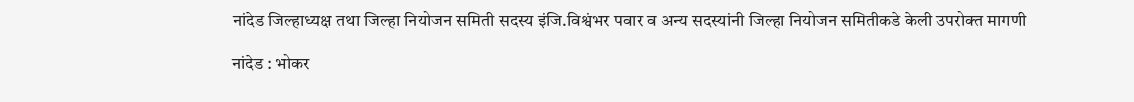नांदेड जिल्हाध्यक्ष तथा जिल्हा नियोजन समिती सदस्य इंजि.विश्वंभर पवार व अन्य सदस्यांनी जिल्हा नियोजन समितीकडे केली उपरोक्त मागणी

नांदेड : भोकर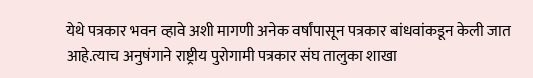येथे पत्रकार भवन व्हावे अशी मागणी अनेक वर्षांपासून पत्रकार बांधवांकडून केली जात आहे.त्याच अनुषंगाने राष्ट्रीय पुरोगामी पत्रकार संघ तालुका शाखा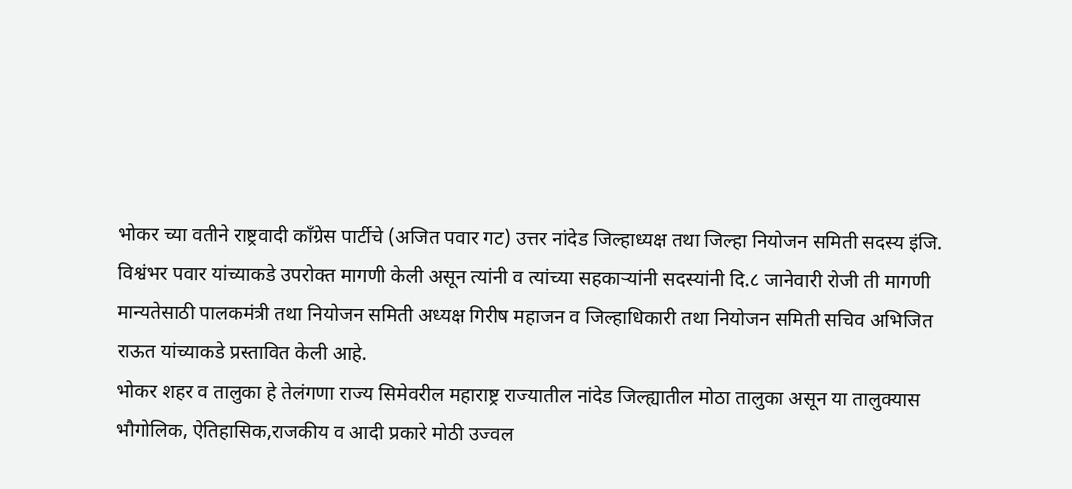भोकर च्या वतीने राष्ट्रवादी काँग्रेस पार्टीचे (अजित पवार गट) उत्तर नांदेड जिल्हाध्यक्ष तथा जिल्हा नियोजन समिती सदस्य इंजि. विश्वंभर पवार यांच्याकडे उपरोक्त मागणी केली असून त्यांनी व त्यांच्या सहकाऱ्यांनी सदस्यांनी दि.८ जानेवारी रोजी ती मागणी मान्यतेसाठी पालकमंत्री तथा नियोजन समिती अध्यक्ष गिरीष महाजन व जिल्हाधिकारी तथा नियोजन समिती सचिव अभिजित राऊत यांच्याकडे प्रस्तावित केली आहे.
भोकर शहर व तालुका हे तेलंगणा राज्य सिमेवरील महाराष्ट्र राज्यातील नांदेड जिल्ह्यातील मोठा तालुका असून या तालुक्यास भौगोलिक, ऐतिहासिक,राजकीय व आदी प्रकारे मोठी उज्वल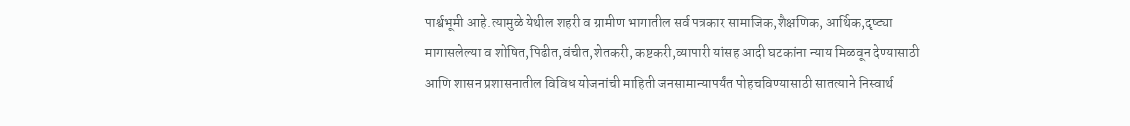पार्श्वभूमी आहे.त्यामुळे येथील शहरी व ग्रामीण भागातील सर्व पत्रकार सामाजिक,शैक्षणिक, आर्थिक,दृष्ट्या मागासलेल्या व शोषित,पिढीत,वंचीत,शेतकरी, कष्टकरी,व्यापारी यांसह आदी घटकांना न्याय मिळवून देण्यासाठी आणि शासन प्रशासनातील विविध योजनांची माहिती जनसामान्यापर्यंत पोहचविण्यासाठी सातत्याने निस्वार्थ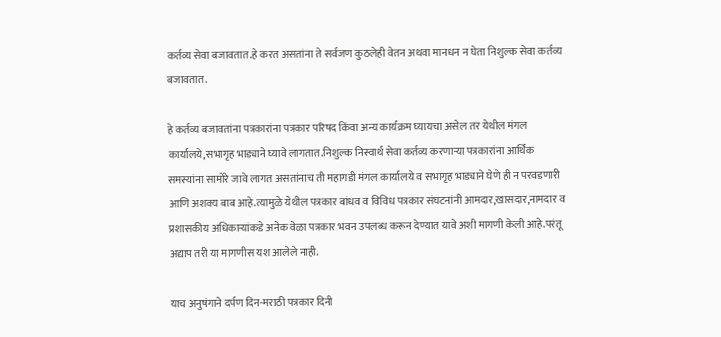कर्तव्य सेवा बजावतात.हे करत असतांना ते सर्वजण कुठलेही वेतन अथवा मानधन न घेता निशुल्क सेवा कर्तव्य बजावतात.

हे कर्तव्य बजावतांना पत्रकारांना पत्रकार परिषद किंवा अन्य कार्यक्रम घ्यायचा असेल तर येथील मंगल कार्यालये,सभागृह भाड्याने घ्यावे लागतात.निशुल्क निस्वार्थ सेवा कर्तव्य करणाऱ्या पत्रकारांना आर्थिक समस्यांना सामोरे जावे लागत असतांनाच ती महागडी मंगल कार्यालये व सभागृह भाड्याने घेणे ही न परवडणारी आणि अशक्य बाब आहे.त्यामुळे येथील पत्रकार बांधव व विविध पत्रकार संघटनांनी आमदार,खासदार,नामदार व प्रशासकीय अधिकाऱ्यांकडे अनेक वेळा पत्रकार भवन उपलब्ध करून देण्यात यावे अशी मागणी केली आहे.परंतू अद्याप तरी या मागणीस यश आलेले नाही.

याच अनुषंगाने दर्पण दिन-मराठी पत्रकार दिनी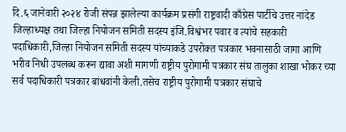दि.६ जानेवारी २०२४ रोजी संपन्न झालेल्या कार्यक्रम प्रसंगी राष्ट्रवादी काँग्रेस पार्टीचे उत्तर नांदेड जिल्हाध्यक्ष तथा जिल्हा नियोजन समिती सदस्य इंजि.विश्वंभर पवार व त्यांचे सहकारी पदाधिकारी,जिल्हा नियोजन समिती सदस्य यांच्याकडे उपरोक्त पत्रकार भवनासाठी जागा आणि भरीव निधी उपलब्ध करून द्यावा अशी मागणी राष्ट्रीय पुरोगामी पत्रकार संघ तालुका शाखा भोकर च्या सर्व पदाधिकारी पत्रकार बांधवांनी केली.तसेच राष्ट्रीय पुरोगामी पत्रकार संघाचे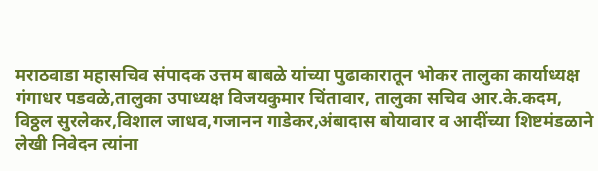मराठवाडा महासचिव संपादक उत्तम बाबळे यांच्या पुढाकारातून भोकर तालुका कार्याध्यक्ष गंगाधर पडवळे,तालुका उपाध्यक्ष विजयकुमार चिंतावार, तालुका सचिव आर.के.कदम, विठ्ठल सुरलेकर,विशाल जाधव,गजानन गाडेकर,अंबादास बोयावार व आदींच्या शिष्टमंडळाने लेखी निवेदन त्यांना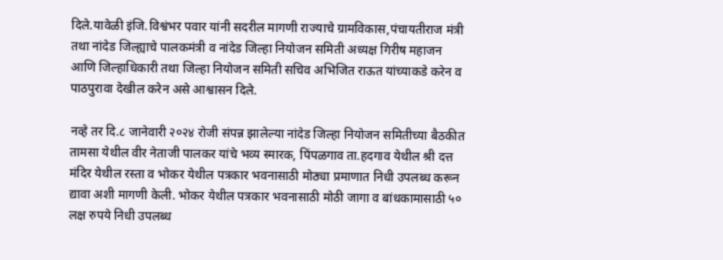दिले.यावेळी इंजि.विश्वंभर पवार यांनी सदरील मागणी राज्याचे ग्रामविकास,पंचायतीराज मंत्री तथा नांदेड जिल्ह्याचे पालकमंत्री व नांदेड जिल्हा नियोजन समिती अध्यक्ष गिरीष महाजन आणि जिल्हाधिकारी तथा जिल्हा नियोजन समिती सचिव अभिजित राऊत यांच्याकडे करेन व पाठपुरावा देखील करेन असे आश्वासन दिले.

नव्हे तर दि.८ जानेवारी २०२४ रोजी संपन्न झालेल्या नांदेड जिल्हा नियोजन समितीच्या बैठकीत तामसा येथील वीर नेताजी पालकर यांचे भव्य स्मारक, पिंपळगाव ता.हदगाव येथील श्री दत्त मंदिर येथील रस्ता व भोकर येथील पत्रकार भवनासाठी मोठ्या प्रमाणात निधी उपलब्ध करून द्यावा अशी मागणी केली. भोकर येथील पत्रकार भवनासाठी मोठी जागा व बांधकामासाठी ५० लक्ष रुपये निधी उपलब्ध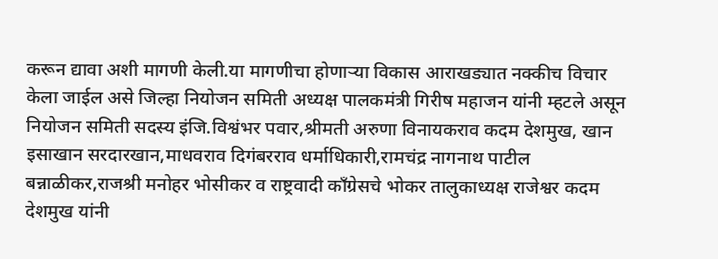करून द्यावा अशी मागणी केली.या मागणीचा होणाऱ्या विकास आराखड्यात नक्कीच विचार केला जाईल असे जिल्हा नियोजन समिती अध्यक्ष पालकमंत्री गिरीष महाजन यांनी म्हटले असून नियोजन समिती सदस्य इंजि.विश्वंभर पवार,श्रीमती अरुणा विनायकराव कदम देशमुख, खान इसाखान सरदारखान,माधवराव दिगंबरराव धर्माधिकारी,रामचंद्र नागनाथ पाटील बन्नाळीकर,राजश्री मनोहर भोसीकर व राष्ट्रवादी काँग्रेसचे भोकर तालुकाध्यक्ष राजेश्वर कदम देशमुख यांनी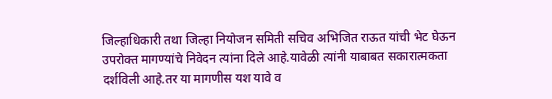जिल्हाधिकारी तथा जिल्हा नियोजन समिती सचिव अभिजित राऊत यांची भेट घेऊन उपरोक्त मागण्यांचे निवेदन त्यांना दिले आहे.यावेळी त्यांनी याबाबत सकारात्मकता दर्शविली आहे.तर या मागणीस यश यावे व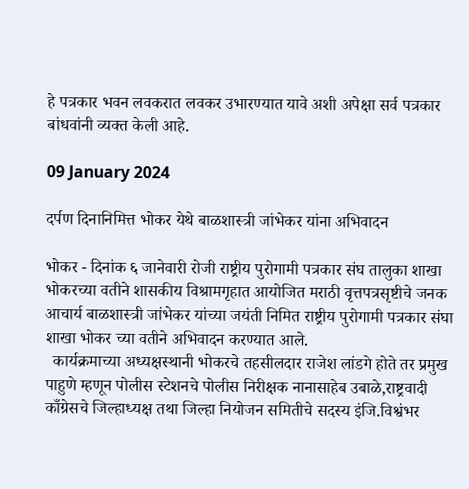हे पत्रकार भवन लवकरात लवकर उभारण्यात यावे अशी अपेक्षा सर्व पत्रकार बांधवांनी व्यक्त केली आहे.

09 January 2024

दर्पण दिनानिमित्त भोकर येथे बाळशास्त्री जांभेकर यांना अभिवादन

भोकर - दिनांक ६ जानेवारी रोजी राष्ट्रीय पुरोगामी पत्रकार संघ तालुका शाखा भोकरच्या वतीने शासकीय विश्रामगृहात आयोजित मराठी वृत्तपत्रसृष्टीचे जनक आचार्य बाळशास्त्री जांभेकर यांच्या जयंती निमित राष्ट्रीय पुरोगामी पत्रकार संघा शाखा भोकर च्या वतीने अभिवादन करण्यात आले.
  कार्यक्रमाच्या अध्यक्षस्थानी भोकरचे तहसीलदार राजेश लांडगे होते तर प्रमुख पाहुणे म्हणून पोलीस स्टेशनचे पोलीस निरीक्षक नानासाहेब उबाळे,राष्ट्रवादी काँग्रेसचे जिल्हाध्यक्ष तथा जिल्हा नियोजन समितीचे सदस्य इंजि.विश्वंभर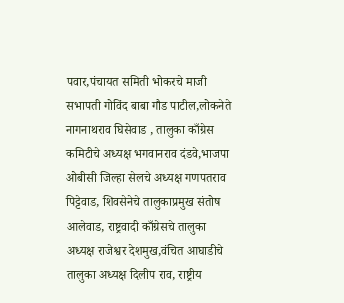पवार,पंचायत समिती भोकरचे माजी सभापती गोविंद बाबा गौड पाटील,लोकनेते नागनाथराव घिसेवाड , तालुका काँग्रेस कमिटीचे अध्यक्ष भगवानराव दंडवे,भाजपा ओबीसी जिल्हा सेलचे अध्यक्ष गणपतराव पिट्टेवाड, शिवसेनेचे तालुकाप्रमुख संतोष आलेवाड, राष्ट्रवादी काँग्रेसचे तालुका अध्यक्ष राजेश्वर देशमुख,वंचित आघाडीचे तालुका अध्यक्ष दिलीप राव, राष्ट्रीय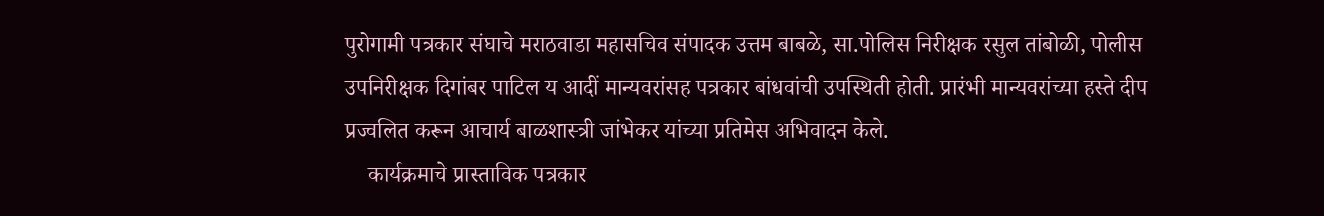पुरोगामी पत्रकार संघाचे मराठवाडा महासचिव संपादक उत्तम बाबळे, सा.पोलिस निरीक्षक रसुल तांबोळी, पोलीस उपनिरीक्षक दिगांबर पाटिल य आदीं मान्यवरांसह पत्रकार बांधवांची उपस्थिती होती. प्रारंभी मान्यवरांच्या हस्ते दीप प्रज्वलित करून आचार्य बाळशास्त्री जांभेकर यांच्या प्रतिमेस अभिवादन केले.
    कार्यक्रमाचे प्रास्ताविक पत्रकार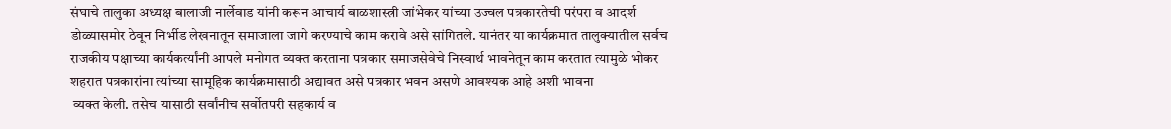संघाचे तालुका अध्यक्ष बालाजी नार्लेवाड यांनी करून आचार्य बाळशास्त्री जांभेकर यांच्या उज्वल पत्रकारतेची परंपरा व आदर्श डोळ्यासमोर ठेवून निर्भीड लेखनातून समाजाला जागे करण्याचे काम करावे असे सांगितले. यानंतर या कार्यक्रमात तालुक्यातील सर्वच राजकीय पक्षाच्या कार्यकर्त्यांनी आपले मनोगत व्यक्त करताना पत्रकार समाजसेवेचे निस्वार्थ भावनेतून काम करतात त्यामुळे भोकर शहरात पत्रकारांना त्यांच्या सामूहिक कार्यक्रमासाठी अद्यावत असे पत्रकार भवन असणे आवश्यक आहे अशी भावना
 व्यक्त केली. तसेच यासाठी सर्वांनीच सर्वोतपरी सहकार्य व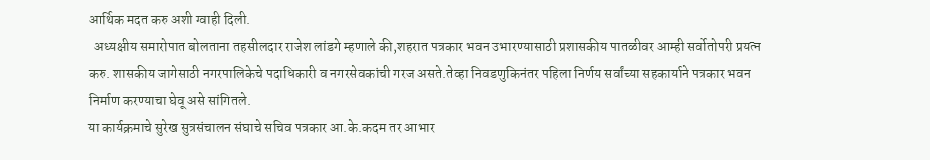आर्थिक मदत करु अशी ग्वाही दिली.
  अध्यक्षीय समारोपात बोलताना तहसीलदार राजेश लांडगे म्हणाले की,शहरात पत्रकार भवन उभारण्यासाठी प्रशासकीय पातळीवर आम्ही सर्वोतोपरी प्रयत्न करु. शासकीय जागेसाठी नगरपालिकेचे पदाधिकारी व नगरसेवकांची गरज असते.तेव्हा निवडणुकिनंतर पहिला निर्णय सर्वांच्या सहकार्याने पत्रकार भवन निर्माण करण्याचा घेवू असे सांगितले.
या कार्यक्रमाचे सुरेख सुत्रसंचालन संघाचे सचिव पत्रकार आ.के.कदम तर आभार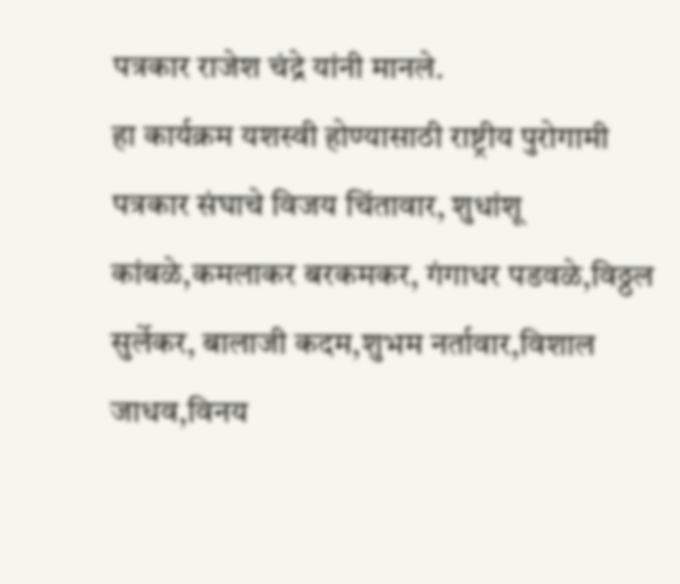पत्रकार राजेश चंद्रे यांनी मानले.
हा कार्यक्रम यशस्वी होण्यासाठी राष्ट्रीय पुरोगामी पत्रकार संघाचे विजय चिंतावार, शुधांशू कांबळे,कमलाकर बरकमकर, गंगाधर पडवळे,विठ्ठल सुर्लेकर, बालाजी कदम,शुभम नर्तावार,विशाल जाधव,विनय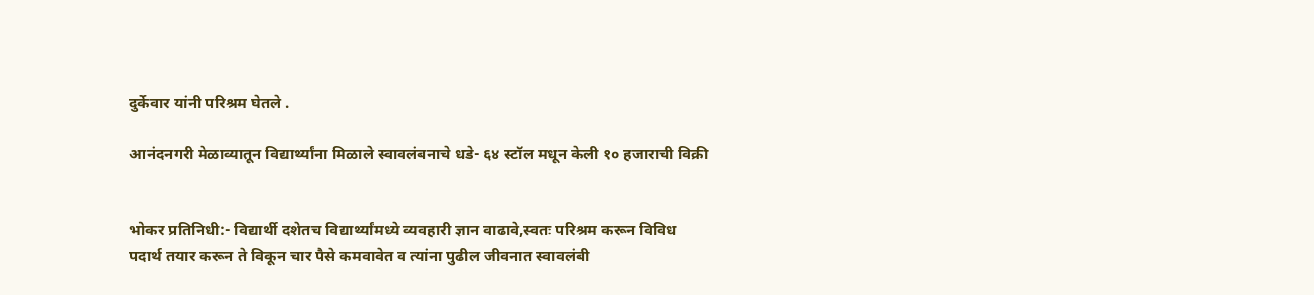दुर्केवार यांनी परिश्रम घेतले .

आनंदनगरी मेळाव्यातून विद्यार्थ्यांना मिळाले स्वावलंबनाचे धडे- ६४ स्टॉल मधून केली १० हजाराची विक्री


भोकर प्रतिनिधी:- विद्यार्थी दशेतच विद्यार्थ्यांमध्ये व्यवहारी ज्ञान वाढावे,स्वतः परिश्रम करून विविध पदार्थ तयार करून ते विकून चार पैसे कमवावेत व त्यांना पुढील जीवनात स्वावलंबी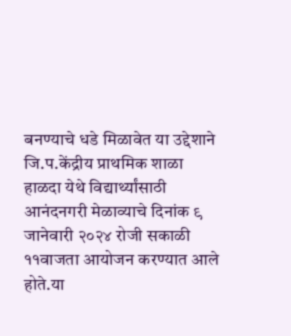बनण्याचे धडे मिळावेत या उद्देशाने जि.प.केंद्रीय प्राथमिक शाळा हाळदा येथे विद्यार्थ्यांसाठी आनंदनगरी मेळाव्याचे दिनांक ९ जानेवारी २०२४ रोजी सकाळी ११वाजता आयोजन करण्यात आले होते.या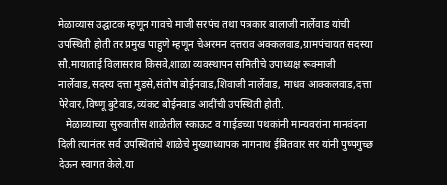मेळाव्यास उद्घाटक म्हणून गावचे माजी सरपंच तथा पत्रकार बालाजी नार्लेवाड यांची उपस्थिती होती तर प्रमुख पाहुणे म्हणून चेअरमन दत्तराव अक्कलवाड,ग्रामपंचायत सदस्या सौ.मायाताई विलासराव किसवे,शाळा व्यवस्थापन समितीचे उपाध्यक्ष रूक्माजी नार्लेवाड,सदस्य दत्ता मुडसे,संतोष बोईनवाड,शिवाजी नार्लेवाड, माधव आक्कलवाड,दत्ता पेरेवार,विष्णू बुटेवाड,व्यंकट बोईनवाड आदींची उपस्थिती होती.
   मेळाव्याच्या सुरुवातीस शाळेतील स्काऊट व गाईडच्या पथकांनी मान्यवरांना मानवंदना दिली त्यानंतर सर्व उपस्थितांचे शाळेचे मुख्याध्यापक नागनाथ ईबितवार सर यांनी पुष्पगुच्छ देऊन स्वागत केले.या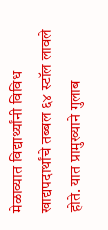मेळाव्यात विद्यार्थ्यांनी विविध खाद्यपदार्थांचे तब्बल ६४ स्टॉल लावले होते. यात प्रामुख्याने गुलाब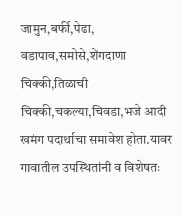जामुन,बर्फी,पेढा, वडापाव,समोसे,शेंगदाणा चिक्की,तिळाची चिक्की,चकल्या,चिवडा,भजे आदी खमंग पदार्थाचा समावेश होता.यावर गावातील उपस्थितांनी व विशेषतः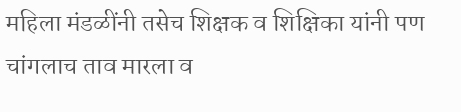महिला मंडळींनी तसेच शिक्षक व शिक्षिका यांनी पण चांगलाच ताव मारला व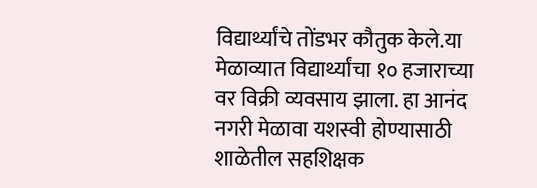विद्यार्थ्यांचे तोंडभर कौतुक केले.या मेळाव्यात विद्यार्थ्यांचा १० हजाराच्या वर विक्री व्यवसाय झाला. हा आनंद नगरी मेळावा यशस्वी होण्यासाठी शाळेतील सहशिक्षक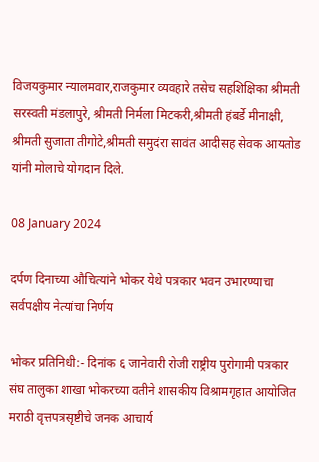विजयकुमार न्यालमवार,राजकुमार व्यवहारे तसेच सहशिक्षिका श्रीमती सरस्वती मंडलापुरे, श्रीमती निर्मला मिटकरी,श्रीमती हंबर्डे मीनाक्षी, श्रीमती सुजाता तीगोटे,श्रीमती समुदंरा सावंत आदीसह सेवक आयतोड यांनी मोलाचे योगदान दिले.

08 January 2024

दर्पण दिनाच्या औचित्यांने भोकर येथे पत्रकार भवन उभारण्याचा सर्वपक्षीय नेत्यांचा निर्णय

भोकर प्रतिनिधी:- दिनांक ६ जानेवारी रोजी राष्ट्रीय पुरोगामी पत्रकार संघ तालुका शाखा भोकरच्या वतीने शासकीय विश्रामगृहात आयोजित मराठी वृत्तपत्रसृष्टीचे जनक आचार्य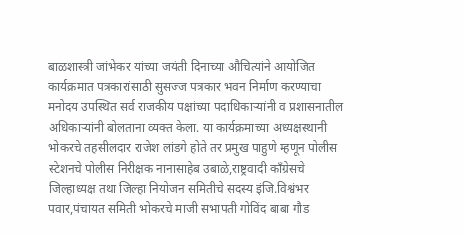बाळशास्त्री जांभेकर यांच्या जयंती दिनाच्या औचित्यांने आयोजित कार्यक्रमात पत्रकारांसाठी सुसज्ज पत्रकार भवन निर्माण करण्याचा मनोदय उपस्थित सर्व राजकीय पक्षांच्या पदाधिकाऱ्यांनी व प्रशासनातील अधिकाऱ्यांनी बोलताना व्यक्त केला. या कार्यक्रमाच्या अध्यक्षस्थानी भोकरचे तहसीलदार राजेश लांडगे होते तर प्रमुख पाहुणे म्हणून पोलीस स्टेशनचे पोलीस निरीक्षक नानासाहेब उबाळे,राष्ट्रवादी काँग्रेसचे जिल्हाध्यक्ष तथा जिल्हा नियोजन समितीचे सदस्य इंजि.विश्वंभर पवार,पंचायत समिती भोकरचे माजी सभापती गोविंद बाबा गौड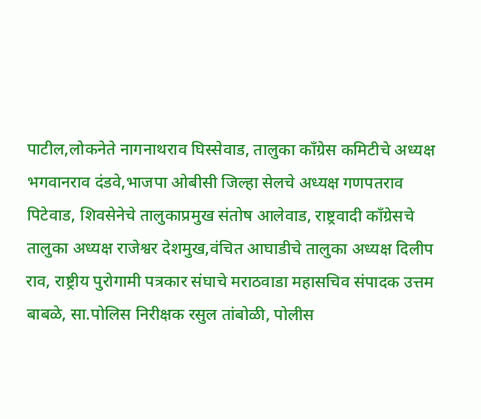पाटील,लोकनेते नागनाथराव घिस्सेवाड, तालुका काँग्रेस कमिटीचे अध्यक्ष भगवानराव दंडवे,भाजपा ओबीसी जिल्हा सेलचे अध्यक्ष गणपतराव पिटेवाड, शिवसेनेचे तालुकाप्रमुख संतोष आलेवाड, राष्ट्रवादी काँग्रेसचे तालुका अध्यक्ष राजेश्वर देशमुख,वंचित आघाडीचे तालुका अध्यक्ष दिलीप राव, राष्ट्रीय पुरोगामी पत्रकार संघाचे मराठवाडा महासचिव संपादक उत्तम बाबळे, सा.पोलिस निरीक्षक रसुल तांबोळी, पोलीस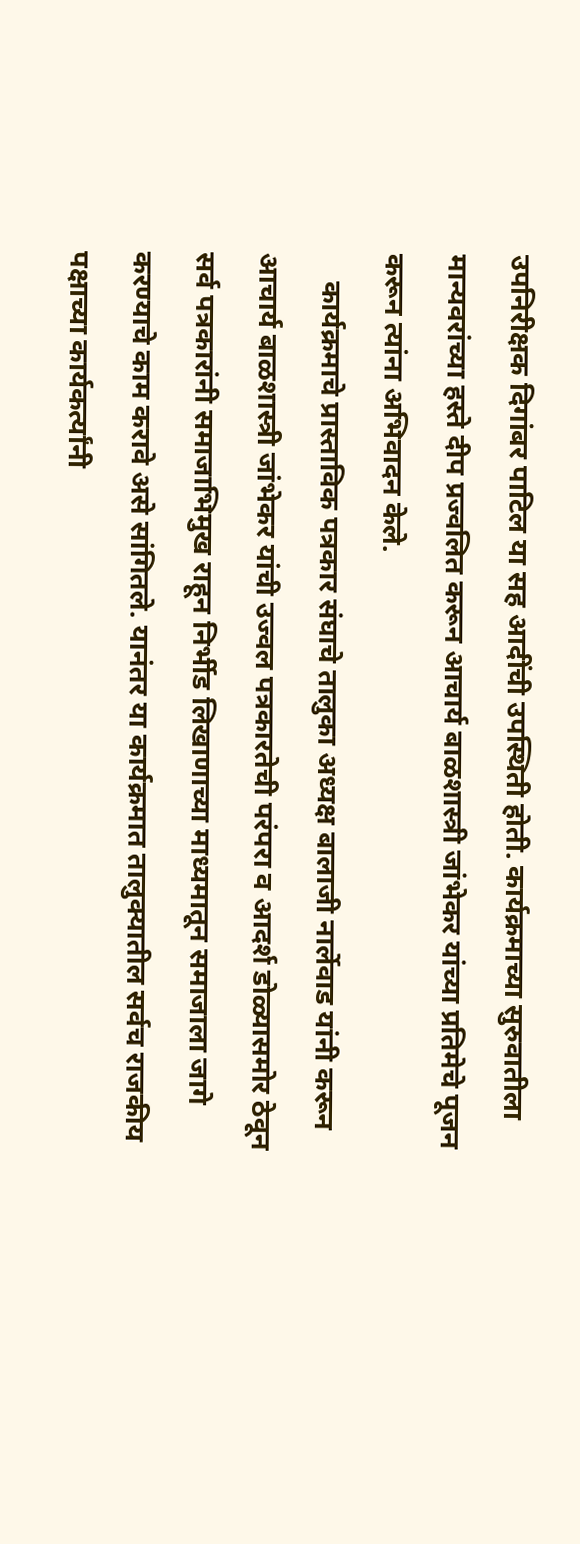उपनिरीक्षक दिगांबर पाटिल या सह आदींची उपस्थिती होती. कार्यक्रमाच्या सुरुवातीला मान्यवरांच्या हस्ते दीप प्रज्वलित करून आचार्य बाळशास्त्री जांभेकर यांच्या प्रतिमेचे पूजन करून त्यांना अभिवादन केले.
    कार्यक्रमाचे प्रास्ताविक पत्रकार संघाचे तालुका अध्यक्ष बालाजी नार्लेवाड यांनी करून आचार्य बाळशास्त्री जांभेकर यांची उज्वल पत्रकारतेची परंपरा व आदर्श डोळ्यासमोर ठेवून सर्व पत्रकारांनी समाजाभिमुख राहून निर्भीड लिखाणाच्या माध्यमातून समाजाला जागे करण्याचे काम करावे असे सांगितले. यानंतर या कार्यक्रमात तालुक्यातील सर्वच राजकीय पक्षाच्या कार्यकर्त्यांनी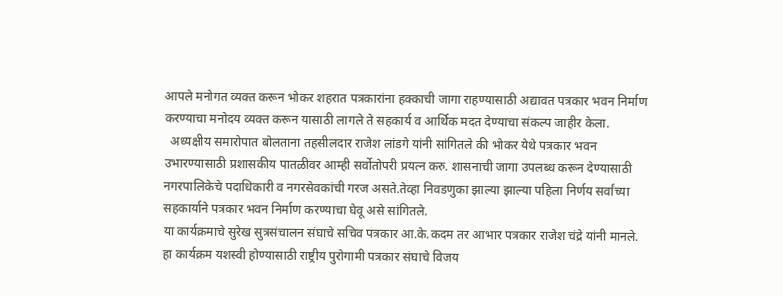आपले मनोगत व्यक्त करून भोकर शहरात पत्रकारांना हक्काची जागा राहण्यासाठी अद्यावत पत्रकार भवन निर्माण करण्याचा मनोदय व्यक्त करून यासाठी लागले ते सहकार्य व आर्थिक मदत देण्याचा संकल्प जाहीर केला.
  अध्यक्षीय समारोपात बोलताना तहसीलदार राजेश लांडगे यांनी सांगितले की भोकर येथे पत्रकार भवन उभारण्यासाठी प्रशासकीय पातळीवर आम्ही सर्वोतोपरी प्रयत्न करु. शासनाची जागा उपलब्ध करून देण्यासाठी नगरपालिकेचे पदाधिकारी व नगरसेवकांची गरज असते.तेव्हा निवडणुका झाल्या झाल्या पहिला निर्णय सर्वांच्या सहकार्याने पत्रकार भवन निर्माण करण्याचा घेवू असे सांगितले.
या कार्यक्रमाचे सुरेख सुत्रसंचालन संघाचे सचिव पत्रकार आ.के.कदम तर आभार पत्रकार राजेश चंद्रे यांनी मानले.
हा कार्यक्रम यशस्वी होण्यासाठी राष्ट्रीय पुरोगामी पत्रकार संघाचे विजय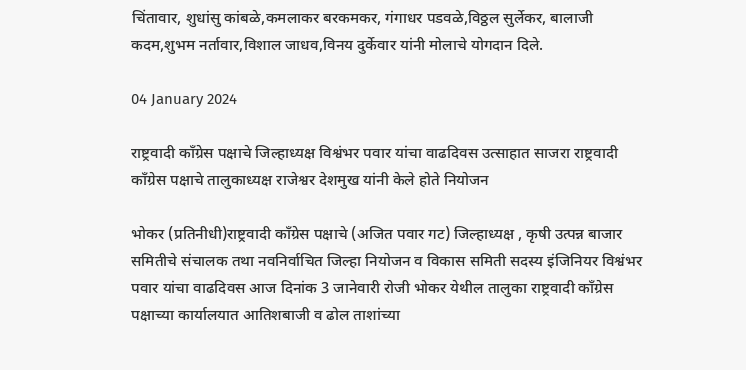चिंतावार, शुधांसु कांबळे,कमलाकर बरकमकर, गंगाधर पडवळे,विठ्ठल सुर्लेकर, बालाजी कदम,शुभम नर्तावार,विशाल जाधव,विनय दुर्केवार यांनी मोलाचे योगदान दिले.

04 January 2024

राष्ट्रवादी काँग्रेस पक्षाचे जिल्हाध्यक्ष विश्वंभर पवार यांचा वाढदिवस उत्साहात साजरा राष्ट्रवादी काँग्रेस पक्षाचे तालुकाध्यक्ष राजेश्वर देशमुख यांनी केले होते नियोजन

भोकर (प्रतिनीधी)राष्ट्रवादी काँग्रेस पक्षाचे (अजित पवार गट) जिल्हाध्यक्ष , कृषी उत्पन्न बाजार समितीचे संचालक तथा नवनिर्वाचित जिल्हा नियोजन व विकास समिती सदस्य इंजिनियर विश्वंभर पवार यांचा वाढदिवस आज दिनांक 3 जानेवारी रोजी भोकर येथील तालुका राष्ट्रवादी काँग्रेस पक्षाच्या कार्यालयात आतिशबाजी व ढोल ताशांच्या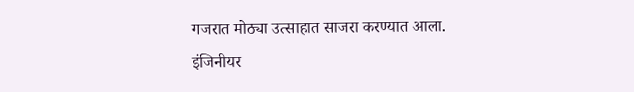गजरात मोठ्या उत्साहात साजरा करण्यात आला.
इंजिनीयर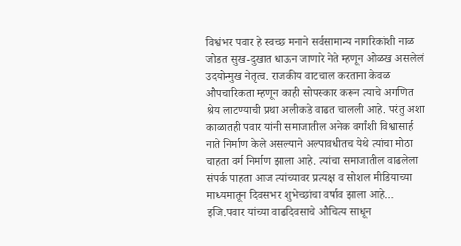विश्वंभर पवार हे स्वच्छ मनाने सर्वसामान्य नागरिकांशी नाळ जोडत सुख-दुखात धाऊन जाणारे नेते म्हणून ओळख असलेलं उदयोन्मुख नेतृत्व. राजकीय वाटचाल करताना केवळ औपचारिकता म्हणून काही सोपस्कार करून त्याचे अगणित श्रेय लाटण्याची प्रथा अलीकडे वाढत चालली आहे. परंतु अशा काळातही पवार यांनी समाजातील अनेक वर्गांशी विश्वासार्ह नाते निर्माण केले असल्याने अल्पावधीतच येथे त्यांचा मोठा चाहता वर्ग निर्माण झाला आहे. त्यांचा समाजातील वाढलेला संपर्क पाहता आज त्यांच्यावर प्रत्यक्ष व सोशल मीडियाच्या माध्यमातून दिवसभर शुभेच्छांचा वर्षाव झाला आहे…
इजि.पवार यांच्या वाढदिवसाचे औचित्य साधून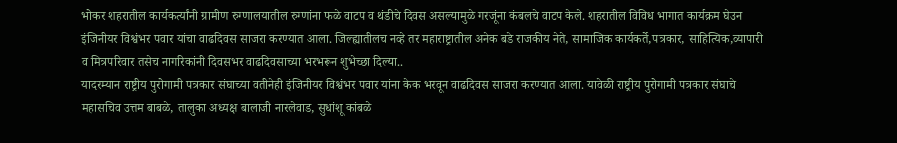भोकर शहरातील कार्यकर्त्यांनी ग्रामीण रुग्णालयातील रुग्णांना फळे वाटप व थंडीचे दिवस असल्यामुळे गरजूंना कंबलचे वाटप केले. शहरातील विविध भागात कार्यक्रम घेउन इंजिनीयर विश्वंभर पवार यांचा वाढदिवस साजरा करण्यात आला. जिल्ह्यातीलच नव्हे तर महाराष्ट्रातील अनेक बडे राजकीय नेते, सामाजिक कार्यकर्ते,पत्रकार, साहित्यिक,व्यापारी व मित्रपरिवार तसेच नागरिकांनी दिवसभर वाढदिवसाच्या भरभरून शुभेच्छा दिल्या..
यादरम्यान राष्ट्रीय पुरोगामी पत्रकार संघाच्या वतीनेही इंजिनीयर विश्वंभर पवार यांना केक भरवून वाढदिवस साजरा करण्यात आला. यावेळी राष्ट्रीय पुरोगामी पत्रकार संघाचे महासचिव उत्तम बाबळे, तालुका अध्यक्ष बालाजी नारलेवाड, सुधांशू कांबळे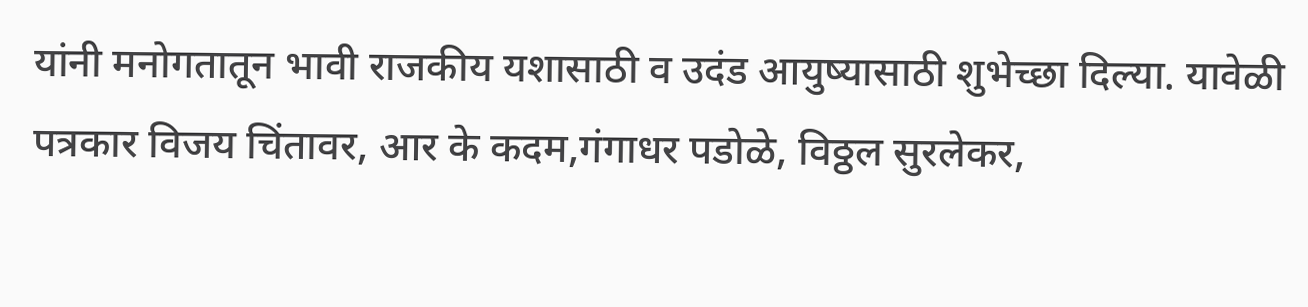यांनी मनोगतातून भावी राजकीय यशासाठी व उदंड आयुष्यासाठी शुभेच्छा दिल्या. यावेळी पत्रकार विजय चिंतावर, आर के कदम,गंगाधर पडोळे, विठ्ठल सुरलेकर,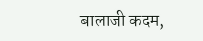बालाजी कदम,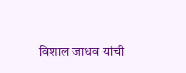विशाल जाधव यांची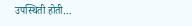उपस्थिती होती…